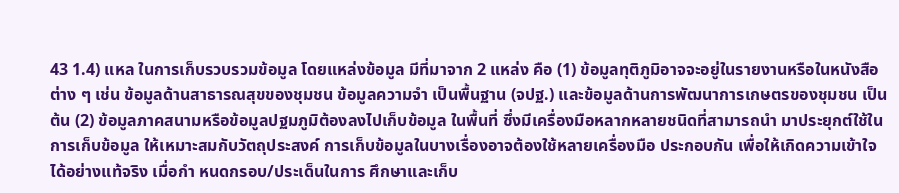43 1.4) แหล ในการเก็บรวบรวมข้อมูล โดยแหล่งข้อมูล มีที่มาจาก 2 แหล่ง คือ (1) ข้อมูลทุติภูมิอาจจะอยู่ในรายงานหรือในหนังสือต่าง ๆ เช่น ข้อมูลด้านสาธารณสุขของชุมชน ข้อมูลความจำ เป็นพื้นฐาน (จปฐ.) และข้อมูลด้านการพัฒนาการเกษตรของชุมชน เป็นต้น (2) ข้อมูลภาคสนามหรือข้อมูลปฐมภูมิต้องลงไปเก็บข้อมูล ในพื้นที่ ซึ่งมีเครื่องมือหลากหลายชนิดที่สามารถนำ มาประยุกต์ใช้ในการเก็บข้อมูล ให้เหมาะสมกับวัตถุประสงค์ การเก็บข้อมูลในบางเรื่องอาจต้องใช้หลายเครื่องมือ ประกอบกัน เพื่อให้เกิดความเข้าใจได้อย่างแท้จริง เมื่อกำ หนดกรอบ/ประเด็นในการ ศึกษาและเก็บ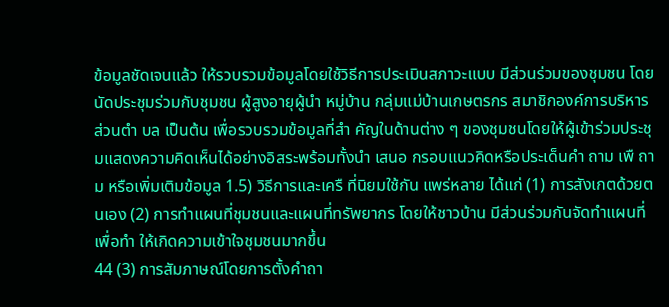ข้อมูลชัดเจนแล้ว ให้รวบรวมข้อมูลโดยใช้วิธีการประเมินสภาวะแบบ มีส่วนร่วมของชุมชน โดยนัดประชุมร่วมกับชุมชน ผู้สูงอายุผู้นำ หมู่บ้าน กลุ่มแม่บ้านเกษตรกร สมาชิกองค์การบริหารส่วนตำ บล เป็นต้น เพื่อรวบรวมข้อมูลที่สำ คัญในด้านต่าง ๆ ของชุมชนโดยให้ผู้เข้าร่วมประชุมแสดงความคิดเห็นได้อย่างอิสระพร้อมทั้งนำ เสนอ กรอบแนวคิดหรือประเด็นคำ ถาม เพื ถาม หรือเพิ่มเติมข้อมูล 1.5) วิธีการและเครื ที่นิยมใช้กัน แพร่หลาย ได้แก่ (1) การสังเกตด้วยตนเอง (2) การทำแผนที่ชุมชนและแผนที่ทรัพยากร โดยให้ชาวบ้าน มีส่วนร่วมกันจัดทำแผนที่ เพื่อทำ ให้เกิดความเข้าใจชุมชนมากขึ้น
44 (3) การสัมภาษณ์โดยการตั้งคำถา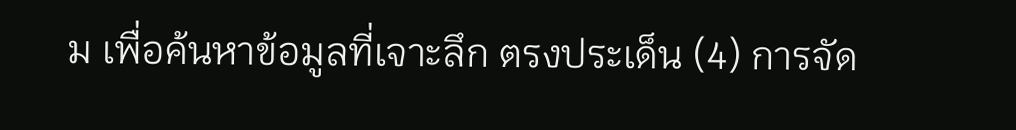ม เพื่อค้นหาข้อมูลที่เจาะลึก ตรงประเด็น (4) การจัด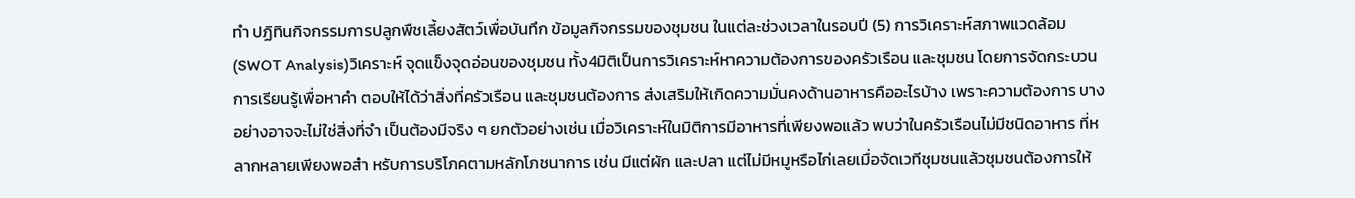ทำ ปฏิทินกิจกรรมการปลูกพืชเลี้ยงสัตว์เพื่อบันทึก ข้อมูลกิจกรรมของชุมชน ในแต่ละช่วงเวลาในรอบปี (5) การวิเคราะห์สภาพแวดล้อม(SWOT Analysis)วิเคราะห์ จุดแข็งจุดอ่อนของชุมชน ทั้ง4มิติเป็นการวิเคราะห์หาความต้องการของครัวเรือน และชุมชน โดยการจัดกระบวนการเรียนรู้เพื่อหาคำ ตอบให้ได้ว่าสิ่งที่ครัวเรือน และชุมชนต้องการ ส่งเสริมให้เกิดความมั่นคงด้านอาหารคืออะไรบ้าง เพราะความต้องการ บางอย่างอาจจะไม่ใช่สิ่งที่จำ เป็นต้องมีจริง ๆ ยกตัวอย่างเช่น เมื่อวิเคราะห์ในมิติการมีอาหารที่เพียงพอแล้ว พบว่าในครัวเรือนไม่มีชนิดอาหาร ที่หลากหลายเพียงพอสำ หรับการบริโภคตามหลักโภชนาการ เช่น มีแต่ผัก และปลา แต่ไม่มีหมูหรือไก่เลยเมื่อจัดเวทีชุมชนแล้วชุมชนต้องการให้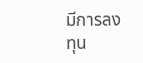มีการลงทุน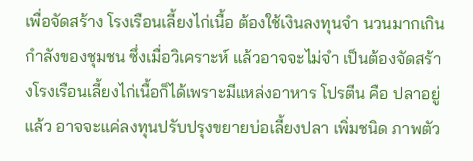เพื่อจัดสร้าง โรงเรือนเลี้ยงไก่เนื้อ ต้องใช้เงินลงทุนจำ นวนมากเกินกำลังของชุมชน ซึ่งเมื่อวิเคราะห์ แล้วอาจจะไม่จำ เป็นต้องจัดสร้างโรงเรือนเลี้ยงไก่เนื้อก็ได้เพราะมีแหล่งอาหาร โปรตีน คือ ปลาอยู่แล้ว อาจจะแค่ลงทุนปรับปรุงขยายบ่อเลี้ยงปลา เพิ่มชนิด ภาพตัว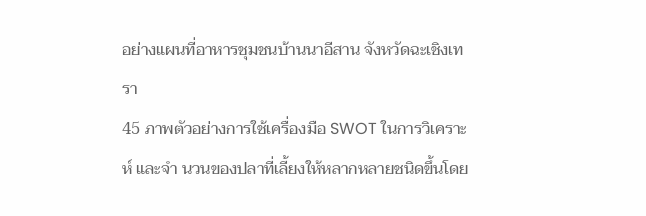อย่างแผนที่อาหารชุมชนบ้านนาอีสาน จังหวัดฉะเชิงเทรา
45 ภาพตัวอย่างการใช้เครื่องมือ SWOT ในการวิเคราะห์ และจำ นวนของปลาที่เลี้ยงให้หลากหลายชนิดขึ้นโดย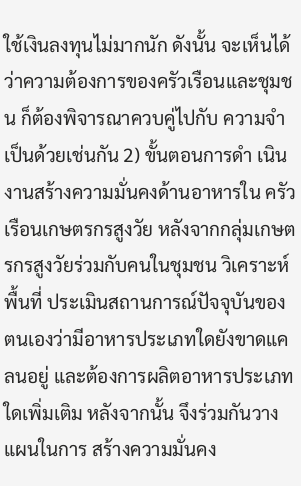ใช้เงินลงทุนไม่มากนัก ดังนั้น จะเห็นได้ว่าความต้องการของครัวเรือนและชุมชน ก็ต้องพิจารณาควบคู่ไปกับ ความจำ เป็นด้วยเช่นกัน 2) ขั้นตอนการดำ เนินงานสร้างความมั่นคงด้านอาหารใน ครัวเรือนเกษตรกรสูงวัย หลังจากกลุ่มเกษตรกรสูงวัยร่วมกับคนในชุมชน วิเคราะห์พื้นที่ ประเมินสถานการณ์ปัจจุบันของตนเองว่ามีอาหารประเภทใดยังขาดแคลนอยู่ และต้องการผลิตอาหารประเภทใดเพิ่มเติม หลังจากนั้น จึงร่วมกันวางแผนในการ สร้างความมั่นคง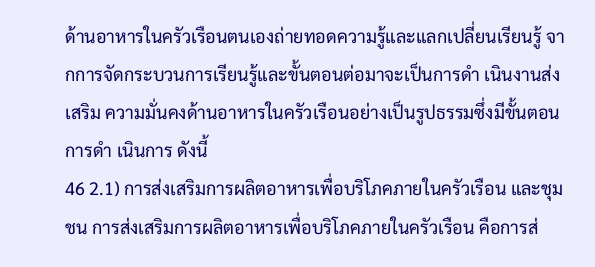ด้านอาหารในครัวเรือนตนเองถ่ายทอดความรู้และแลกเปลี่ยนเรียนรู้ จากการจัดกระบวนการเรียนรู้และขั้นตอนต่อมาจะเป็นการดำ เนินงานส่งเสริม ความมั่นคงด้านอาหารในครัวเรือนอย่างเป็นรูปธรรมซึ่งมีขั้นตอนการดำ เนินการ ดังนี้
46 2.1) การส่งเสริมการผลิตอาหารเพื่อบริโภคภายในครัวเรือน และชุมชน การส่งเสริมการผลิตอาหารเพื่อบริโภคภายในครัวเรือน คือการส่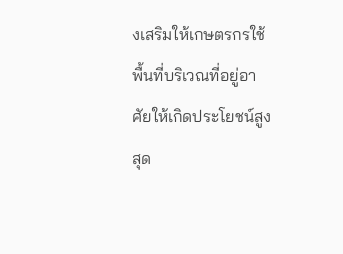งเสริมให้เกษตรกรใช้พื้นที่บริเวณที่อยู่อาศัยให้เกิดประโยชน์สูงสุด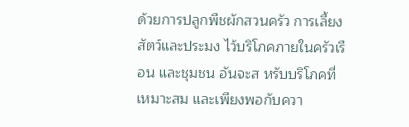ด้วยการปลูกพืชผักสวนครัว การเลี้ยงสัตว์และประมง ไว้บริโภคภายในครัวเรือน และชุมชน อันจะส หรับบริโภคที่เหมาะสม และเพียงพอกับควา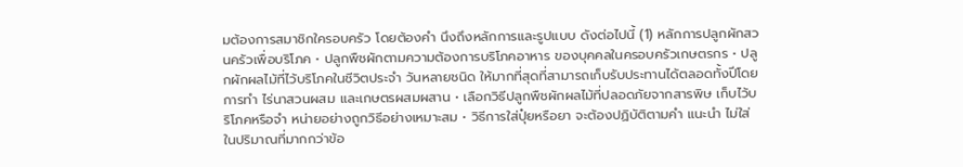มต้องการสมาชิกใครอบครัว โดยต้องคำ นึงถึงหลักการและรูปแบบ ดังต่อไปนี้ (1) หลักการปลูกผักสวนครัวเพื่อบริโภค • ปลูกพืชผักตามความต้องการบริโภคอาหาร ของบุคคลในครอบครัวเกษตรกร • ปลูกผักผลไม้ที่ไว้บริโภคในชีวิตประจำ วันหลายชนิด ให้มากที่สุดที่สามารถเก็บรับประทานได้ตลอดทั้งปีโดยการทำ ไร่นาสวนผสม และเกษตรผสมผสาน • เลือกวิธีปลูกพืชผักผลไม้ที่ปลอดภัยจากสารพิษ เก็บไว้บริโภคหรือจำ หน่ายอย่างถูกวิธีอย่างเหมาะสม • วิธีการใส่ปุ๋ยหรือยา จะต้องปฏิบัติตามคำ แนะนำ ไม่ใส่ในปริมาณที่มากกว่าข้อ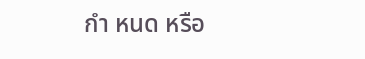กำ หนด หรือ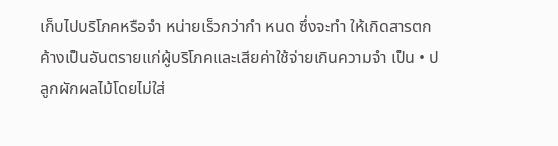เก็บไปบริโภคหรือจำ หน่ายเร็วกว่ากำ หนด ซึ่งจะทำ ให้เกิดสารตกค้างเป็นอันตรายแก่ผู้บริโภคและเสียค่าใช้จ่ายเกินความจำ เป็น • ปลูกผักผลไม้โดยไม่ใส่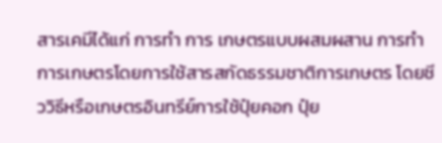สารเคมีได้แก่ การทำ การ เกษตรแบบผสมผสาน การทำ การเกษตรโดยการใช้สารสกัดธรรมชาติการเกษตร โดยชีววิธีหรือเกษตรอินทรีย์การใช้ปุ๋ยคอก ปุ๋ย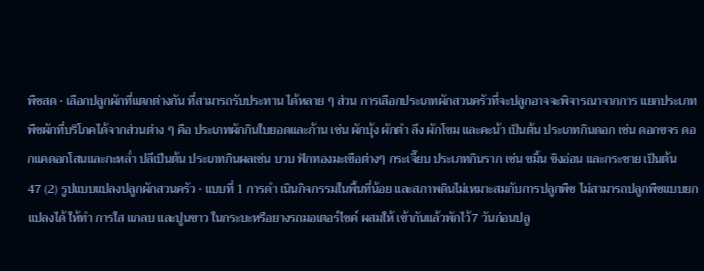พืชสด • เลือกปลูกผักที่แตกต่างกัน ที่สามารถรับประทาน ได้หลาย ๆ ส่วน การเลือกประเภทผักสวนครัวที่จะปลูกอาจจะพิจารณาจากการ แยกประเภทพืชผักที่บริโภคได้จากส่วนต่าง ๆ คือ ประเภทผักกินใบยอดและก้าน เช่น ผักบุ้ง ผักตำ ลึง ผักโขม และคะน้า เป็นต้น ประเภทกินดอก เช่น ดอกขจร ดอกแคดอกโสนและกะหล่ำ ปลีเป็นต้น ประเภทกินผลเช่น บวบ ฟักทองมะเขือต่างๆ กระเจี๊ยบ ประเภทกินราก เช่น ขมิ้น ขิงอ่อน และกระชาย เป็นต้น
47 (2) รูปแบบแปลงปลูกผักสวนครัว • แบบที่ 1 การดำ เนินกิจกรรมในพื้นที่น้อย และสภาพดินไม่เหมาะสมกับการปลูกพืช ไม่สามารถปลูกพืชแบบยกแปลงได้ ให้ทำ การใส แกลบ และปูนขาว ในกระบะหรือยางรถมอเตอร์ไซค์ ผสมให้ เข้ากันแล้วพักไว้7 วันก่อนปลู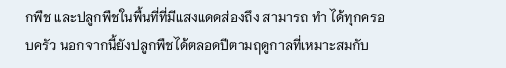กพืช และปลูกพืชในพื้นที่ที่มีแสงแดดส่องถึง สามารถ ทำ ได้ทุกครอบครัว นอกจากนี้ยังปลูกพืชได้ตลอดปีตามฤดูกาลที่เหมาะสมกับ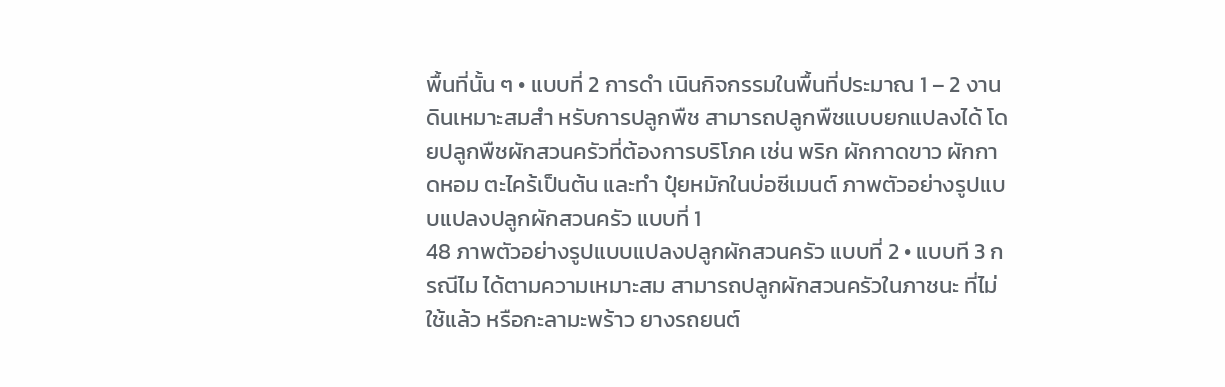พื้นที่นั้น ๆ • แบบที่ 2 การดำ เนินกิจกรรมในพื้นที่ประมาณ 1 – 2 งาน ดินเหมาะสมสำ หรับการปลูกพืช สามารถปลูกพืชแบบยกแปลงได้ โดยปลูกพืชผักสวนครัวที่ต้องการบริโภค เช่น พริก ผักกาดขาว ผักกาดหอม ตะไคร้เป็นต้น และทำ ปุ๋ยหมักในบ่อซีเมนต์ ภาพตัวอย่างรูปแบบแปลงปลูกผักสวนครัว แบบที่ 1
48 ภาพตัวอย่างรูปแบบแปลงปลูกผักสวนครัว แบบที่ 2 • แบบที 3 กรณีไม ได้ตามความเหมาะสม สามารถปลูกผักสวนครัวในภาชนะ ที่ไม่ใช้แล้ว หรือกะลามะพร้าว ยางรถยนต์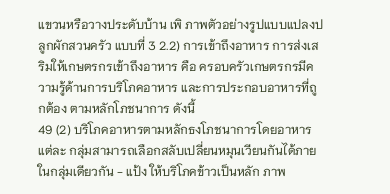แขวนหรือวางประดับบ้าน เพิ ภาพตัวอย่างรูปแบบแปลงปลูกผักสวนครัว แบบที่ 3 2.2) การเข้าถึงอาหาร การส่งเสริมให้เกษตรกรเข้าถึงอาหาร คือ ครอบครัวเกษตรกรมีความรู้ด้านการบริโภคอาหาร และการประกอบอาหารที่ถูกต้อง ตามหลักโภชนาการ ดังนี้
49 (2) บริโภคอาหารตามหลักธงโภชนาการโดยอาหารแต่ละ กลุ่มสามารถเลือกสลับเปลี่ยนหมุนเวียนกันได้ภายในกลุ่มเดียวกัน - แป้ง ให้บริโภคข้าวเป็นหลัก ภาพ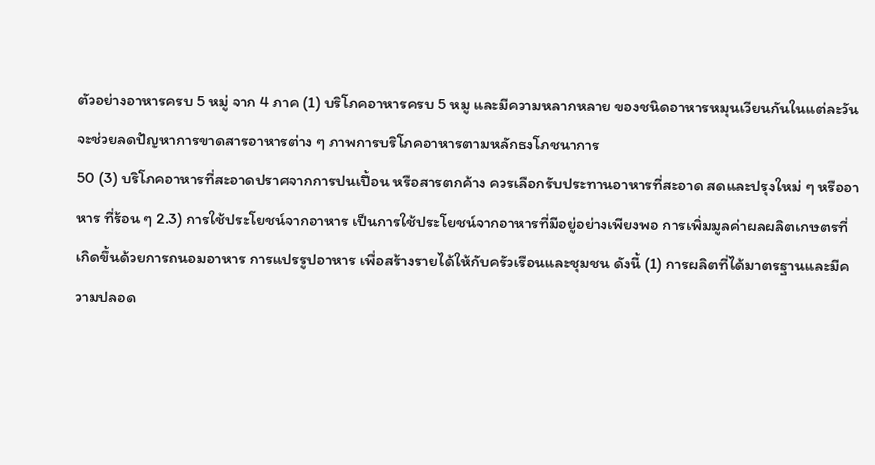ตัวอย่างอาหารครบ 5 หมู่ จาก 4 ภาค (1) บริโภคอาหารครบ 5 หมู และมีความหลากหลาย ของชนิดอาหารหมุนเวียนกันในแต่ละวัน จะช่วยลดปัญหาการขาดสารอาหารต่าง ๆ ภาพการบริโภคอาหารตามหลักธงโภชนาการ
50 (3) บริโภคอาหารที่สะอาดปราศจากการปนเปื้อน หรือสารตกค้าง ควรเลือกรับประทานอาหารที่สะอาด สดและปรุงใหม่ ๆ หรืออาหาร ที่ร้อน ๆ 2.3) การใช้ประโยชน์จากอาหาร เป็นการใช้ประโยชน์จากอาหารที่มีอยู่อย่างเพียงพอ การเพิ่มมูลค่าผลผลิตเกษตรที่เกิดขึ้นด้วยการถนอมอาหาร การแปรรูปอาหาร เพื่อสร้างรายได้ให้กับครัวเรือนและชุมชน ดังนี้ (1) การผลิตที่ได้มาตรฐานและมีความปลอด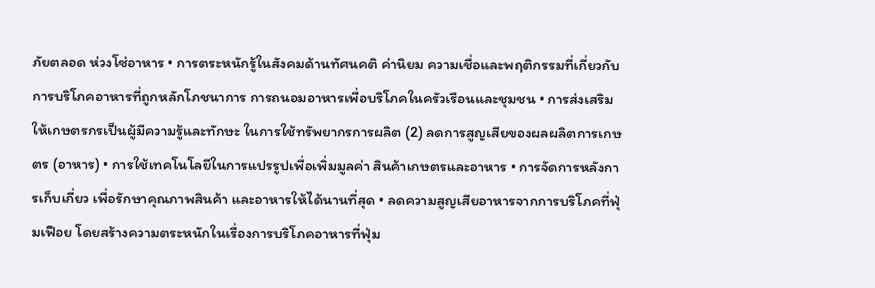ภัยตลอด ห่วงโซ่อาหาร • การตระหนักรู้ในสังคมด้านทัศนคติ ค่านิยม ความเชื่อและพฤติกรรมที่เกี่ยวกับการบริโภคอาหารที่ถูกหลักโภชนาการ การถนอมอาหารเพื่อบริโภคในครัวเรือนและชุมชน • การส่งเสริมให้เกษตรกรเป็นผู้มีความรู้และทักษะ ในการใช้ทรัพยากรการผลิต (2) ลดการสูญเสียของผลผลิตการเกษตร (อาหาร) • การใช้เทคโนโลยีในการแปรรูปเพื่อเพิ่มมูลค่า สินค้าเกษตรและอาหาร • การจัดการหลังการเก็บเกี่ยว เพื่อรักษาคุณภาพสินค้า และอาหารให้ได้นานที่สุด • ลดความสูญเสียอาหารจากการบริโภคที่ฟุ่มเฟือย โดยสร้างความตระหนักในเรื่องการบริโภคอาหารที่ฟุ่ม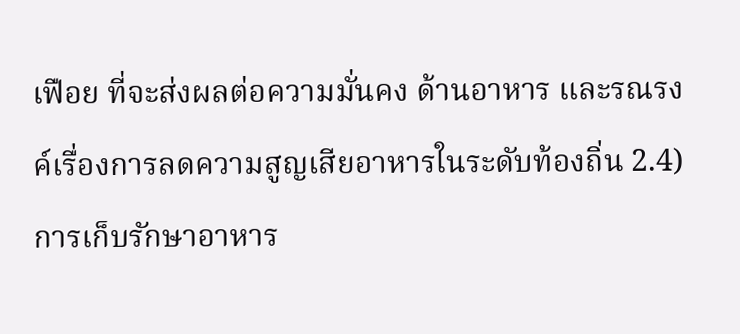เฟือย ที่จะส่งผลต่อความมั่นคง ด้านอาหาร และรณรงค์เรื่องการลดความสูญเสียอาหารในระดับท้องถิ่น 2.4) การเก็บรักษาอาหาร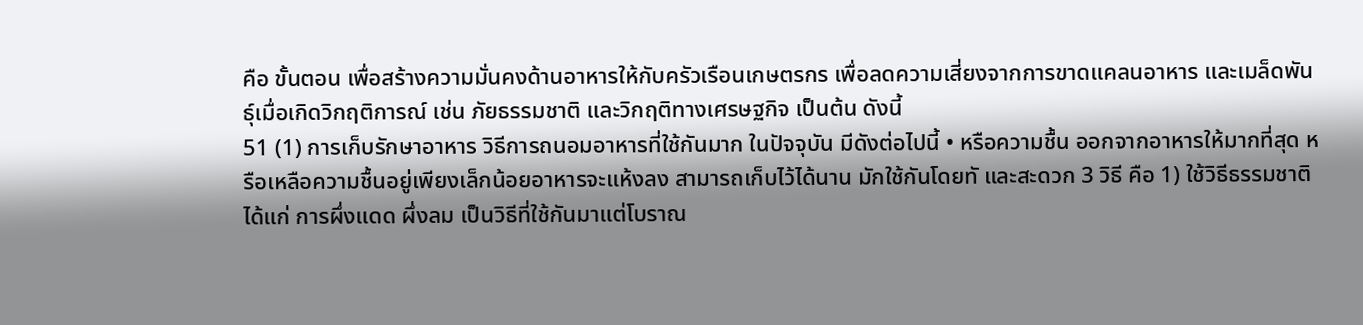คือ ขั้นตอน เพื่อสร้างความมั่นคงด้านอาหารให้กับครัวเรือนเกษตรกร เพื่อลดความเสี่ยงจากการขาดแคลนอาหาร และเมล็ดพันธุ์เมื่อเกิดวิกฤติการณ์ เช่น ภัยธรรมชาติ และวิกฤติทางเศรษฐกิจ เป็นต้น ดังนี้
51 (1) การเก็บรักษาอาหาร วิธีการถนอมอาหารที่ใช้กันมาก ในปัจจุบัน มีดังต่อไปนี้ • หรือความชื้น ออกจากอาหารให้มากที่สุด หรือเหลือความชื้นอยู่เพียงเล็กน้อยอาหารจะแห้งลง สามารถเก็บไว้ได้นาน มักใช้กันโดยทั และสะดวก 3 วิธี คือ 1) ใช้วิธีธรรมชาติ ได้แก่ การผึ่งแดด ผึ่งลม เป็นวิธีที่ใช้กันมาแต่โบราณ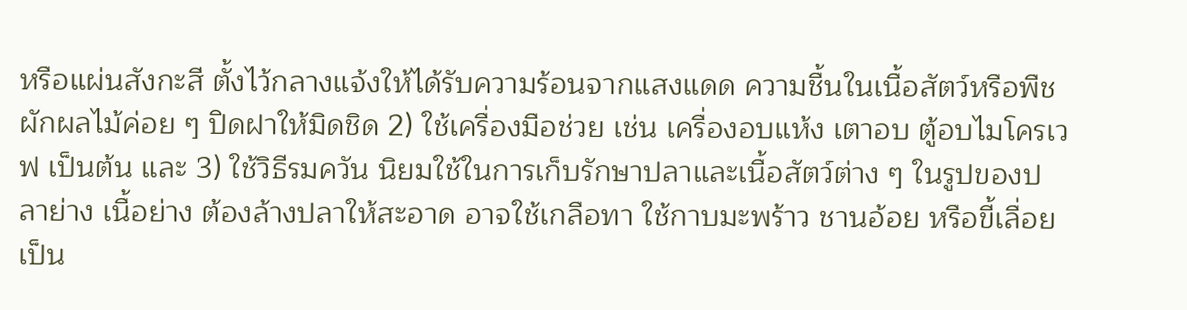หรือแผ่นสังกะสี ตั้งไว้กลางแจ้งให้ได้รับความร้อนจากแสงแดด ความชื้นในเนื้อสัตว์หรือพืชผักผลไม้ค่อย ๆ ปิดฝาให้มิดชิด 2) ใช้เครื่องมือช่วย เช่น เครื่องอบแห้ง เตาอบ ตู้อบไมโครเวฟ เป็นต้น และ 3) ใช้วิธีรมควัน นิยมใช้ในการเก็บรักษาปลาและเนื้อสัตว์ต่าง ๆ ในรูปของปลาย่าง เนื้อย่าง ต้องล้างปลาให้สะอาด อาจใช้เกลือทา ใช้กาบมะพร้าว ชานอ้อย หรือขี้เลื่อยเป็น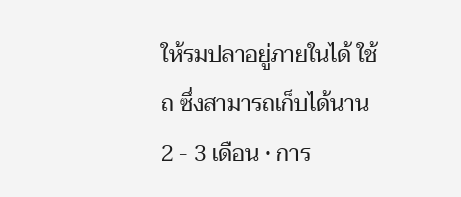ให้รมปลาอยู่ภายในได้ ใช้ถ ซึ่งสามารถเก็บได้นาน 2 - 3 เดือน • การ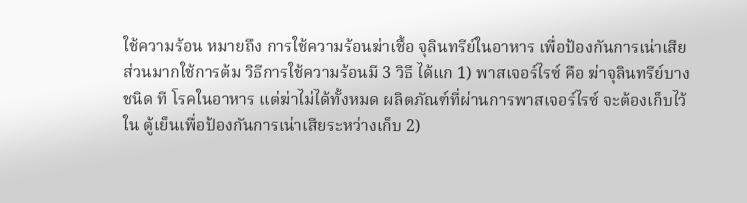ใช้ความร้อน หมายถึง การใช้ความร้อนฆ่าเชื้อ จุลินทรีย์ในอาหาร เพื่อป้องกันการเน่าเสีย ส่วนมากใช้การต้ม วิธีการใช้ความร้อนมี 3 วิธี ได้แก 1) พาสเจอร์ไรซ์ คือ ฆ่าจุลินทรีย์บางชนิด ที โรคในอาหาร แต่ฆ่าไม่ได้ทั้งหมด ผลิตภัณฑ์ที่ผ่านการพาสเจอร์ไรซ์ จะต้องเก็บไว้ใน ตู้เย็นเพื่อป้องกันการเน่าเสียระหว่างเก็บ 2)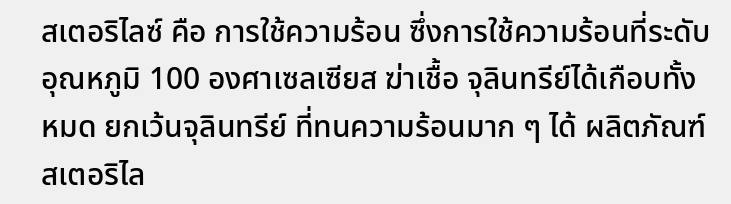สเตอริไลซ์ คือ การใช้ความร้อน ซึ่งการใช้ความร้อนที่ระดับอุณหภูมิ 100 องศาเซลเซียส ฆ่าเชื้อ จุลินทรีย์ได้เกือบทั้งหมด ยกเว้นจุลินทรีย์ ที่ทนความร้อนมาก ๆ ได้ ผลิตภัณฑ์ สเตอริไล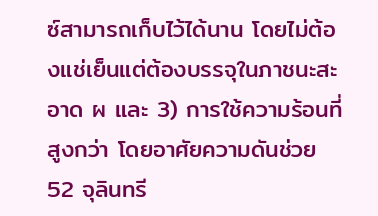ซ์สามารถเก็บไว้ได้นาน โดยไม่ต้องแช่เย็นแต่ต้องบรรจุในภาชนะสะอาด ผ และ 3) การใช้ความร้อนที่สูงกว่า โดยอาศัยความดันช่วย
52 จุลินทรี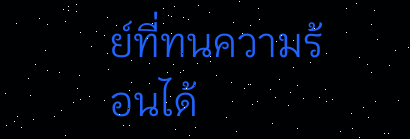ย์ที่ทนความร้อนได้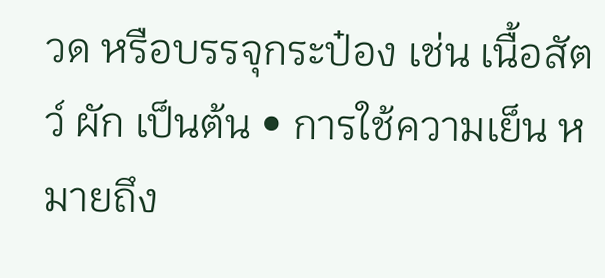วด หรือบรรจุกระป๋อง เช่น เนื้อสัตว์ ผัก เป็นต้น • การใช้ความเย็น หมายถึง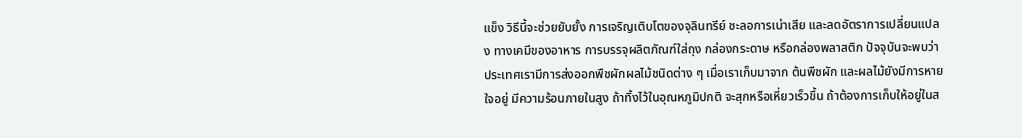แข็ง วิธีนี้จะช่วยยับยั้ง การเจริญเติบโตของจุลินทรีย์ ชะลอการเน่าเสีย และลดอัตราการเปลี่ยนแปลง ทางเคมีของอาหาร การบรรจุผลิตภัณฑ์ใส่ถุง กล่องกระดาษ หรือกล่องพลาสติก ปัจจุบันจะพบว่า ประเทศเรามีการส่งออกพืชผักผลไม้ชนิดต่าง ๆ เมื่อเราเก็บมาจาก ต้นพืชผัก และผลไม้ยังมีการหายใจอยู่ มีความร้อนภายในสูง ถ้าทิ้งไว้ในอุณหภูมิปกติ จะสุกหรือเหี่ยวเร็วขึ้น ถ้าต้องการเก็บให้อยู่ในส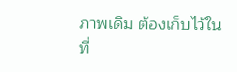ภาพเดิม ต้องเก็บไว้ในที่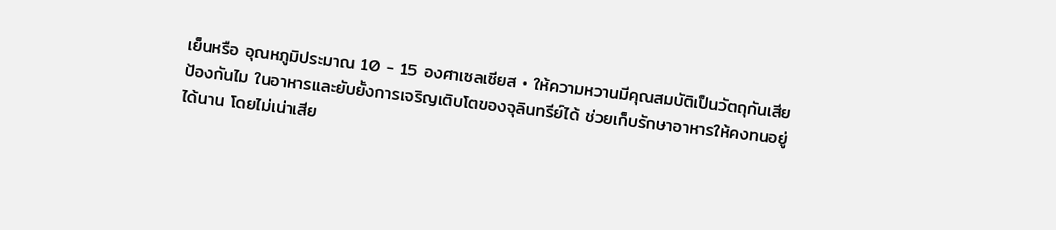เย็นหรือ อุณหภูมิประมาณ 10 - 15 องศาเซลเซียส • ให้ความหวานมีคุณสมบัติเป็นวัตถุกันเสีย ป้องกันไม ในอาหารและยับยั้งการเจริญเติบโตของจุลินทรีย์ได้ ช่วยเก็บรักษาอาหารให้คงทนอยู่ได้นาน โดยไม่เน่าเสีย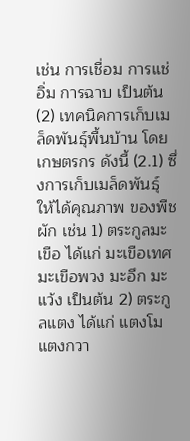เช่น การเชื่อม การแช่อิ่ม การฉาบ เป็นต้น (2) เทคนิคการเก็บเมล็ดพันธุ์พื้นบ้าน โดยเกษตรกร ดังนี้ (2.1) ซึ่งการเก็บเมล็ดพันธุ์ ให้ได้คุณภาพ ของพืชผัก เช่น 1) ตระกูลมะเขือ ได้แก่ มะเขือเทศ มะเขือพวง มะอึก มะแว้ง เป็นต้น 2) ตระกูลแตง ได้แก่ แตงโม แตงกวา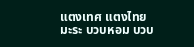แตงเทศ แตงไทย มะระ บวบหอม บวบ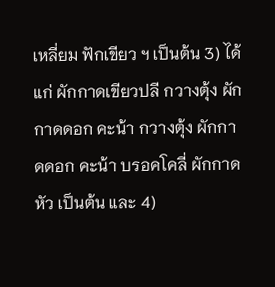เหลี่ยม ฟักเขียว ฯ เป็นต้น 3) ได้แก่ ผักกาดเขียวปลี กวางตุ้ง ผักกาดดอก คะน้า กวางตุ้ง ผักกาดดอก คะน้า บรอคโคลี่ ผักกาดหัว เป็นต้น และ 4)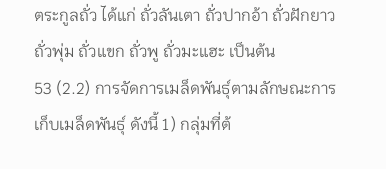ตระกูลถั่ว ได้แก่ ถั่วลันเตา ถั่วปากอ้า ถั่วฝักยาว ถั่วพุ่ม ถั่วแขก ถั่วพู ถั่วมะแฮะ เป็นต้น
53 (2.2) การจัดการเมล็ดพันธุ์ตามลักษณะการเก็บเมล็ดพันธุ์ ดังนี้ 1) กลุ่มที่ต้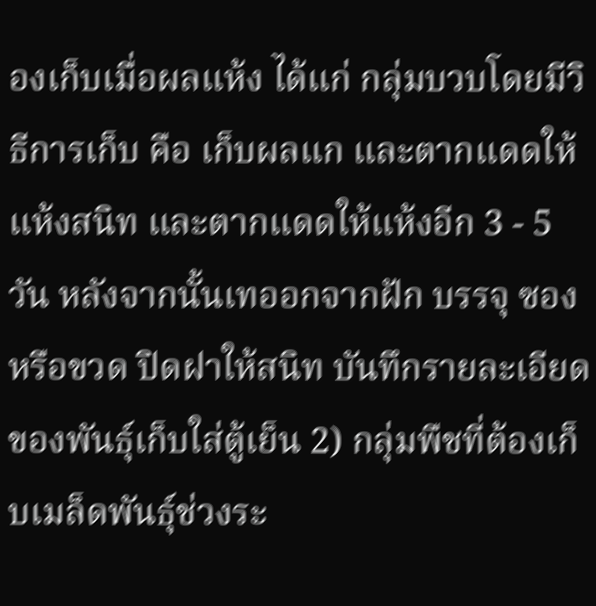องเก็บเมื่อผลแห้ง ได้แก่ กลุ่มบวบโดยมีวิธีการเก็บ คือ เก็บผลแก และตากแดดให้แห้งสนิท และตากแดดให้แห้งอีก 3 - 5 วัน หลังจากนั้นเทออกจากฝัก บรรจุ ซองหรือขวด ปิดฝาให้สนิท บันทึกรายละเอียดของพันธุ์เก็บใส่ตู้เย็น 2) กลุ่มพืชที่ต้องเก็บเมล็ดพันธุ์ช่วงระ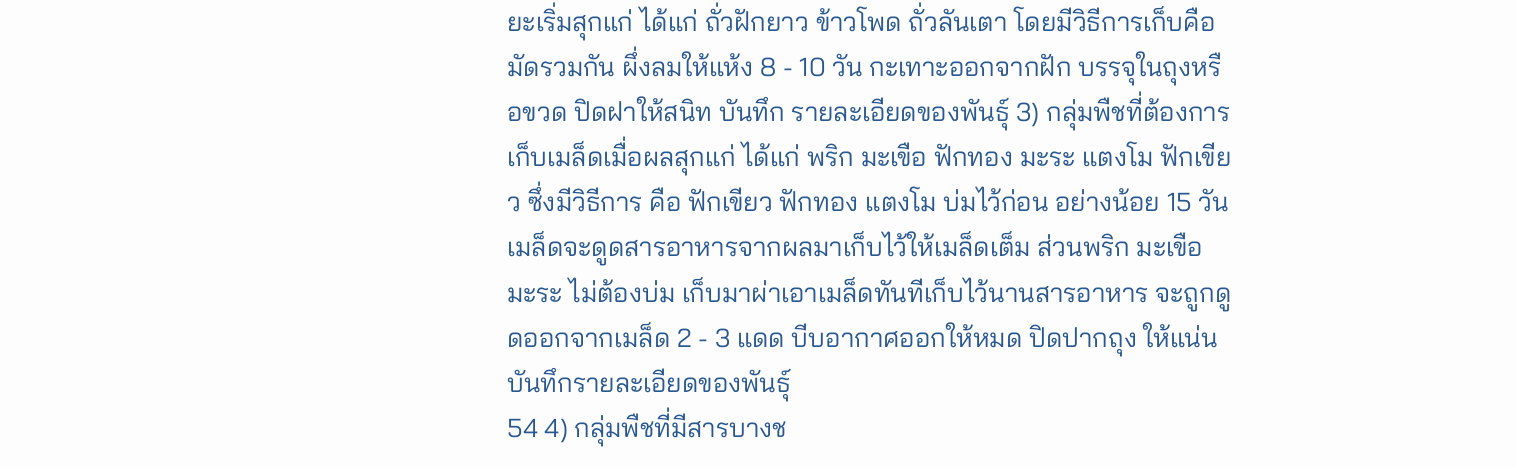ยะเริ่มสุกแก่ ได้แก่ ถั่วฝักยาว ข้าวโพด ถั่วลันเตา โดยมีวิธีการเก็บคือ มัดรวมกัน ผึ่งลมให้แห้ง 8 - 10 วัน กะเทาะออกจากฝัก บรรจุในถุงหรือขวด ปิดฝาให้สนิท บันทึก รายละเอียดของพันธุ์ 3) กลุ่มพืชที่ต้องการเก็บเมล็ดเมื่อผลสุกแก่ ได้แก่ พริก มะเขือ ฟักทอง มะระ แตงโม ฟักเขียว ซึ่งมีวิธีการ คือ ฟักเขียว ฟักทอง แตงโม บ่มไว้ก่อน อย่างน้อย 15 วัน เมล็ดจะดูดสารอาหารจากผลมาเก็บไว้ให้เมล็ดเต็ม ส่วนพริก มะเขือ มะระ ไม่ต้องบ่ม เก็บมาผ่าเอาเมล็ดทันทีเก็บไว้นานสารอาหาร จะถูกดูดออกจากเมล็ด 2 - 3 แดด บีบอากาศออกให้หมด ปิดปากถุง ให้แน่นบันทึกรายละเอียดของพันธุ์
54 4) กลุ่มพืชที่มีสารบางช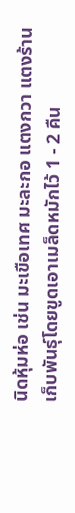นิดหุ้มห่อ เช่น มะเขือเทศ มะละกอ แตงกวา แตงร้าน เก็บพันธุ์โดยขูดเอาเมล็ดหมักไว้ 1 - 2 คืน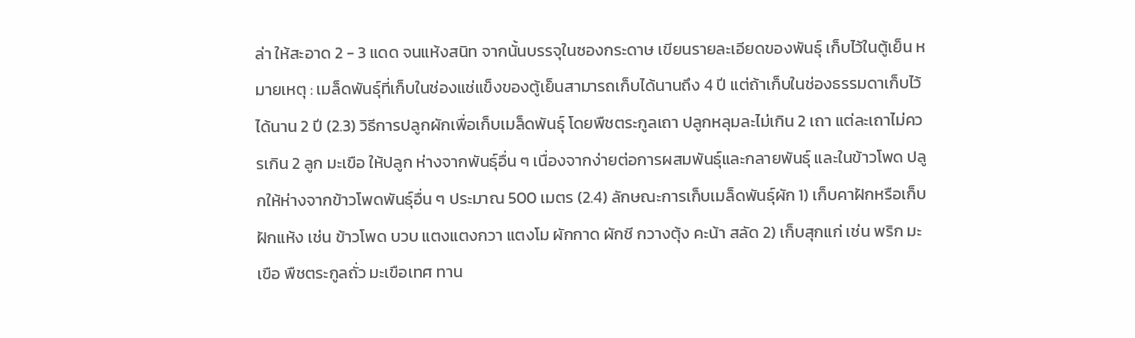ล่า ให้สะอาด 2 - 3 แดด จนแห้งสนิท จากนั้นบรรจุในซองกระดาษ เขียนรายละเอียดของพันธุ์ เก็บไว้ในตู้เย็น หมายเหตุ : เมล็ดพันธุ์ที่เก็บในช่องแช่แข็งของตู้เย็นสามารถเก็บได้นานถึง 4 ปี แต่ถ้าเก็บในช่องธรรมดาเก็บไว้ได้นาน 2 ปี (2.3) วิธีการปลูกผักเพื่อเก็บเมล็ดพันธุ์ โดยพืชตระกูลเถา ปลูกหลุมละไม่เกิน 2 เถา แต่ละเถาไม่ควรเกิน 2 ลูก มะเขือ ให้ปลูก ห่างจากพันธุ์อื่น ๆ เนื่องจากง่ายต่อการผสมพันธุ์และกลายพันธุ์ และในข้าวโพด ปลูกให้ห่างจากข้าวโพดพันธุ์อื่น ๆ ประมาณ 500 เมตร (2.4) ลักษณะการเก็บเมล็ดพันธุ์ผัก 1) เก็บคาฝักหรือเก็บฝักแห้ง เช่น ข้าวโพด บวบ แตงแตงกวา แตงโม ผักกาด ผักชี กวางตุ้ง คะน้า สลัด 2) เก็บสุกแก่ เช่น พริก มะเขือ พืชตระกูลถั่ว มะเขือเทศ ทาน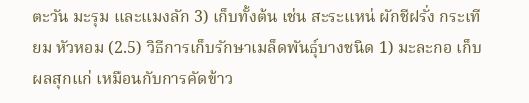ตะวัน มะรุม และแมงลัก 3) เก็บทั้งต้น เช่น สะระแหน่ ผักชีฝรั่ง กระเทียม หัวหอม (2.5) วิธีการเก็บรักษาเมล็ดพันธุ์บางชนิด 1) มะละกอ เก็บผลสุกแก่ เหมือนกับการคัดข้าว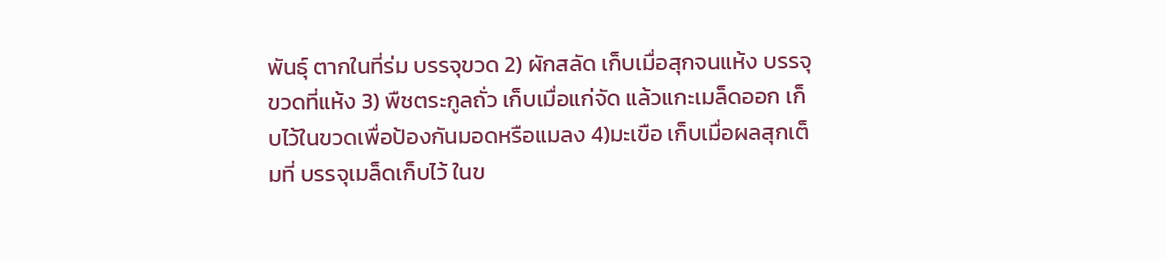พันธุ์ ตากในที่ร่ม บรรจุขวด 2) ผักสลัด เก็บเมื่อสุกจนแห้ง บรรจุขวดที่แห้ง 3) พืชตระกูลถั่ว เก็บเมื่อแก่จัด แล้วแกะเมล็ดออก เก็บไว้ในขวดเพื่อป้องกันมอดหรือแมลง 4)มะเขือ เก็บเมื่อผลสุกเต็มที่ บรรจุเมล็ดเก็บไว้ ในข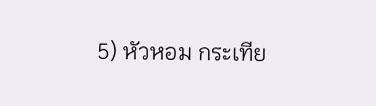5) หัวหอม กระเทีย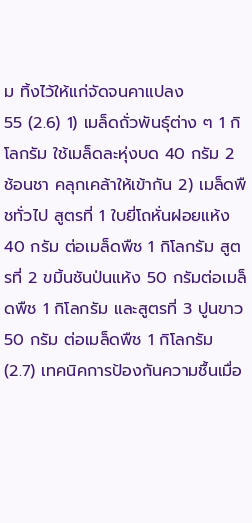ม ทิ้งไว้ให้แก่จัดจนคาแปลง
55 (2.6) 1) เมล็ดถั่วพันธุ์ต่าง ๆ 1 กิโลกรัม ใช้เมล็ดละหุ่งบด 40 กรัม 2 ช้อนชา คลุกเคล้าให้เข้ากัน 2) เมล็ดพืชทั่วไป สูตรที่ 1 ใบยี่โถหั่นฝอยแห้ง 40 กรัม ต่อเมล็ดพืช 1 กิโลกรัม สูตรที่ 2 ขมิ้นชันป่นแห้ง 50 กรัมต่อเมล็ดพืช 1 กิโลกรัม และสูตรที่ 3 ปูนขาว 50 กรัม ต่อเมล็ดพืช 1 กิโลกรัม (2.7) เทคนิคการป้องกันความชื้นเมื่อ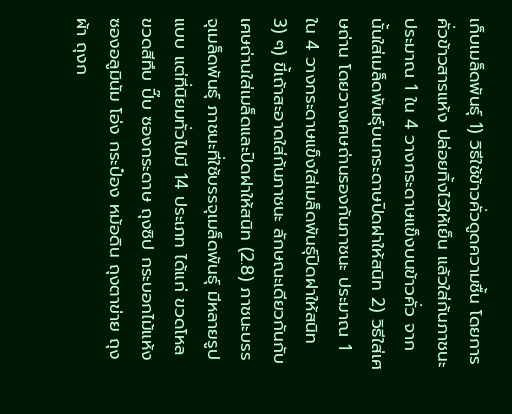เก็บเมล็ดพันธุ์ 1) วิธีใช้ข้าวคั่วดูดความชื้น โดยการคั่วข้าวสารแห้ง ปล่อยทิ้งไว้ให้เย็น แล้วใส่ก้นภาชนะ ประมาณ 1 ใน 4 วางกระดาษแข็งบนข้าวคั่ว จากนั้นใส่เมล็ดพันธุ์บนกระดาษปิดฝาให้สนิท 2) วิธีใส่เศษถ่าน โดยวางเศษถ่านรองก้นภาชนะ ประมาณ 1 ใน 4 วางกระดาษแข็งใส่เมล็ดพันธุ์ปิดฝาให้สนิท 3) ๆ) ขี้เถ้าสะอาดใส่ก้นภาชนะ ลักษณะเดียวกันกับเศษถ่านใส่เมล็ดและปิดฝาให้สนิท (2.8) ภาชนะบรรจุเมล็ดพันธุ์ ภาชนะที่ใช้บรรจุเมล็ดพันธุ์ มีหลายรูปแบบ แต่ที่นิยมทั่วไปมี 14 ประเภท ได้แก่ ขวดโหล ขวดสีทึบ ปี๊บ ซองกระดาษ ถุงซิป กระบอกไม้แห้ง ซองอลูมินัม โอ่ง กระป๋อง หม้อดิน ถุงตาข่าย ถุงผ้า ถุงก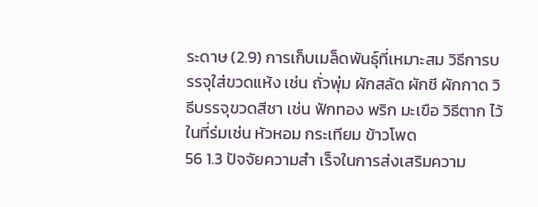ระดาษ (2.9) การเก็บเมล็ดพันธุ์ที่เหมาะสม วิธีการบรรจุใส่ขวดแห้ง เช่น ถั่วพุ่ม ผักสลัด ผักชี ผักกาด วิธีบรรจุขวดสีชา เช่น ฟักทอง พริก มะเขือ วิธีตาก ไว้ในที่ร่มเช่น หัวหอม กระเทียม ข้าวโพด
56 1.3 ปัจจัยความสำ เร็จในการส่งเสริมความ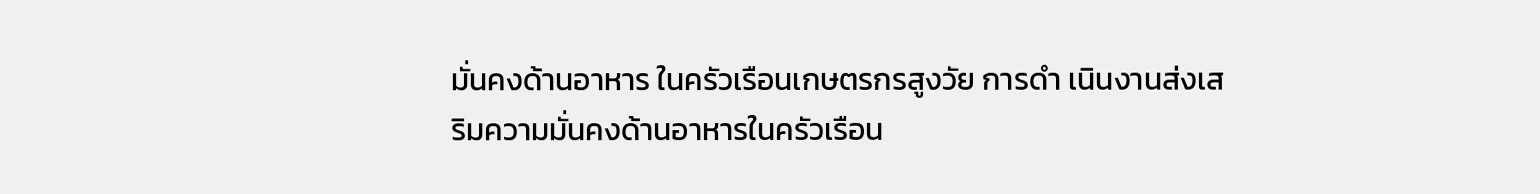มั่นคงด้านอาหาร ในครัวเรือนเกษตรกรสูงวัย การดำ เนินงานส่งเสริมความมั่นคงด้านอาหารในครัวเรือน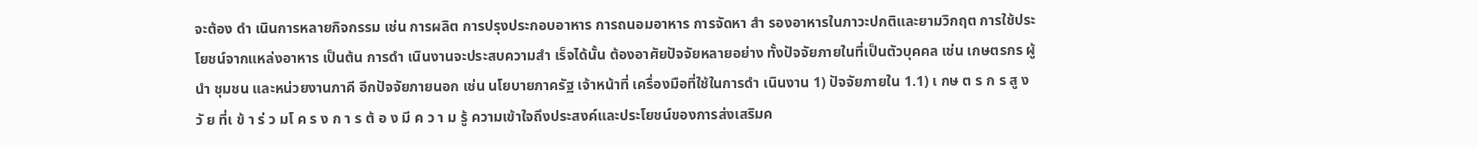จะต้อง ดำ เนินการหลายกิจกรรม เช่น การผลิต การปรุงประกอบอาหาร การถนอมอาหาร การจัดหา สำ รองอาหารในภาวะปกติและยามวิกฤต การใช้ประโยชน์จากแหล่งอาหาร เป็นต้น การดำ เนินงานจะประสบความสำ เร็จได้นั้น ต้องอาศัยปัจจัยหลายอย่าง ทั้งปัจจัยภายในที่เป็นตัวบุคคล เช่น เกษตรกร ผู้นำ ชุมชน และหน่วยงานภาคี อีกปัจจัยภายนอก เช่น นโยบายภาครัฐ เจ้าหน้าที่ เครื่องมือที่ใช้ในการดำ เนินงาน 1) ปัจจัยภายใน 1.1) เ กษ ต ร ก ร สู ง วั ย ที่เ ข้ า ร่ ว มโ ค ร ง ก า ร ต้ อ ง มี ค ว า ม รู้ ความเข้าใจถึงประสงค์และประโยชน์ของการส่งเสริมค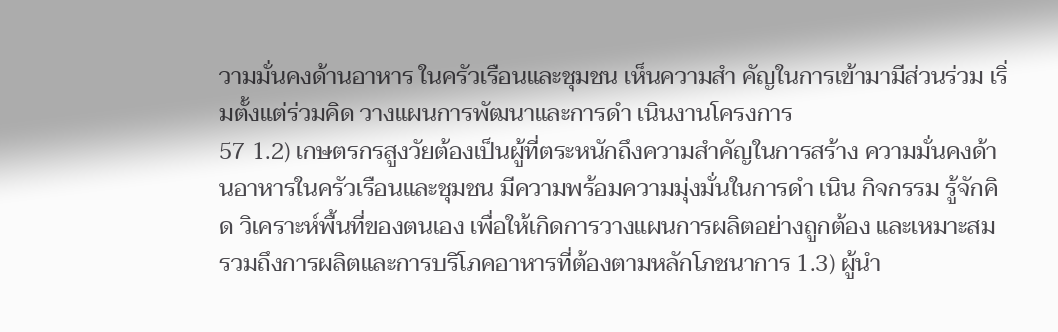วามมั่นคงด้านอาหาร ในครัวเรือนและชุมชน เห็นความสำ คัญในการเข้ามามีส่วนร่วม เริ่มตั้งแต่ร่วมคิด วางแผนการพัฒนาและการดำ เนินงานโครงการ
57 1.2) เกษตรกรสูงวัยต้องเป็นผู้ที่ตระหนักถึงความสำคัญในการสร้าง ความมั่นคงด้านอาหารในครัวเรือนและชุมชน มีความพร้อมความมุ่งมั่นในการดำ เนิน กิจกรรม รู้จักคิด วิเคราะห์พื้นที่ของตนเอง เพื่อให้เกิดการวางแผนการผลิตอย่างถูกต้อง และเหมาะสม รวมถึงการผลิตและการบริโภคอาหารที่ต้องตามหลักโภชนาการ 1.3) ผู้นำ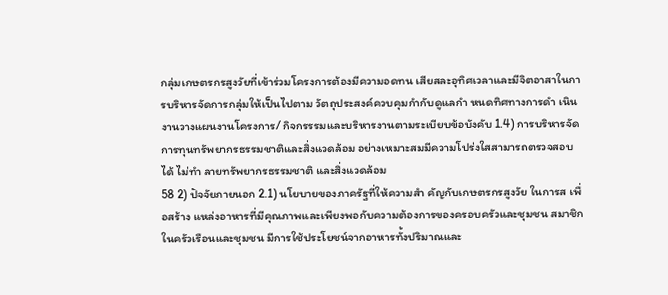กลุ่มเกษตรกรสูงวัยที่เข้าร่วมโครงการต้องมีความอดทน เสียสละอุทิศเวลาและมีจิตอาสาในการบริหารจัดการกลุ่มให้เป็นไปตาม วัตถุประสงค์ควบคุมกำกับดูแลกำ หนดทิศทางการดำ เนินงานวางแผนงานโครงการ/ กิจกรรรมและบริหารงานตามระเบียบข้อบังคับ 1.4) การบริหารจัดการทุนทรัพยากรธรรมชาติและสิ่งแวดล้อม อย่างเหมาะสมมีความโปร่งใสสามารถตรวจสอบได้ ไม่ทำ ลายทรัพยากรธรรมชาติ และสิ่งแวดล้อม
58 2) ปัจจัยภายนอก 2.1) นโยบายของภาครัฐที่ให้ความสำ คัญกับเกษตรกรสูงวัย ในการส เพื่อสร้าง แหล่งอาหารที่มีคุณภาพและเพียงพอกับความต้องการของครอบครัวและชุมชน สมาชิกในครัวเรือนและชุมชน มีการใช้ประโยชน์จากอาหารทั้งปริมาณและ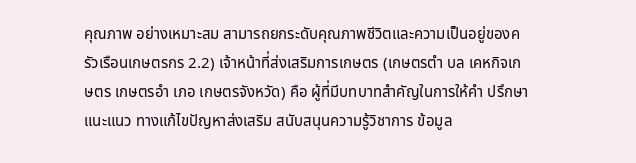คุณภาพ อย่างเหมาะสม สามารถยกระดับคุณภาพชีวิตและความเป็นอยู่ของครัวเรือนเกษตรกร 2.2) เจ้าหน้าที่ส่งเสริมการเกษตร (เกษตรตำ บล เคหกิจเกษตร เกษตรอำ เภอ เกษตรจังหวัด) คือ ผู้ที่มีบทบาทสำคัญในการให้คำ ปรึกษา แนะแนว ทางแก้ไขปัญหาส่งเสริม สนับสนุนความรู้วิชาการ ข้อมูล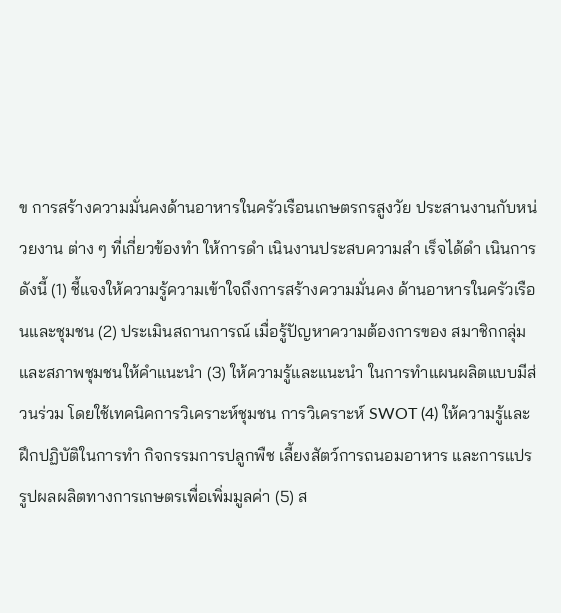ข การสร้างความมั่นคงด้านอาหารในครัวเรือนเกษตรกรสูงวัย ประสานงานกับหน่วยงาน ต่าง ๆ ที่เกี่ยวข้องทำ ให้การดำ เนินงานประสบความสำ เร็จได้ดำ เนินการ ดังนี้ (1) ชี้แจงให้ความรู้ความเข้าใจถึงการสร้างความมั่นคง ด้านอาหารในครัวเรือนและชุมชน (2) ประเมินสถานการณ์ เมื่อรู้ปัญหาความต้องการของ สมาชิกกลุ่มและสภาพชุมชนให้คำแนะนำ (3) ให้ความรู้และแนะนำ ในการทำแผนผลิตแบบมีส่วนร่วม โดยใช้เทคนิคการวิเคราะห์ชุมชน การวิเคราะห์ SWOT (4) ให้ความรู้และฝึกปฏิบัติในการทำ กิจกรรมการปลูกพืช เลี้ยงสัตว์การถนอมอาหาร และการแปรรูปผลผลิตทางการเกษตรเพื่อเพิ่มมูลค่า (5) ส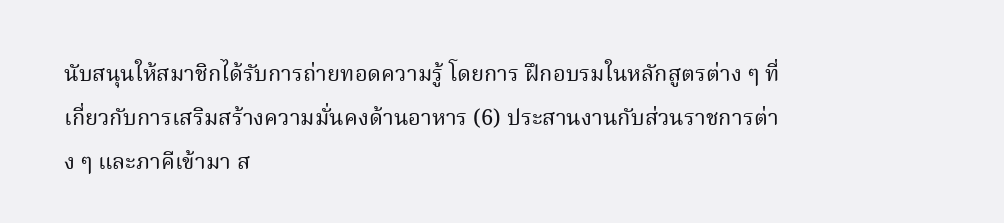นับสนุนให้สมาชิกได้รับการถ่ายทอดความรู้ โดยการ ฝึกอบรมในหลักสูตรต่าง ๆ ที่เกี่ยวกับการเสริมสร้างความมั่นคงด้านอาหาร (6) ประสานงานกับส่วนราชการต่าง ๆ และภาคีเข้ามา ส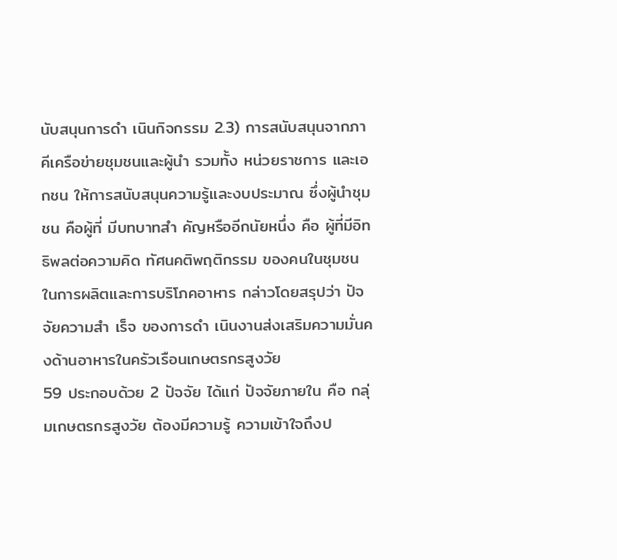นับสนุนการดำ เนินกิจกรรม 2.3) การสนับสนุนจากภาคีเครือข่ายชุมชนและผู้นำ รวมทั้ง หน่วยราชการ และเอกชน ให้การสนับสนุนความรู้และงบประมาณ ซึ่งผู้นำชุมชน คือผู้ที่ มีบทบาทสำ คัญหรืออีกนัยหนึ่ง คือ ผู้ที่มีอิทธิพลต่อความคิด ทัศนคติพฤติกรรม ของคนในชุมชน ในการผลิตและการบริโภคอาหาร กล่าวโดยสรุปว่า ปัจจัยความสำ เร็จ ของการดำ เนินงานส่งเสริมความมั่นคงด้านอาหารในครัวเรือนเกษตรกรสูงวัย
59 ประกอบด้วย 2 ปัจจัย ได้แก่ ปัจจัยภายใน คือ กลุ่มเกษตรกรสูงวัย ต้องมีความรู้ ความเข้าใจถึงป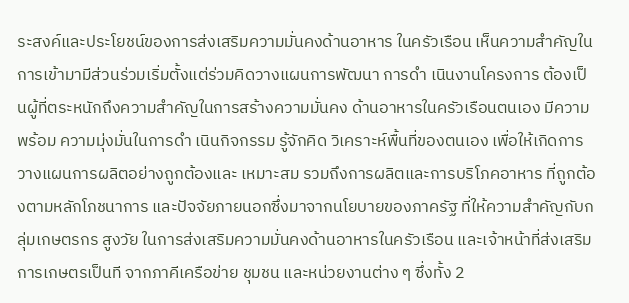ระสงค์และประโยชน์ของการส่งเสริมความมั่นคงด้านอาหาร ในครัวเรือน เห็นความสำคัญในการเข้ามามีส่วนร่วมเริ่มตั้งแต่ร่วมคิดวางแผนการพัฒนา การดำ เนินงานโครงการ ต้องเป็นผู้ที่ตระหนักถึงความสำคัญในการสร้างความมั่นคง ด้านอาหารในครัวเรือนตนเอง มีความพร้อม ความมุ่งมั่นในการดำ เนินกิจกรรม รู้จักคิด วิเคราะห์พื้นที่ของตนเอง เพื่อให้เกิดการวางแผนการผลิตอย่างถูกต้องและ เหมาะสม รวมถึงการผลิตและการบริโภคอาหาร ที่ถูกต้องตามหลักโภชนาการ และปัจจัยภายนอกซึ่งมาจากนโยบายของภาครัฐ ที่ให้ความสำคัญกับกลุ่มเกษตรกร สูงวัย ในการส่งเสริมความมั่นคงด้านอาหารในครัวเรือน และเจ้าหน้าที่ส่งเสริม การเกษตรเป็นที จากภาคีเครือข่าย ชุมชน และหน่วยงานต่าง ๆ ซึ่งทั้ง 2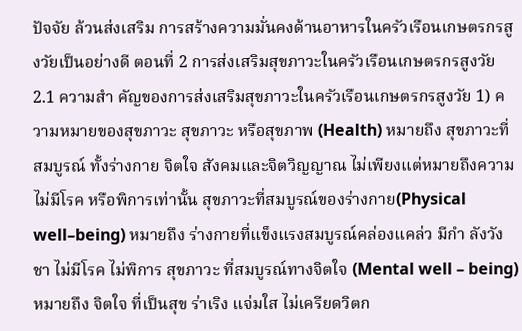ปัจจัย ล้วนส่งเสริม การสร้างความมั่นคงด้านอาหารในครัวเรือนเกษตรกรสูงวัยเป็นอย่างดี ตอนที่ 2 การส่งเสริมสุขภาวะในครัวเรือนเกษตรกรสูงวัย 2.1 ความสำ คัญของการส่งเสริมสุขภาวะในครัวเรือนเกษตรกรสูงวัย 1) ความหมายของสุขภาวะ สุขภาวะ หรือสุขภาพ (Health) หมายถึง สุขภาวะที่สมบูรณ์ ทั้งร่างกาย จิตใจ สังคมและจิตวิญญาณ ไม่เพียงแต่หมายถึงความไม่มีโรค หรือพิการเท่านั้น สุขภาวะที่สมบูรณ์ของร่างกาย(Physical well–being) หมายถึง ร่างกายที่แข็งแรงสมบูรณ์คล่องแคล่ว มีกำ ลังวังชา ไม่มีโรค ไม่พิการ สุขภาวะ ที่สมบูรณ์ทางจิตใจ (Mental well – being) หมายถึง จิตใจ ที่เป็นสุข ร่าเริง แจ่มใส ไม่เครียดวิตก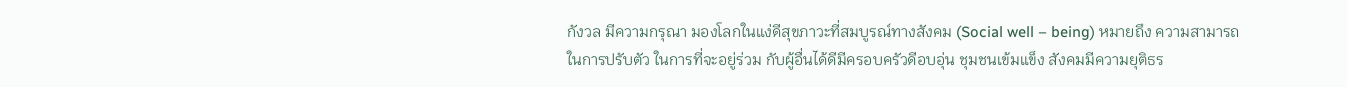กังวล มีความกรุณา มองโลกในแง่ดีสุขภาวะที่สมบูรณ์ทางสังคม (Social well – being) หมายถึง ความสามารถในการปรับตัว ในการที่จะอยู่ร่วม กับผู้อื่นได้ดีมีครอบครัวดีอบอุ่น ชุมชนเข้มแข็ง สังคมมีความยุติธร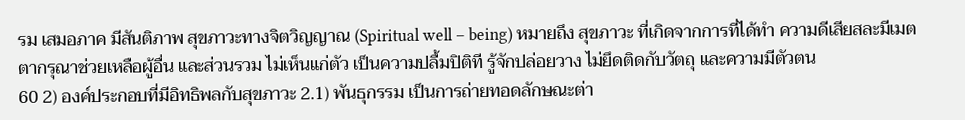รม เสมอภาค มีสันติภาพ สุขภาวะทางจิตวิญญาณ (Spiritual well – being) หมายถึง สุขภาวะ ที่เกิดจากการที่ได้ทำ ความดีเสียสละมีเมตตากรุณาช่วยเหลือผู้อื่น และส่วนรวม ไม่เห็นแก่ตัว เป็นความปลื้มปิติที รู้จักปล่อยวาง ไม่ยึดติดกับวัตถุ และความมีตัวตน
60 2) องค์ประกอบที่มีอิทธิพลกับสุขภาวะ 2.1) พันธุกรรม เป็นการถ่ายทอดลักษณะต่า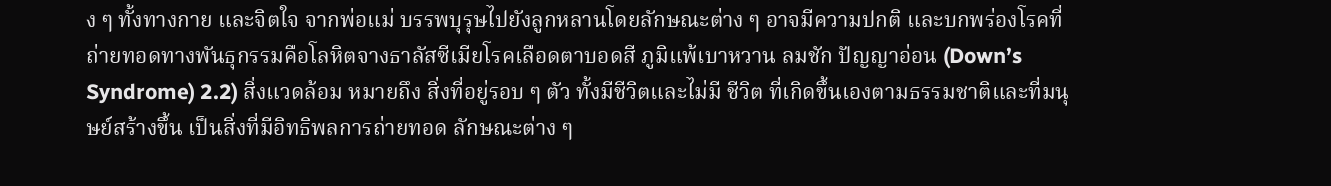ง ๆ ทั้งทางกาย และจิตใจ จากพ่อแม่ บรรพบุรุษไปยังลูกหลานโดยลักษณะต่าง ๆ อาจมีความปกติ และบกพร่องโรคที่ถ่ายทอดทางพันธุกรรมคือโลหิตจางธาลัสซีเมียโรคเลือดตาบอดสี ภูมิแพ้เบาหวาน ลมชัก ปัญญาอ่อน (Down’s Syndrome) 2.2) สิ่งแวดล้อม หมายถึง สิ่งที่อยู่รอบ ๆ ตัว ทั้งมีชีวิตและไม่มี ชีวิต ที่เกิดขึ้นเองตามธรรมชาติและที่มนุษย์สร้างขึ้น เป็นสิ่งที่มีอิทธิพลการถ่ายทอด ลักษณะต่าง ๆ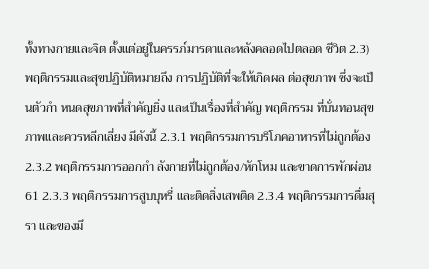ทั้งทางกายและจิต ตั้งแต่อยู่ในครรภ์มารดาและหลังคลอดไปตลอด ชีวิต 2.3) พฤติกรรมและสุขปฏิบัติหมายถึง การปฏิบัติที่จะให้เกิดผล ต่อสุขภาพ ซึ่งจะเป็นตัวกำ หนดสุขภาพที่สำคัญยิ่ง และเป็นเรื่องที่สำคัญ พฤติกรรม ที่บั่นทอนสุขภาพและควรหลีกเลี่ยง มีดังนี้ 2.3.1 พฤติกรรมการบริโภคอาหารที่ไม่ถูกต้อง 2.3.2 พฤติกรรมการออกกำ ลังกายที่ไม่ถูกต้อง/หักโหม และขาดการพักผ่อน
61 2.3.3 พฤติกรรมการสูบบุหรี่ และติดสิ่งเสพติด 2.3.4 พฤติกรรมการดื่มสุรา และของมึ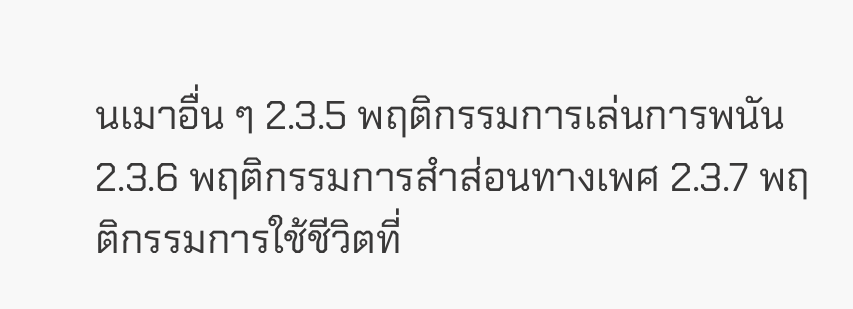นเมาอื่น ๆ 2.3.5 พฤติกรรมการเล่นการพนัน 2.3.6 พฤติกรรมการสำส่อนทางเพศ 2.3.7 พฤติกรรมการใช้ชีวิตที่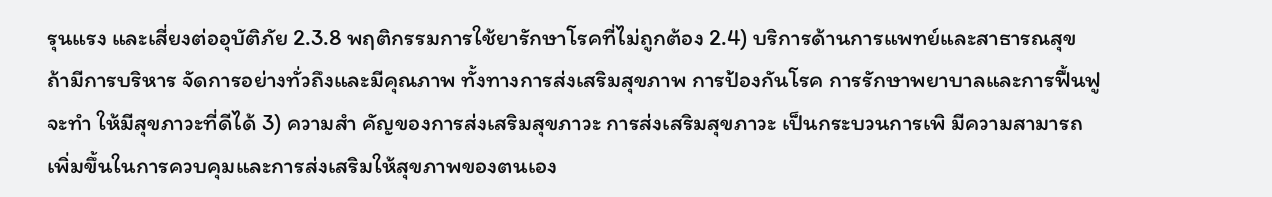รุนแรง และเสี่ยงต่ออุบัติภัย 2.3.8 พฤติกรรมการใช้ยารักษาโรคที่ไม่ถูกต้อง 2.4) บริการด้านการแพทย์และสาธารณสุข ถ้ามีการบริหาร จัดการอย่างทั่วถึงและมีคุณภาพ ทั้งทางการส่งเสริมสุขภาพ การป้องกันโรค การรักษาพยาบาลและการฟื้นฟูจะทำ ให้มีสุขภาวะที่ดีได้ 3) ความสำ คัญของการส่งเสริมสุขภาวะ การส่งเสริมสุขภาวะ เป็นกระบวนการเพิ มีความสามารถเพิ่มขึ้นในการควบคุมและการส่งเสริมให้สุขภาพของตนเอง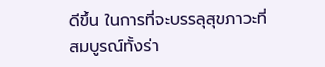ดีขึ้น ในการที่จะบรรลุสุขภาวะที่สมบูรณ์ทั้งร่า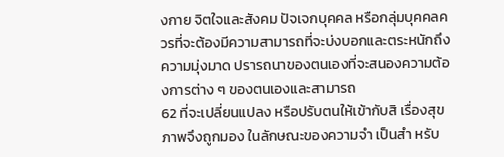งกาย จิตใจและสังคม ปัจเจกบุคคล หรือกลุ่มบุคคลควรที่จะต้องมีความสามารถที่จะบ่งบอกและตระหนักถึงความมุ่งมาด ปรารถนาของตนเองที่จะสนองความต้องการต่าง ๆ ของตนเองและสามารถ
62 ที่จะเปลี่ยนแปลง หรือปรับตนให้เข้ากับสิ เรื่องสุขภาพจึงถูกมอง ในลักษณะของความจำ เป็นสำ หรับ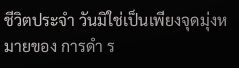ชีวิตประจำ วันมิใช่เป็นเพียงจุดมุ่งหมายของ การดำ ร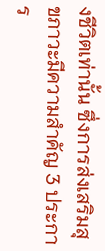งชีวิตเท่านั้น ซึ่งการส่งเสริมสุขภาวะมีความสำคัญ 3 ประการ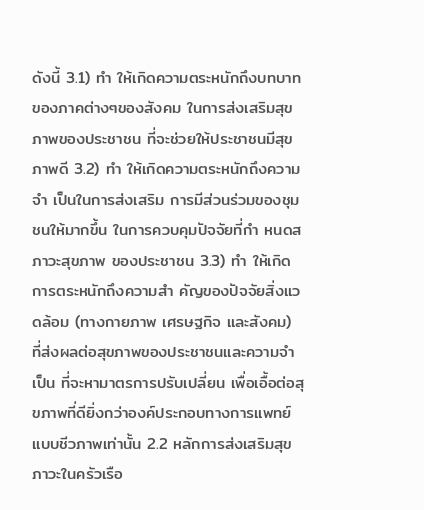ดังนี้ 3.1) ทำ ให้เกิดความตระหนักถึงบทบาทของภาคต่างๆของสังคม ในการส่งเสริมสุขภาพของประชาชน ที่จะช่วยให้ประชาชนมีสุขภาพดี 3.2) ทำ ให้เกิดความตระหนักถึงความจำ เป็นในการส่งเสริม การมีส่วนร่วมของชุมชนให้มากขึ้น ในการควบคุมปัจจัยที่กำ หนดสภาวะสุขภาพ ของประชาชน 3.3) ทำ ให้เกิดการตระหนักถึงความสำ คัญของปัจจัยสิ่งแวดล้อม (ทางกายภาพ เศรษฐกิจ และสังคม) ที่ส่งผลต่อสุขภาพของประชาชนและความจำ เป็น ที่จะหามาตรการปรับเปลี่ยน เพื่อเอื้อต่อสุขภาพที่ดียิ่งกว่าองค์ประกอบทางการแพทย์ แบบชีวภาพเท่านั้น 2.2 หลักการส่งเสริมสุขภาวะในครัวเรือ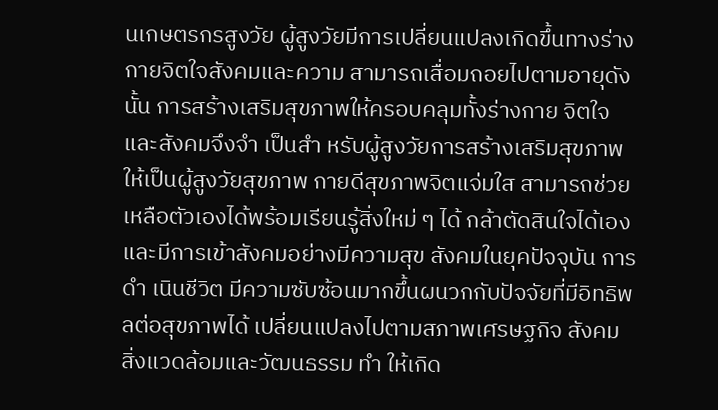นเกษตรกรสูงวัย ผู้สูงวัยมีการเปลี่ยนแปลงเกิดขึ้นทางร่างกายจิตใจสังคมและความ สามารถเสื่อมถอยไปตามอายุดังนั้น การสร้างเสริมสุขภาพให้ครอบคลุมทั้งร่างกาย จิตใจและสังคมจึงจำ เป็นสำ หรับผู้สูงวัยการสร้างเสริมสุขภาพให้เป็นผู้สูงวัยสุขภาพ กายดีสุขภาพจิตแจ่มใส สามารถช่วยเหลือตัวเองได้พร้อมเรียนรู้สิ่งใหม่ ๆ ได้ กล้าตัดสินใจได้เอง และมีการเข้าสังคมอย่างมีความสุข สังคมในยุคปัจจุบัน การดำ เนินชีวิต มีความซับซ้อนมากขึ้นผนวกกับปัจจัยที่มีอิทธิพลต่อสุขภาพได้ เปลี่ยนแปลงไปตามสภาพเศรษฐกิจ สังคม สิ่งแวดล้อมและวัฒนธรรม ทำ ให้เกิด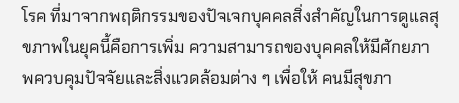โรค ที่มาจากพฤติกรรมของปัจเจกบุคคลสิ่งสำคัญในการดูแลสุขภาพในยุคนี้คือการเพิ่ม ความสามารถของบุคคลให้มีศักยภาพควบคุมปัจจัยและสิ่งแวดล้อมต่าง ๆ เพื่อให้ คนมีสุขภา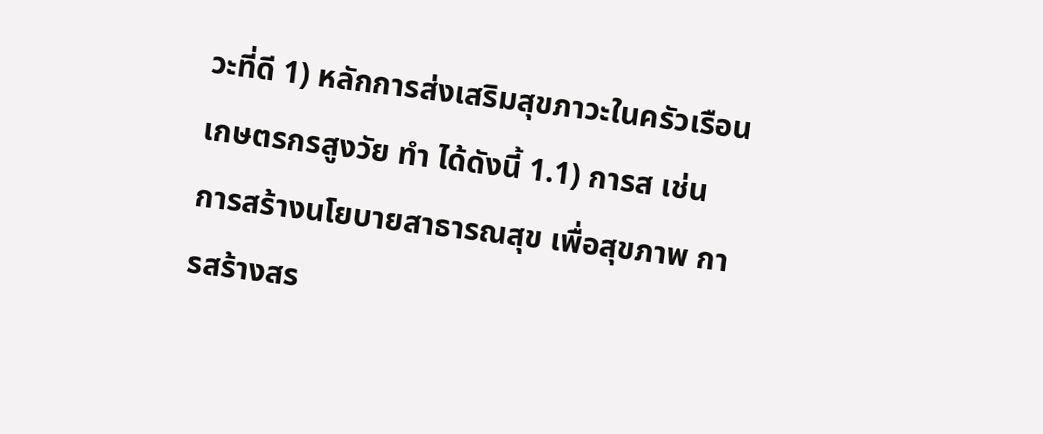วะที่ดี 1) หลักการส่งเสริมสุขภาวะในครัวเรือนเกษตรกรสูงวัย ทำ ได้ดังนี้ 1.1) การส เช่น การสร้างนโยบายสาธารณสุข เพื่อสุขภาพ การสร้างสร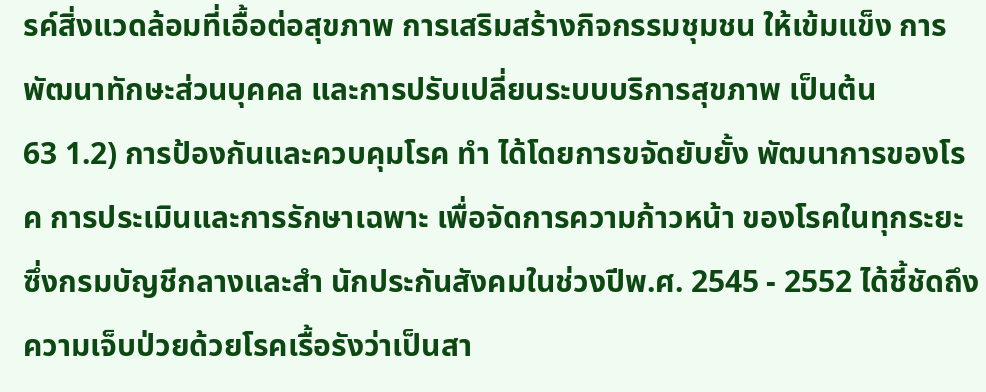รค์สิ่งแวดล้อมที่เอื้อต่อสุขภาพ การเสริมสร้างกิจกรรมชุมชน ให้เข้มแข็ง การพัฒนาทักษะส่วนบุคคล และการปรับเปลี่ยนระบบบริการสุขภาพ เป็นต้น
63 1.2) การป้องกันและควบคุมโรค ทำ ได้โดยการขจัดยับยั้ง พัฒนาการของโรค การประเมินและการรักษาเฉพาะ เพื่อจัดการความก้าวหน้า ของโรคในทุกระยะซึ่งกรมบัญชีกลางและสำ นักประกันสังคมในช่วงปีพ.ศ. 2545 - 2552 ได้ชี้ชัดถึงความเจ็บป่วยด้วยโรคเรื้อรังว่าเป็นสา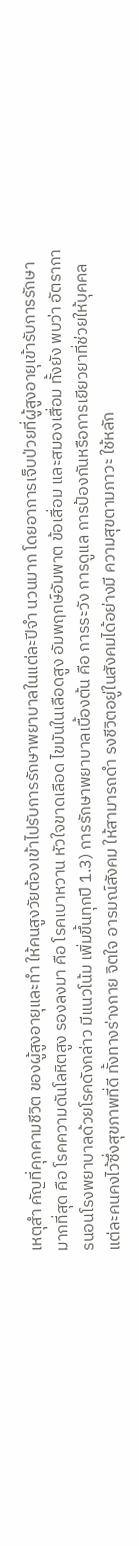เหตุสำ คัญที่คุกคามชีวิต ของผู้สูงอายุและทำ ให้คนสูงวัยต้องเข้าไปรับการรักษาพยาบาลในแต่ละปีจำ นวนมาก โดยอาการเจ็บป่วยที่ผู้สูงอายุเข้ารับการรักษามากที่สุด คือ โรคความดันโลหิตสูง รองลงมา คือ โรคเบาหวาน หัวใจขาดเลือด ไขมันในเลือดสูง อัมพฤกษ์อัมพาต ข้อเสื่อม และสมองเสื่อม ทั้งยัง พบว่า อัตราการนอนโรงพยาบาลด้วยโรคดังกล่าว มีแนวโน้ม เพิ่มขึ้นทุกปี 1.3) การรักษาพยาบาลเบื้องต้น คือ การระวัง การดูแล การป้องกันหรือการเยียวยาที่ช่วยให้บุคคลแต่ละคนคงไว้ซึ่งสุขภาพที่ดี ทั้งทางร่างกาย จิตใจ อารมณ์สังคม ให้สามารถดำ รงชีวิตอยู่ในสังคมได้อย่างมี ความสุขตามภาวะ ใช้หลัก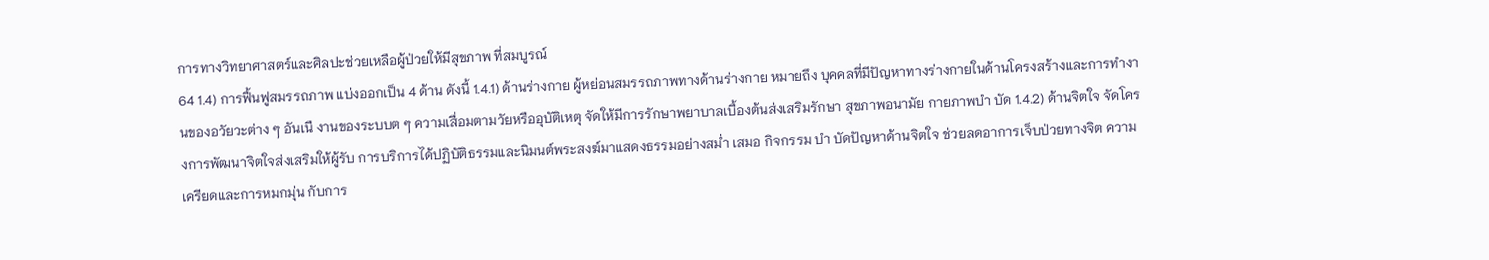การทางวิทยาศาสตร์และศิลปะช่วยเหลือผู้ป่วยให้มีสุขภาพ ที่สมบูรณ์
64 1.4) การฟื้นฟูสมรรถภาพ แบ่งออกเป็น 4 ด้าน ดังนี้ 1.4.1) ด้านร่างกาย ผู้หย่อนสมรรถภาพทางด้านร่างกาย หมายถึง บุคคลที่มีปัญหาทางร่างกายในด้านโครงสร้างและการทำงานของอวัยวะต่าง ๆ อันเนื งานของระบบต ๆ ความเสื่อมตามวัยหรืออุบัติเหตุ จัดให้มีการรักษาพยาบาลเบื้องต้นส่งเสริมรักษา สุขภาพอนามัย กายภาพบำ บัด 1.4.2) ด้านจิตใจ จัดโครงการพัฒนาจิตใจส่งเสริมให้ผู้รับ การบริการได้ปฏิบัติธรรมและนิมนต์พระสงฆ์มาแสดงธรรมอย่างสม่ำ เสมอ กิจกรรม บำ บัดปัญหาด้านจิตใจ ช่วยลดอาการเจ็บป่วยทางจิต ความเครียดและการหมกมุ่น กับการ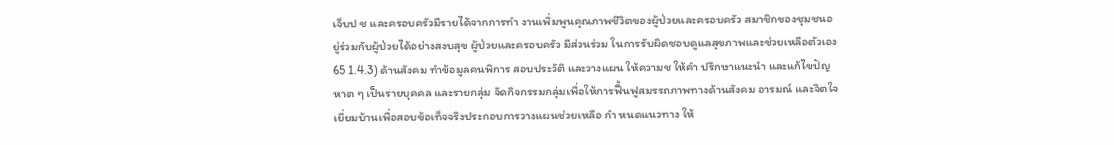เจ็บป ช และครอบครัวมีรายได้จากการทำ งานเพิ่มพูนคุณภาพชีวิตของผู้ป่วยและครอบครัว สมาชิกของชุมชนอยู่ร่วมกับผู้ป่วยได้อย่างสงบสุข ผู้ป่วยและครอบครัว มีส่วนร่วม ในการรับผิดชอบดูแลสุขภาพและช่วยเหลือตัวเอง
65 1.4.3) ด้านสังคม ทำข้อมูลคนพิการ สอบประวัติ และวางแผน ให้ความช ให้คำ ปรึกษาแนะนำ และแก้ไขปัญหาต ๆ เป็นรายบุคคล และรายกลุ่ม จัดกิจกรรมกลุ่มเพื่อให้การฟื้นฟูสมรรถภาพทางด้านสังคม อารมณ์ และจิตใจ เยี่ยมบ้านเพื่อสอบข้อเท็จจริงประกอบการวางแผนช่วยเหลือ กำ หนดแนวทาง ให้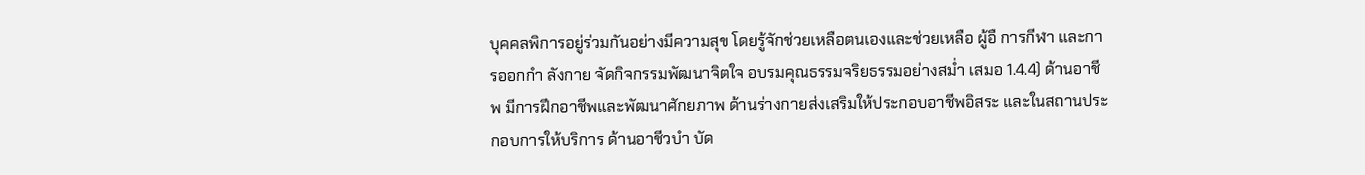บุคคลพิการอยู่ร่วมกันอย่างมีความสุข โดยรู้จักช่วยเหลือตนเองและช่วยเหลือ ผู้อื การกีฬา และการออกกำ ลังกาย จัดกิจกรรมพัฒนาจิตใจ อบรมคุณธรรมจริยธรรมอย่างสม่ำ เสมอ 1.4.4) ด้านอาชีพ มีการฝึกอาชีพและพัฒนาศักยภาพ ด้านร่างกายส่งเสริมให้ประกอบอาชีพอิสระ และในสถานประกอบการให้บริการ ด้านอาชีวบำ บัด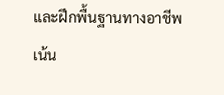และฝึกพื้นฐานทางอาชีพ เน้น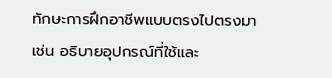ทักษะการฝึกอาชีพแบบตรงไปตรงมา เช่น อธิบายอุปกรณ์ที่ใช้และ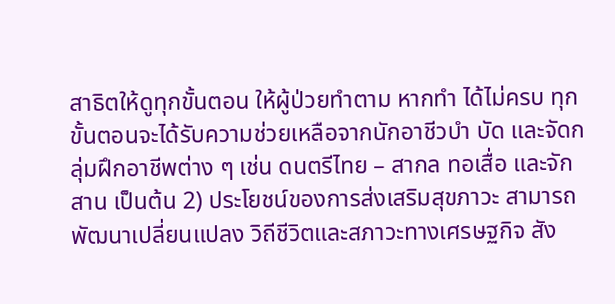สาธิตให้ดูทุกขั้นตอน ให้ผู้ป่วยทำตาม หากทำ ได้ไม่ครบ ทุกขั้นตอนจะได้รับความช่วยเหลือจากนักอาชีวบำ บัด และจัดกลุ่มฝึกอาชีพต่าง ๆ เช่น ดนตรีไทย – สากล ทอเสื่อ และจักสาน เป็นต้น 2) ประโยชน์ของการส่งเสริมสุขภาวะ สามารถพัฒนาเปลี่ยนแปลง วิถีชีวิตและสภาวะทางเศรษฐกิจ สัง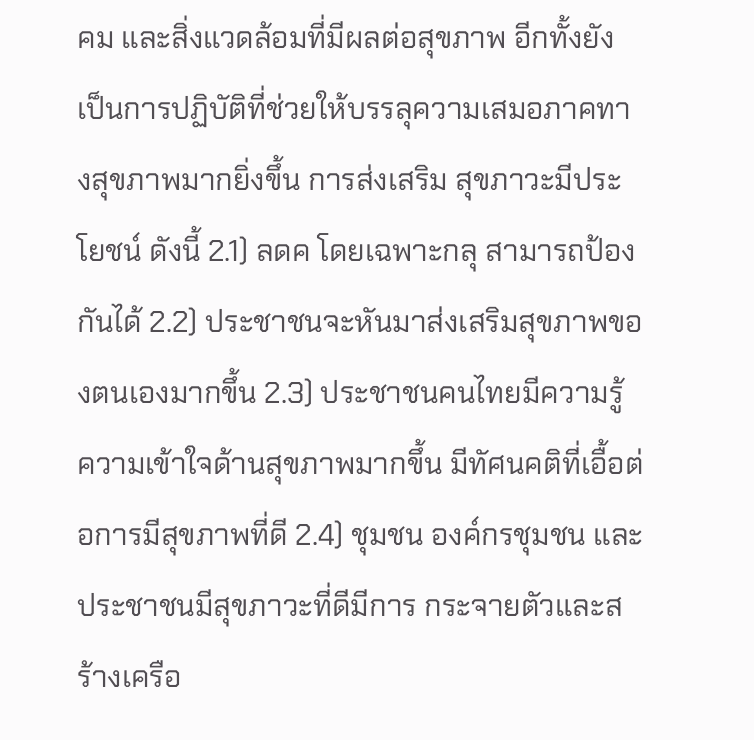คม และสิ่งแวดล้อมที่มีผลต่อสุขภาพ อีกทั้งยัง เป็นการปฏิบัติที่ช่วยให้บรรลุความเสมอภาคทางสุขภาพมากยิ่งขึ้น การส่งเสริม สุขภาวะมีประโยชน์ ดังนี้ 2.1) ลดค โดยเฉพาะกลุ สามารถป้องกันได้ 2.2) ประชาชนจะหันมาส่งเสริมสุขภาพของตนเองมากขึ้น 2.3) ประชาชนคนไทยมีความรู้ ความเข้าใจด้านสุขภาพมากขึ้น มีทัศนคติที่เอื้อต่อการมีสุขภาพที่ดี 2.4) ชุมชน องค์กรชุมชน และประชาชนมีสุขภาวะที่ดีมีการ กระจายตัวและสร้างเครือ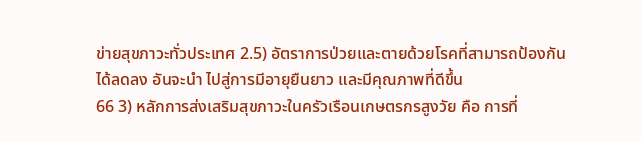ข่ายสุขภาวะทั่วประเทศ 2.5) อัตราการป่วยและตายด้วยโรคที่สามารถป้องกันได้ลดลง อันจะนำ ไปสู่การมีอายุยืนยาว และมีคุณภาพที่ดีขึ้น
66 3) หลักการส่งเสริมสุขภาวะในครัวเรือนเกษตรกรสูงวัย คือ การที่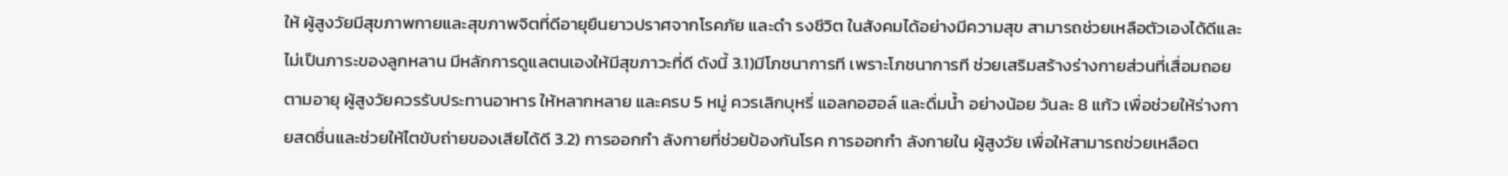ให้ ผู้สูงวัยมีสุขภาพกายและสุขภาพจิตที่ดีอายุยืนยาวปราศจากโรคภัย และดำ รงชีวิต ในสังคมได้อย่างมีความสุข สามารถช่วยเหลือตัวเองได้ดีและไม่เป็นภาระของลูกหลาน มีหลักการดูแลตนเองให้มีสุขภาวะที่ดี ดังนี้ 3.1)มีโภชนาการที เพราะโภชนาการที ช่วยเสริมสร้างร่างกายส่วนที่เสื่อมถอยตามอายุ ผู้สูงวัยควรรับประทานอาหาร ให้หลากหลาย และครบ 5 หมู่ ควรเลิกบุหรี่ แอลกอฮอล์ และดื่มน้ำ อย่างน้อย วันละ 8 แก้ว เพื่อช่วยให้ร่างกายสดชื่นและช่วยให้ไตขับถ่ายของเสียได้ดี 3.2) การออกกำ ลังกายที่ช่วยป้องกันโรค การออกกำ ลังกายใน ผู้สูงวัย เพื่อให้สามารถช่วยเหลือต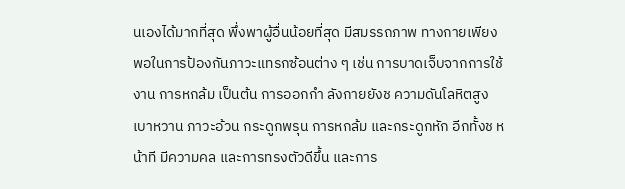นเองได้มากที่สุด พึ่งพาผู้อื่นน้อยที่สุด มีสมรรถภาพ ทางกายเพียงพอในการป้องกันภาวะแทรกซ้อนต่าง ๆ เช่น การบาดเจ็บจากการใช้งาน การหกล้ม เป็นต้น การออกกำ ลังกายยังช ความดันโลหิตสูง เบาหวาน ภาวะอ้วน กระดูกพรุน การหกล้ม และกระดูกหัก อีกทั้งช หน้าที มีความคล และการทรงตัวดีขึ้น และการ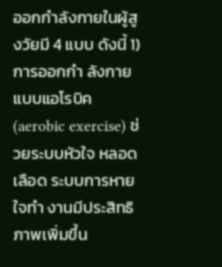ออกกำลังกายในผู้สูงวัยมี 4 แบบ ดังนี้ 1) การออกกำ ลังกายแบบแอโรบิค (aerobic exercise) ช่วยระบบหัวใจ หลอดเลือด ระบบการหายใจทำ งานมีประสิทธิภาพเพิ่มขึ้น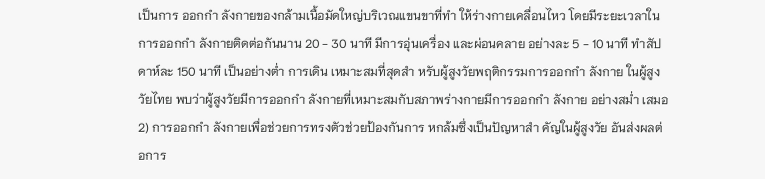เป็นการ ออกกำ ลังกายของกล้ามเนื้อมัดใหญ่บริเวณแขนขาที่ทำ ให้ร่างกายเคลื่อนไหว โดยมีระยะเวลาในการออกกำ ลังกายติดต่อกันนาน 20 - 30 นาที มีการอุ่นเครื่อง และผ่อนคลาย อย่างละ 5 - 10 นาที ทำสัปดาห์ละ 150 นาที เป็นอย่างต่ำ การเดิน เหมาะสมที่สุดสำ หรับผู้สูงวัยพฤติกรรมการออกกำ ลังกาย ในผู้สูงวัยไทย พบว่าผู้สูงวัยมีการออกกำ ลังกายที่เหมาะสมกับสภาพร่างกายมีการออกกำ ลังกาย อย่างสม่ำ เสมอ 2) การออกกำ ลังกายเพื่อช่วยการทรงตัวช่วยป้องกันการ หกล้มซึ่งเป็นปัญหาสำ คัญในผู้สูงวัย อันส่งผลต่อการ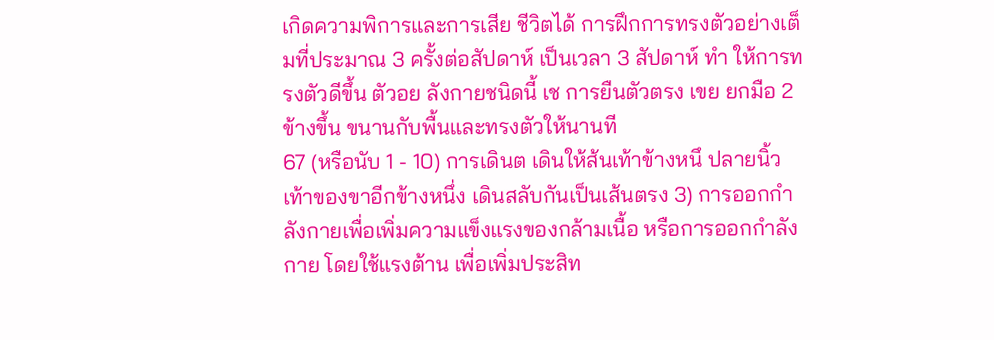เกิดความพิการและการเสีย ชีวิตได้ การฝึกการทรงตัวอย่างเต็มที่ประมาณ 3 ครั้งต่อสัปดาห์ เป็นเวลา 3 สัปดาห์ ทำ ให้การทรงตัวดีขึ้น ตัวอย ลังกายชนิดนี้ เช การยืนตัวตรง เขย ยกมือ 2 ข้างขึ้น ขนานกับพื้นและทรงตัวให้นานที
67 (หรือนับ 1 - 10) การเดินต เดินให้ส้นเท้าข้างหนึ ปลายนิ้วเท้าของขาอีกข้างหนึ่ง เดินสลับกันเป็นเส้นตรง 3) การออกกำ ลังกายเพื่อเพิ่มความแข็งแรงของกล้ามเนื้อ หรือการออกกำลังกาย โดยใช้แรงต้าน เพื่อเพิ่มประสิท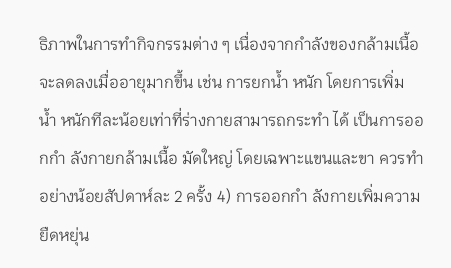ธิภาพในการทำกิจกรรมต่าง ๆ เนื่องจากกำลังของกล้ามเนื้อจะลดลงเมื่ออายุมากขึ้น เช่น การยกน้ำ หนัก โดยการเพิ่ม น้ำ หนักทีละน้อยเท่าที่ร่างกายสามารถกระทำ ได้ เป็นการออกกำ ลังกายกล้ามเนื้อ มัดใหญ่ โดยเฉพาะแขนและขา ควรทำอย่างน้อยสัปดาห์ละ 2 ครั้ง 4) การออกกำ ลังกายเพิ่มความยืดหยุ่น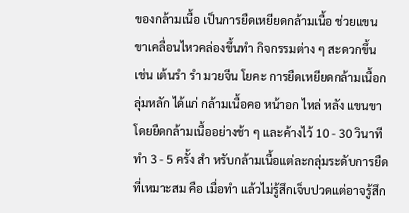ของกล้ามเนื้อ เป็นการยืดเหยียดกล้ามเนื้อ ช่วยแขนขาเคลื่อนไหวคล่องขึ้นทำ กิจกรรมต่าง ๆ สะดวกขึ้น เช่น เต้นรำ รำ มวยจีน โยคะ การยืดเหยียดกล้ามเนื้อกลุ่มหลัก ได้แก่ กล้ามเนื้อคอ หน้าอก ไหล่ หลัง แขนขา โดยยืดกล้ามเนื้ออย่างช้า ๆ และค้างไว้ 10 - 30 วินาที ทำ 3 - 5 ครั้ง สำ หรับกล้ามเนื้อแต่ละกลุ่มระดับการยืดที่เหมาะสม คือ เมื่อทำ แล้วไม่รู้สึกเจ็บปวดแต่อาจรู้สึก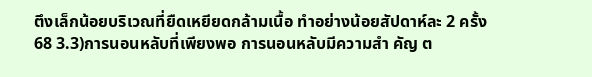ตึงเล็กน้อยบริเวณที่ยืดเหยียดกล้ามเนื้อ ทำอย่างน้อยสัปดาห์ละ 2 ครั้ง
68 3.3)การนอนหลับที่เพียงพอ การนอนหลับมีความสำ คัญ ต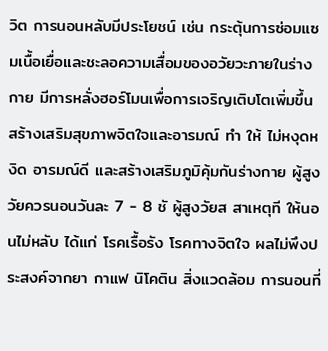วิต การนอนหลับมีประโยชน์ เช่น กระตุ้นการซ่อมแซมเนื้อเยื่อและชะลอความเสื่อมของอวัยวะภายในร่างกาย มีการหลั่งฮอร์โมนเพื่อการเจริญเติบโตเพิ่มขึ้น สร้างเสริมสุขภาพจิตใจและอารมณ์ ทำ ให้ ไม่หงุดหงิด อารมณ์ดี และสร้างเสริมภูมิคุ้มกันร่างกาย ผู้สูงวัยควรนอนวันละ 7 - 8 ชั ผู้สูงวัยส สาเหตุที ให้นอนไม่หลับ ได้แก่ โรคเรื้อรัง โรคทางจิตใจ ผลไม่พึงประสงค์จากยา กาแฟ นิโคติน สิ่งแวดล้อม การนอนที่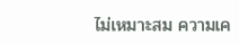ไม่เหมาะสม ความเค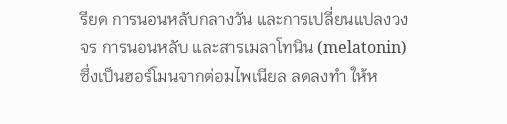รียด การนอนหลับกลางวัน และการเปลี่ยนแปลงวงจร การนอนหลับ และสารเมลาโทนิน (melatonin) ซึ่งเป็นฮอร์โมนจากต่อมไพเนียล ลดลงทำ ให้ห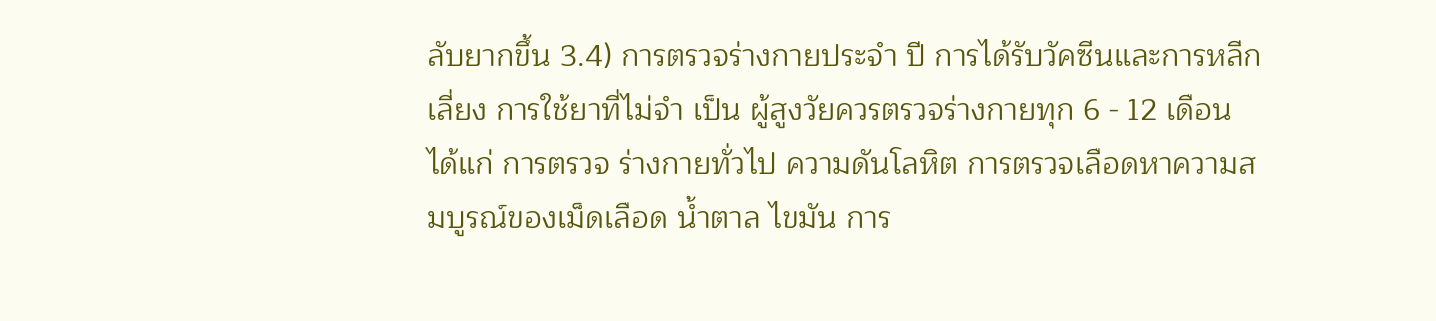ลับยากขึ้น 3.4) การตรวจร่างกายประจำ ปี การได้รับวัคซีนและการหลีกเลี่ยง การใช้ยาที่ไม่จำ เป็น ผู้สูงวัยควรตรวจร่างกายทุก 6 - 12 เดือน ได้แก่ การตรวจ ร่างกายทั่วไป ความดันโลหิต การตรวจเลือดหาความสมบูรณ์ของเม็ดเลือด น้ำตาล ไขมัน การ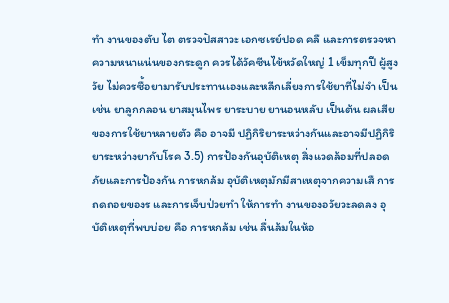ทำ งานของตับ ไต ตรวจปัสสาวะ เอกซเรย์ปอด คลื และการตรวจหาความหนาแน่นของกระดูก ควรได้วัคซีนไข้หวัดใหญ่ 1 เข็มทุกปี ผู้สูงวัย ไม่ควรซื้อยามารับประทานเองและหลีกเลี่ยงการใช้ยาที่ไม่จำ เป็น เช่น ยาลูกกลอน ยาสมุนไพร ยาระบาย ยานอนหลับ เป็นต้น ผลเสียของการใช้ยาหลายตัว คือ อาจมี ปฏิกิริยาระหว่างกันและอาจมีปฏิกิริยาระหว่างยากับโรค 3.5) การป้องกันอุบัติเหตุ สิ่งแวดล้อมที่ปลอดภัยและการป้องกัน การหกล้ม อุบัติเหตุมักมีสาเหตุจากความเสื การถดถอยของร และการเจ็บป่วยทำ ให้การทำ งานของอวัยวะลดลง อุบัติเหตุที่พบบ่อย คือ การหกล้ม เช่น ลื่นล้มในห้อ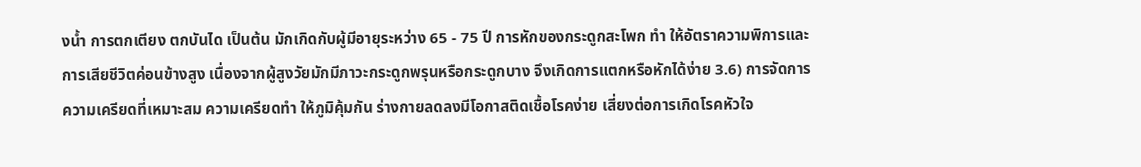งน้ำ การตกเตียง ตกบันได เป็นต้น มักเกิดกับผู้มีอายุระหว่าง 65 - 75 ปี การหักของกระดูกสะโพก ทำ ให้อัตราความพิการและการเสียชีวิตค่อนข้างสูง เนื่องจากผู้สูงวัยมักมีภาวะกระดูกพรุนหรือกระดูกบาง จึงเกิดการแตกหรือหักได้ง่าย 3.6) การจัดการความเครียดที่เหมาะสม ความเครียดทำ ให้ภูมิคุ้มกัน ร่างกายลดลงมีโอกาสติดเชื้อโรคง่าย เสี่ยงต่อการเกิดโรคหัวใจ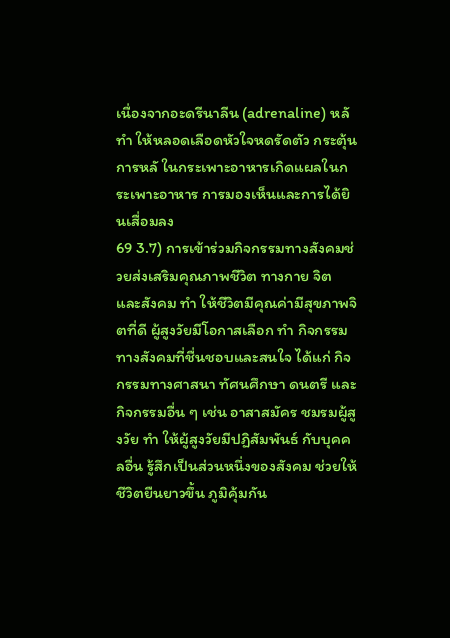เนื่องจากอะดรีนาลีน (adrenaline) หลั ทำ ให้หลอดเลือดหัวใจหดรัดตัว กระตุ้นการหลั ในกระเพาะอาหารเกิดแผลในกระเพาะอาหาร การมองเห็นและการได้ยินเสื่อมลง
69 3.7) การเข้าร่วมกิจกรรมทางสังคมช่วยส่งเสริมคุณภาพชีวิต ทางกาย จิต และสังคม ทำ ให้ชีวิตมีคุณค่ามีสุขภาพจิตที่ดี ผู้สูงวัยมีโอกาสเลือก ทำ กิจกรรมทางสังคมที่ชื่นชอบและสนใจ ได้แก่ กิจกรรมทางศาสนา ทัศนศึกษา ดนตรี และกิจกรรมอื่น ๆ เช่น อาสาสมัคร ชมรมผู้สูงวัย ทำ ให้ผู้สูงวัยมีปฏิสัมพันธ์ กับบุคคลอื่น รู้สึกเป็นส่วนหนึ่งของสังคม ช่วยให้ชีวิตยืนยาวขึ้น ภูมิคุ้มกัน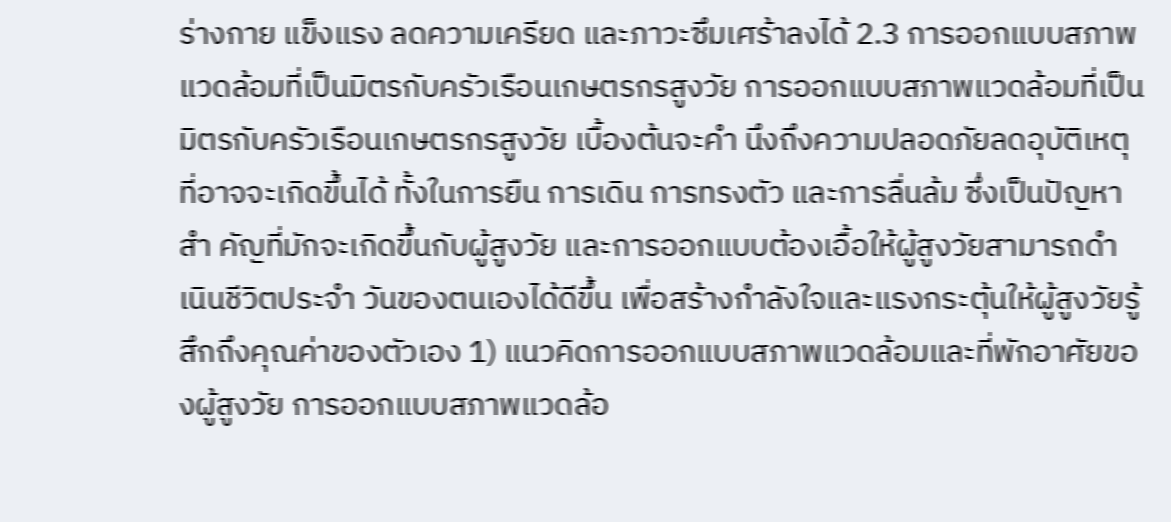ร่างกาย แข็งแรง ลดความเครียด และภาวะซึมเศร้าลงได้ 2.3 การออกแบบสภาพแวดล้อมที่เป็นมิตรกับครัวเรือนเกษตรกรสูงวัย การออกแบบสภาพแวดล้อมที่เป็นมิตรกับครัวเรือนเกษตรกรสูงวัย เบื้องต้นจะคำ นึงถึงความปลอดภัยลดอุบัติเหตุที่อาจจะเกิดขึ้นได้ ทั้งในการยืน การเดิน การทรงตัว และการลื่นล้ม ซึ่งเป็นปัญหาสำ คัญที่มักจะเกิดขึ้นกับผู้สูงวัย และการออกแบบต้องเอื้อให้ผู้สูงวัยสามารถดำ เนินชีวิตประจำ วันของตนเองได้ดีขึ้น เพื่อสร้างกำลังใจและแรงกระตุ้นให้ผู้สูงวัยรู้สึกถึงคุณค่าของตัวเอง 1) แนวคิดการออกแบบสภาพแวดล้อมและที่พักอาศัยของผู้สูงวัย การออกแบบสภาพแวดล้อ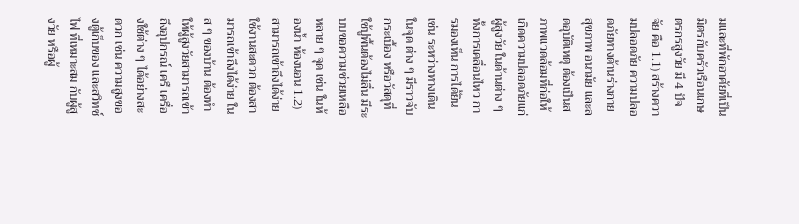มและที่พักอาศัยที่เป็นมิตรกับครัวเรือนเกษตรกรสูงวัย มี 4 ปัจจัย คือ 1.1) สร้างความปลอดภัย ความปลอดภัยทางด้านร่างกาย สุขภาพ อนามัย และลดอุบัติเหตุ ต้องเป็นสภาพแวดล้อมที่ก่อให้เกิดความปลอดภัยแก่ผู้สูงวัย ในด้านต่าง ๆ ทั้งการเคลื่อนไหว การมองเห็น การได้ยิน เช่น ระหว่างทางเดิน ในจุด ต่าง ๆ มีราวจับ กระเบื้อง หรือวัสดุที่ใช้ปูพื้นต้องไม่ลื่น มีระบบขอความช่วยเหลือ หลาย ๆ จุด เช่น ในห้องน้ำ ห้องนอน 1.2) สามารถเข้าถึงได้ง่ายใช้งานสะดวก ต้องสามารถเข้าถึงได้ง่าย ในส ๆ ของบ้าน ต้องทำ ให้ผู้สูงวัยสามารถเข้าถึงอุปกรณ์ เครื เครื่องใช้ต่าง ๆ ได้อย่างสะดวก เช่น ความสูงของตู้เก็บของ และสวิทซ์ไฟ ที่เหมาะสม กับผู้สูงวัย หรือผู้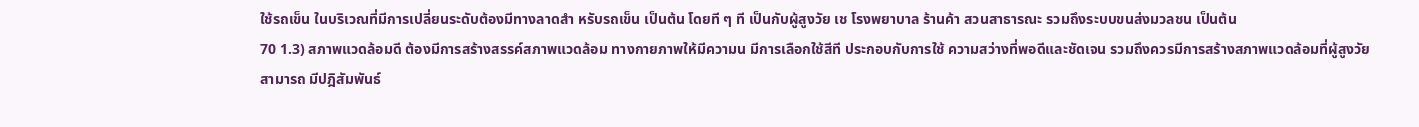ใช้รถเข็น ในบริเวณที่มีการเปลี่ยนระดับต้องมีทางลาดสำ หรับรถเข็น เป็นต้น โดยที ๆ ที เป็นกับผู้สูงวัย เช โรงพยาบาล ร้านค้า สวนสาธารณะ รวมถึงระบบขนส่งมวลชน เป็นต้น
70 1.3) สภาพแวดล้อมดี ต้องมีการสร้างสรรค์สภาพแวดล้อม ทางกายภาพให้มีความน มีการเลือกใช้สีที ประกอบกับการใช้ ความสว่างที่พอดีและชัดเจน รวมถึงควรมีการสร้างสภาพแวดล้อมที่ผู้สูงวัยสามารถ มีปฎิสัมพันธ์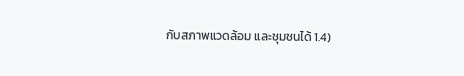กับสภาพแวดล้อม และชุมชนได้ 1.4)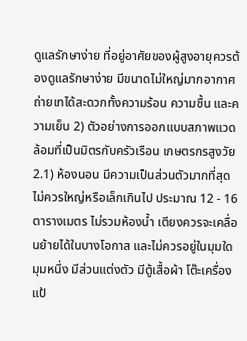ดูแลรักษาง่าย ที่อยู่อาศัยของผู้สูงอายุควรต้องดูแลรักษาง่าย มีขนาดไม่ใหญ่มากอากาศถ่ายเทได้สะดวกทั้งความร้อน ความชื้น และความเย็น 2) ตัวอย่างการออกแบบสภาพแวดล้อมที่เป็นมิตรกับครัวเรือน เกษตรกรสูงวัย 2.1) ห้องนอน มีความเป็นส่วนตัวมากที่สุด ไม่ควรใหญ่หรือเล็กเกินไป ประมาณ 12 - 16 ตารางเมตร ไม่รวมห้องน้ำ เตียงควรจะเคลื่อนย้ายได้ในบางโอกาส และไม่ควรอยู่ในมุมใดมุมหนึ่ง มีส่วนแต่งตัว มีตู้เสื้อผ้า โต๊ะเครื่องแป้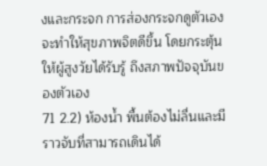งและกระจก การส่องกระจกดูตัวเองจะทําให้สุขภาพจิตดีขึ้น โดยกระตุ้นให้ผู้สูงวัยได้รับรู้ ถึงสภาพปัจจุบันของตัวเอง
71 2.2) ห้องน้ำ พื้นต้องไม่ลื่นและมีราวจับที่สามารถเดินได้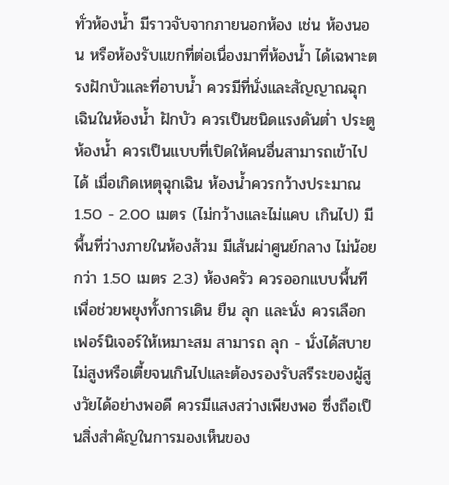ทั่วห้องน้ำ มีราวจับจากภายนอกห้อง เช่น ห้องนอน หรือห้องรับแขกที่ต่อเนื่องมาที่ห้องน้ำ ได้เฉพาะตรงฝักบัวและที่อาบน้ำ ควรมีที่นั่งและสัญญาณฉุกเฉินในห้องน้ำ ฝักบัว ควรเป็นชนิดแรงดันต่ำ ประตูห้องน้ำ ควรเป็นแบบที่เปิดให้คนอื่นสามารถเข้าไปได้ เมื่อเกิดเหตุฉุกเฉิน ห้องน้ำควรกว้างประมาณ 1.50 - 2.00 เมตร (ไม่กว้างและไม่แคบ เกินไป) มีพื้นที่ว่างภายในห้องส้วม มีเส้นผ่าศูนย์กลาง ไม่น้อยกว่า 1.50 เมตร 2.3) ห้องครัว ควรออกแบบพื้นที เพื่อช่วยพยุงทั้งการเดิน ยืน ลุก และนั่ง ควรเลือกเฟอร์นิเจอร์ให้เหมาะสม สามารถ ลุก - นั่งได้สบาย ไม่สูงหรือเตี้ยจนเกินไปและต้องรองรับสรีระของผู้สูงวัยได้อย่างพอดี ควรมีแสงสว่างเพียงพอ ซึ่งถือเป็นสิ่งสำคัญในการมองเห็นของ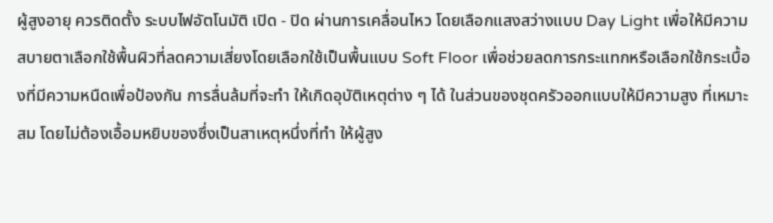ผู้สูงอายุ ควรติดตั้ง ระบบไฟอัตโนมัติ เปิด - ปิด ผ่านการเคลื่อนไหว โดยเลือกแสงสว่างแบบ Day Light เพื่อให้มีความสบายตาเลือกใช้พื้นผิวที่ลดความเสี่ยงโดยเลือกใช้เป็นพื้นแบบ Soft Floor เพื่อช่วยลดการกระแทกหรือเลือกใช้กระเบื้องที่มีความหนืดเพื่อป้องกัน การลื่นล้มที่จะทำ ให้เกิดอุบัติเหตุต่าง ๆ ได้ ในส่วนของชุดครัวออกแบบให้มีความสูง ที่เหมาะสม โดยไม่ต้องเอื้อมหยิบของซึ่งเป็นสาเหตุหนึ่งที่ทำ ให้ผู้สูง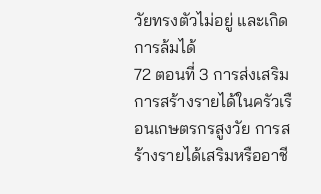วัยทรงตัวไม่อยู่ และเกิดการล้มได้
72 ตอนที่ 3 การส่งเสริมการสร้างรายได้ในครัวเรือนเกษตรกรสูงวัย การสร้างรายได้เสริมหรืออาชี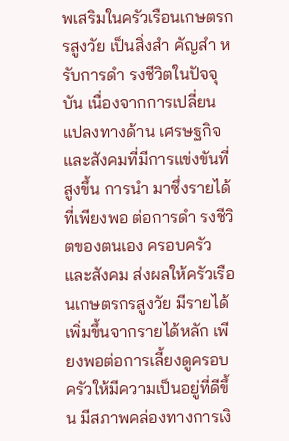พเสริมในครัวเรือนเกษตรกรสูงวัย เป็นสิ่งสำ คัญสำ หรับการดำ รงชีวิตในปัจจุบัน เนื่องจากการเปลี่ยนแปลงทางด้าน เศรษฐกิจและสังคมที่มีการแข่งขันที่สูงขึ้น การนำ มาซึ่งรายได้ที่เพียงพอ ต่อการดำ รงชีวิตของตนเอง ครอบครัว และสังคม ส่งผลให้ครัวเรือนเกษตรกรสูงวัย มีรายได้เพิ่มขึ้นจากรายได้หลัก เพียงพอต่อการเลี้ยงดูครอบครัวให้มีความเป็นอยู่ที่ดีขึ้น มีสภาพคล่องทางการเงิ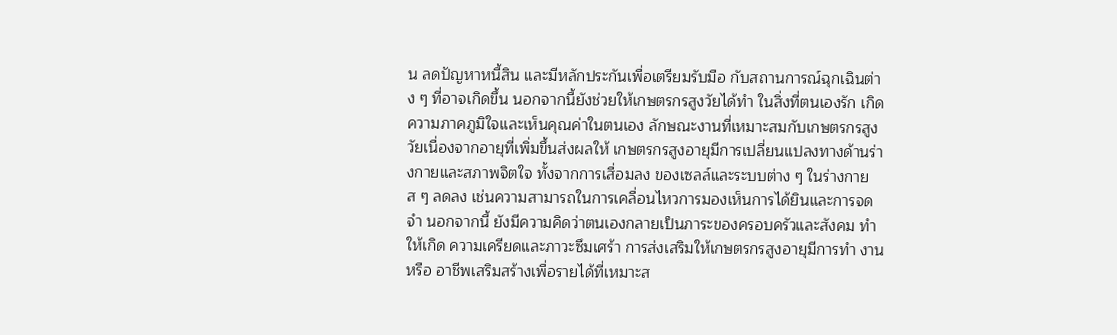น ลดปัญหาหนี้สิน และมีหลักประกันเพื่อเตรียมรับมือ กับสถานการณ์ฉุกเฉินต่าง ๆ ที่อาจเกิดขึ้น นอกจากนี้ยังช่วยให้เกษตรกรสูงวัยได้ทำ ในสิ่งที่ตนเองรัก เกิดความภาคภูมิใจและเห็นคุณค่าในตนเอง ลักษณะงานที่เหมาะสมกับเกษตรกรสูงวัยเนื่องจากอายุที่เพิ่มขึ้นส่งผลให้ เกษตรกรสูงอายุมีการเปลี่ยนแปลงทางด้านร่างกายและสภาพจิตใจ ทั้งจากการเสื่อมลง ของเซลล์และระบบต่าง ๆ ในร่างกาย ส ๆ ลดลง เช่นความสามารถในการเคลื่อนไหวการมองเห็นการได้ยินและการจดจำ นอกจากนี้ ยังมีความคิดว่าตนเองกลายเป็นภาระของครอบครัวและสังคม ทำ ให้เกิด ความเครียดและภาวะซึมเศร้า การส่งเสริมให้เกษตรกรสูงอายุมีการทำ งานหรือ อาชีพเสริมสร้างเพื่อรายได้ที่เหมาะส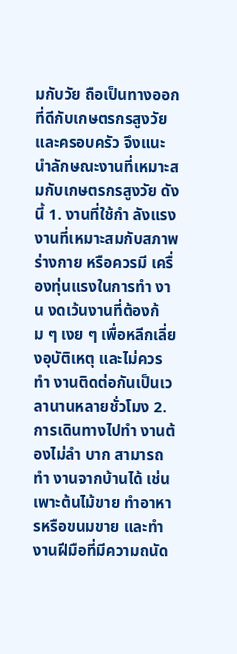มกับวัย ถือเป็นทางออกที่ดีกับเกษตรกรสูงวัย และครอบครัว จึงแนะนำลักษณะงานที่เหมาะสมกับเกษตรกรสูงวัย ดังนี้ 1. งานที่ใช้กำ ลังแรงงานที่เหมาะสมกับสภาพร่างกาย หรือควรมี เครื่องทุ่นแรงในการทำ งาน งดเว้นงานที่ต้องก้ม ๆ เงย ๆ เพื่อหลีกเลี่ยงอุบัติเหตุ และไม่ควรทำ งานติดต่อกันเป็นเวลานานหลายชั่วโมง 2. การเดินทางไปทำ งานต้องไม่ลำ บาก สามารถทำ งานจากบ้านได้ เช่น เพาะต้นไม้ขาย ทำอาหารหรือขนมขาย และทำ งานฝีมือที่มีความถนัด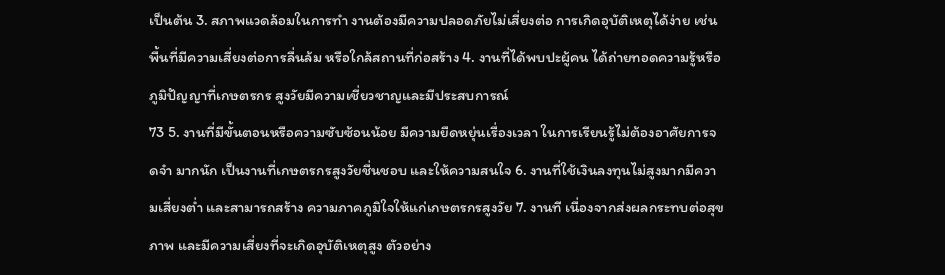เป็นต้น 3. สภาพแวดล้อมในการทำ งานต้องมีความปลอดภัยไม่เสี่ยงต่อ การเกิดอุบัติเหตุได้ง่าย เช่น พื้นที่มีความเสี่ยงต่อการลื่นล้ม หรือใกล้สถานที่ก่อสร้าง 4. งานที่ได้พบปะผู้คน ได้ถ่ายทอดความรู้หรือภูมิปัญญาที่เกษตรกร สูงวัยมีความเชี่ยวชาญและมีประสบการณ์
73 5. งานที่มีขั้นตอนหรือความซับซ้อนน้อย มีความยืดหยุ่นเรื่องเวลา ในการเรียนรู้ไม่ต้องอาศัยการจดจำ มากนัก เป็นงานที่เกษตรกรสูงวัยชื่นชอบ และให้ความสนใจ 6. งานที่ใช้เงินลงทุนไม่สูงมากมีความเสี่ยงต่ำ และสามารถสร้าง ความภาคภูมิใจให้แก่เกษตรกรสูงวัย 7. งานที เนื่องจากส่งผลกระทบต่อสุขภาพ และมีความเสี่ยงที่จะเกิดอุบัติเหตุสูง ตัวอย่าง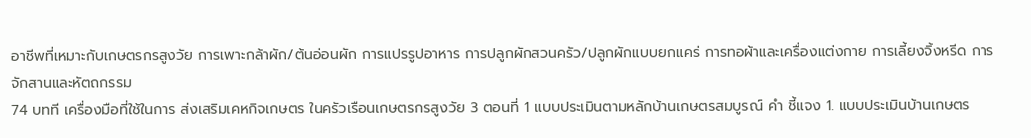อาชีพที่เหมาะกับเกษตรกรสูงวัย การเพาะกล้าผัก/ต้นอ่อนผัก การแปรรูปอาหาร การปลูกผักสวนครัว/ปลูกผักแบบยกแคร่ การทอผ้าและเครื่องแต่งกาย การเลี้ยงจิ้งหรีด การจักสานและหัตถกรรม
74 บทที เครื่องมือที่ใช้ในการ ส่งเสริมเคหกิจเกษตร ในครัวเรือนเกษตรกรสูงวัย 3 ตอนที่ 1 แบบประเมินตามหลักบ้านเกษตรสมบูรณ์ คำ ชี้แจง 1. แบบประเมินบ้านเกษตร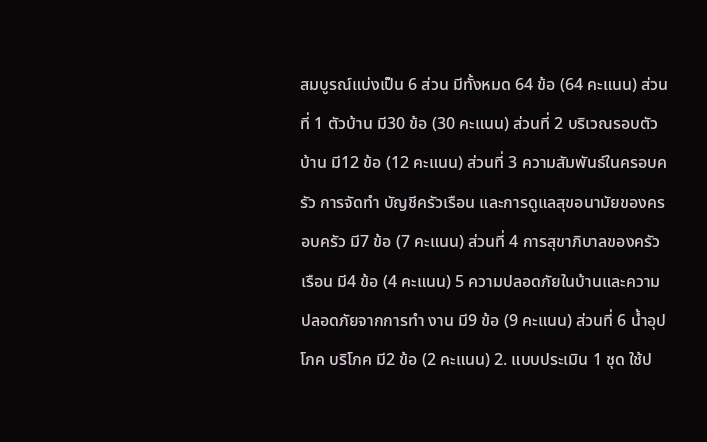สมบูรณ์แบ่งเป็น 6 ส่วน มีทั้งหมด 64 ข้อ (64 คะแนน) ส่วนที่ 1 ตัวบ้าน มี30 ข้อ (30 คะแนน) ส่วนที่ 2 บริเวณรอบตัวบ้าน มี12 ข้อ (12 คะแนน) ส่วนที่ 3 ความสัมพันธ์ในครอบครัว การจัดทำ บัญชีครัวเรือน และการดูแลสุขอนามัยของครอบครัว มี7 ข้อ (7 คะแนน) ส่วนที่ 4 การสุขาภิบาลของครัวเรือน มี4 ข้อ (4 คะแนน) 5 ความปลอดภัยในบ้านและความปลอดภัยจากการทำ งาน มี9 ข้อ (9 คะแนน) ส่วนที่ 6 น้ำอุปโภค บริโภค มี2 ข้อ (2 คะแนน) 2. แบบประเมิน 1 ชุด ใช้ป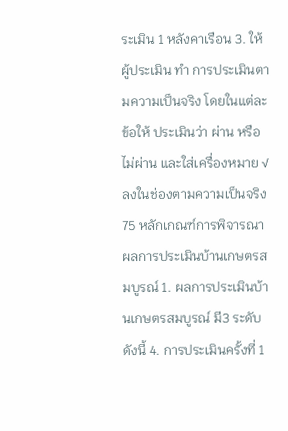ระเมิน 1 หลังคาเรือน 3. ให้ผู้ประเมิน ทำ การประเมินตามความเป็นจริง โดยในแต่ละข้อให้ ประเมินว่า ผ่าน หรือ ไม่ผ่าน และใส่เครื่องหมาย √ ลงในช่องตามความเป็นจริง
75 หลักเกณฑ์การพิจารณาผลการประเมินบ้านเกษตรสมบูรณ์ 1. ผลการประเมินบ้านเกษตรสมบูรณ์ มี3 ระดับ ดังนี้ 4. การประเมินครั้งที่ 1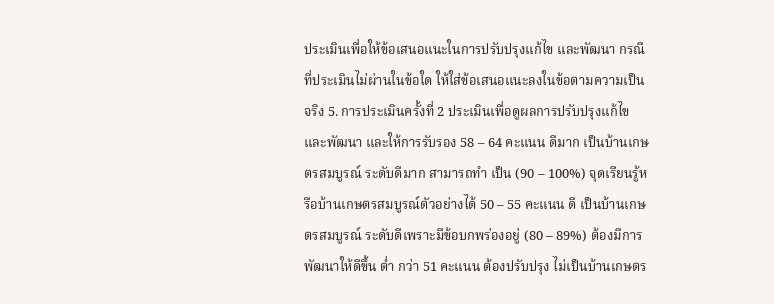ประเมินเพื่อให้ข้อเสนอแนะในการปรับปรุงแก้ไข และพัฒนา กรณีที่ประเมินไม่ผ่านในข้อใด ให้ใส่ข้อเสนอแนะลงในข้อตามความเป็นจริง 5. การประเมินครั้งที่ 2 ประเมินเพื่อดูผลการปรับปรุงแก้ไขและพัฒนา และให้การรับรอง 58 – 64 คะแนน ดีมาก เป็นบ้านเกษตรสมบูรณ์ ระดับดีมาก สามารถทำ เป็น (90 – 100%) จุดเรียนรู้หรือบ้านเกษตรสมบูรณ์ตัวอย่างได้ 50 – 55 คะแนน ดี เป็นบ้านเกษตรสมบูรณ์ ระดับดีเพราะมีข้อบกพร่องอยู่ (80 – 89%) ต้องมีการพัฒนาให้ดีขึ้น ต่ำ กว่า 51 คะแนน ต้องปรับปรุง ไม่เป็นบ้านเกษตร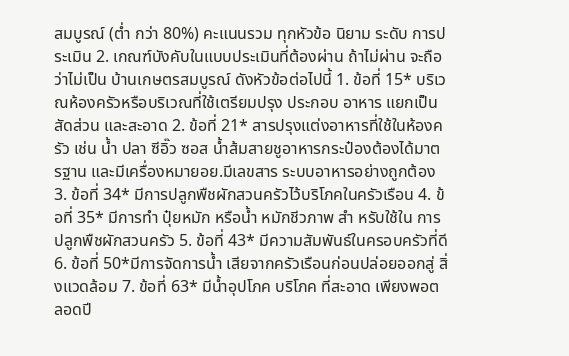สมบูรณ์ (ต่ำ กว่า 80%) คะแนนรวม ทุกหัวข้อ นิยาม ระดับ การประเมิน 2. เกณฑ์บังคับในแบบประเมินที่ต้องผ่าน ถ้าไม่ผ่าน จะถือว่าไม่เป็น บ้านเกษตรสมบูรณ์ ดังหัวข้อต่อไปนี้ 1. ข้อที่ 15* บริเวณห้องครัวหรือบริเวณที่ใช้เตรียมปรุง ประกอบ อาหาร แยกเป็นสัดส่วน และสะอาด 2. ข้อที่ 21* สารปรุงแต่งอาหารที่ใช้ในห้องครัว เช่น น้ำ ปลา ซีอิ๊ว ซอส น้ำส้มสายชูอาหารกระป๋องต้องได้มาตรฐาน และมีเครื่องหมายอย.มีเลขสาร ระบบอาหารอย่างถูกต้อง 3. ข้อที่ 34* มีการปลูกพืชผักสวนครัวไว้บริโภคในครัวเรือน 4. ข้อที่ 35* มีการทำ ปุ๋ยหมัก หรือน้ำ หมักชีวภาพ สำ หรับใช้ใน การปลูกพืชผักสวนครัว 5. ข้อที่ 43* มีความสัมพันธ์ในครอบครัวที่ดี 6. ข้อที่ 50*มีการจัดการน้ำ เสียจากครัวเรือนก่อนปล่อยออกสู่ สิ่งแวดล้อม 7. ข้อที่ 63* มีน้ำอุปโภค บริโภค ที่สะอาด เพียงพอตลอดปี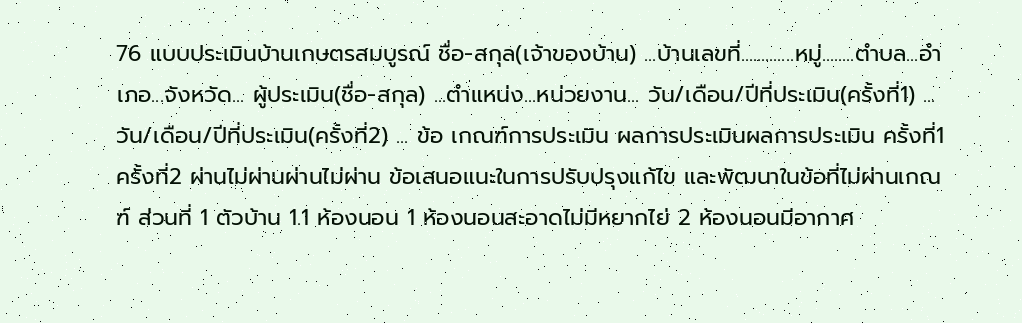76 แบบประเมินบ้านเกษตรสมบูรณ์ ชื่อ-สกุล(เจ้าของบ้าน) ...บ้านเลขที่.............หมู่........ตำบล...อำเภอ...จังหวัด... ผู้ประเมิน(ชื่อ-สกุล) ...ตำแหน่ง...หน่วยงาน... วัน/เดือน/ปีที่ประเมิน(ครั้งที่1) ...วัน/เดือน/ปีที่ประเมิน(ครั้งที่2) ... ข้อ เกณฑ์การประเมิน ผลการประเมินผลการประเมิน ครั้งที่1 ครั้งที่2 ผ่านไม่ผ่านผ่านไม่ผ่าน ข้อเสนอแนะในการปรับปรุงแก้ไข และพัฒนาในข้อที่ไม่ผ่านเกณฑ์ ส่วนที่ 1 ตัวบ้าน 1.1 ห้องนอน 1 ห้องนอนสะอาดไม่มีหยากไย่ 2 ห้องนอนมีอากาศ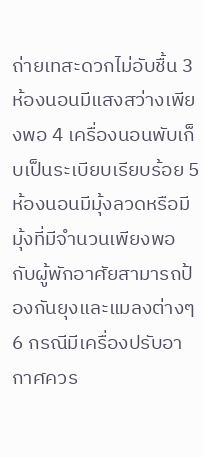ถ่ายเทสะดวกไม่อับชื้น 3 ห้องนอนมีแสงสว่างเพียงพอ 4 เครื่องนอนพับเก็บเป็นระเบียบเรียบร้อย 5 ห้องนอนมีมุ้งลวดหรือมีมุ้งที่มีจำนวนเพียงพอ กับผู้พักอาศัยสามารถป้องกันยุงและแมลงต่างๆ 6 กรณีมีเครื่องปรับอากาศควร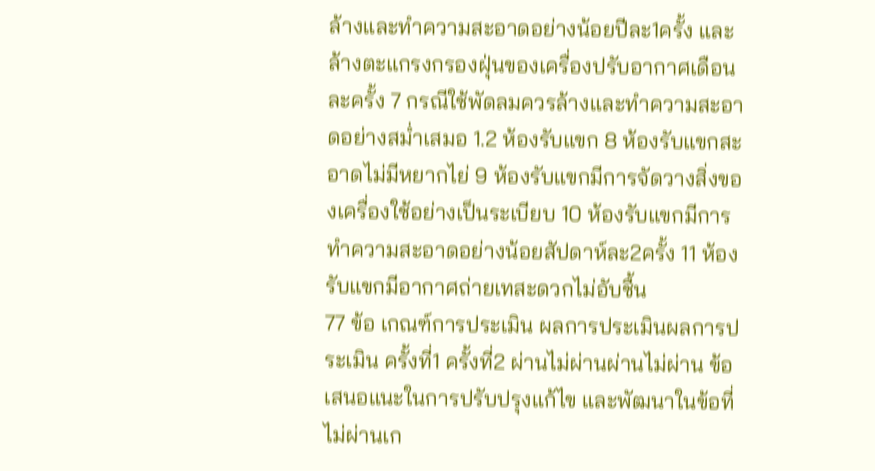ล้างและทำความสะอาดอย่างน้อยปีละ1ครั้ง และล้างตะแกรงกรองฝุ่นของเครื่องปรับอากาศเดือนละครั้ง 7 กรณีใช้พัดลมควรล้างและทำความสะอาดอย่างสม่ำเสมอ 1.2 ห้องรับแขก 8 ห้องรับแขกสะอาดไม่มีหยากไย่ 9 ห้องรับแขกมีการจัดวางสิ่งของเครื่องใช้อย่างเป็นระเบียบ 10 ห้องรับแขกมีการทำความสะอาดอย่างน้อยสัปดาห์ละ2ครั้ง 11 ห้องรับแขกมีอากาศถ่ายเทสะดวกไม่อับชื้น
77 ข้อ เกณฑ์การประเมิน ผลการประเมินผลการประเมิน ครั้งที่1 ครั้งที่2 ผ่านไม่ผ่านผ่านไม่ผ่าน ข้อเสนอแนะในการปรับปรุงแก้ไข และพัฒนาในข้อที่ไม่ผ่านเก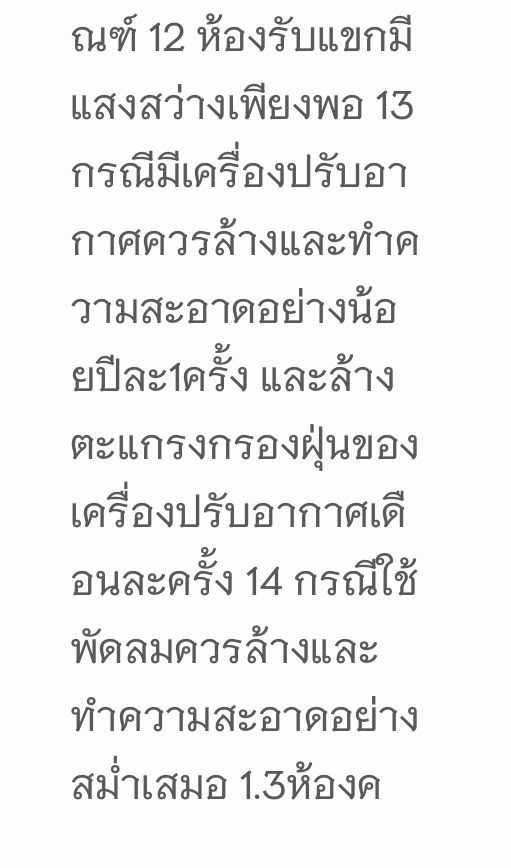ณฑ์ 12 ห้องรับแขกมีแสงสว่างเพียงพอ 13 กรณีมีเครื่องปรับอากาศควรล้างและทำความสะอาดอย่างน้อยปีละ1ครั้ง และล้างตะแกรงกรองฝุ่นของเครื่องปรับอากาศเดือนละครั้ง 14 กรณีใช้พัดลมควรล้างและทำความสะอาดอย่างสม่ำเสมอ 1.3ห้องค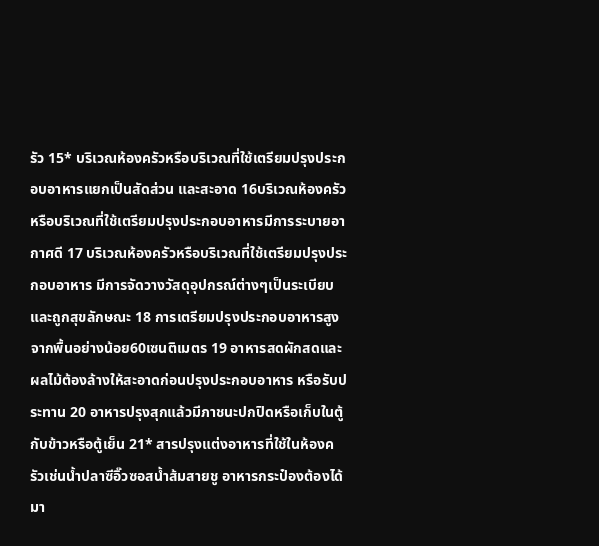รัว 15* บริเวณห้องครัวหรือบริเวณที่ใช้เตรียมปรุงประกอบอาหารแยกเป็นสัดส่วน และสะอาด 16บริเวณห้องครัวหรือบริเวณที่ใช้เตรียมปรุงประกอบอาหารมีการระบายอากาศดี 17 บริเวณห้องครัวหรือบริเวณที่ใช้เตรียมปรุงประกอบอาหาร มีการจัดวางวัสดุอุปกรณ์ต่างๆเป็นระเบียบและถูกสุขลักษณะ 18 การเตรียมปรุงประกอบอาหารสูงจากพื้นอย่างน้อย60เซนติเมตร 19 อาหารสดผักสดและผลไม้ต้องล้างให้สะอาดก่อนปรุงประกอบอาหาร หรือรับประทาน 20 อาหารปรุงสุกแล้วมีภาชนะปกปิดหรือเก็บในตู้กับข้าวหรือตู้เย็น 21* สารปรุงแต่งอาหารที่ใช้ในห้องครัวเช่นน้ำปลาซีอิ๊วซอสน้ำส้มสายชู อาหารกระป๋องต้องได้มา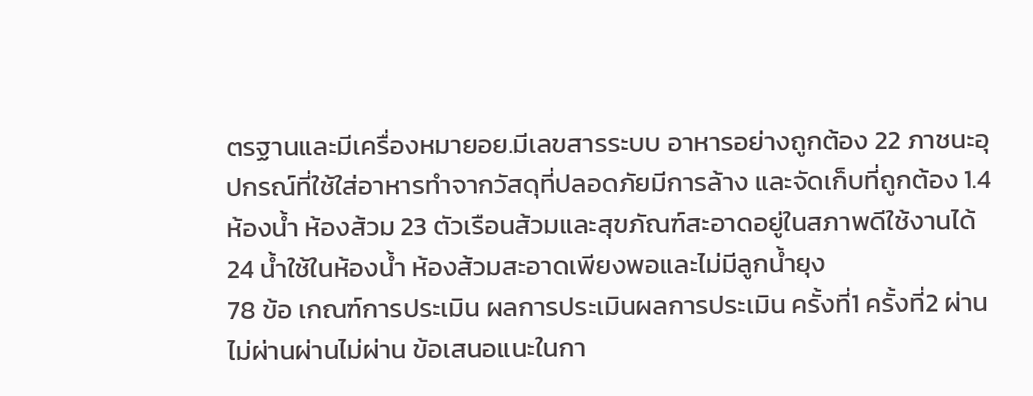ตรฐานและมีเครื่องหมายอย.มีเลขสารระบบ อาหารอย่างถูกต้อง 22 ภาชนะอุปกรณ์ที่ใช้ใส่อาหารทำจากวัสดุที่ปลอดภัยมีการล้าง และจัดเก็บที่ถูกต้อง 1.4ห้องน้ำ ห้องส้วม 23 ตัวเรือนส้วมและสุขภัณฑ์สะอาดอยู่ในสภาพดีใช้งานได้ 24 น้ำใช้ในห้องน้ำ ห้องส้วมสะอาดเพียงพอและไม่มีลูกน้ำยุง
78 ข้อ เกณฑ์การประเมิน ผลการประเมินผลการประเมิน ครั้งที่1 ครั้งที่2 ผ่านไม่ผ่านผ่านไม่ผ่าน ข้อเสนอแนะในกา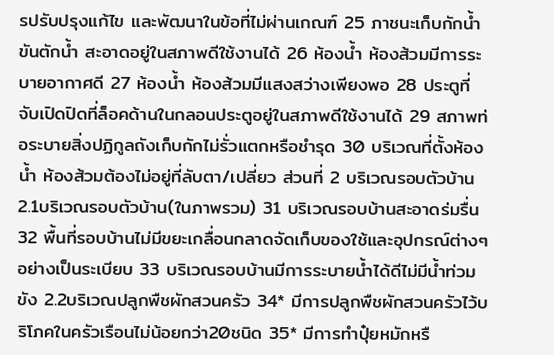รปรับปรุงแก้ไข และพัฒนาในข้อที่ไม่ผ่านเกณฑ์ 25 ภาชนะเก็บกักน้ำ ขันตักน้ำ สะอาดอยู่ในสภาพดีใช้งานได้ 26 ห้องน้ำ ห้องส้วมมีการระบายอากาศดี 27 ห้องน้ำ ห้องส้วมมีแสงสว่างเพียงพอ 28 ประตูที่จับเปิดปิดที่ล็อคด้านในกลอนประตูอยู่ในสภาพดีใช้งานได้ 29 สภาพท่อระบายสิ่งปฏิกูลถังเก็บกักไม่รั่วแตกหรือชำรุด 30 บริเวณที่ตั้งห้องน้ำ ห้องส้วมต้องไม่อยู่ที่ลับตา/เปลี่ยว ส่วนที่ 2 บริเวณรอบตัวบ้าน 2.1บริเวณรอบตัวบ้าน(ในภาพรวม) 31 บริเวณรอบบ้านสะอาดร่มรื่น 32 พื้นที่รอบบ้านไม่มีขยะเกลื่อนกลาดจัดเก็บของใช้และอุปกรณ์ต่างๆ อย่างเป็นระเบียบ 33 บริเวณรอบบ้านมีการระบายน้ำได้ดีไม่มีน้ำท่วมขัง 2.2บริเวณปลูกพืชผักสวนครัว 34* มีการปลูกพืชผักสวนครัวไว้บริโภคในครัวเรือนไม่น้อยกว่า20ชนิด 35* มีการทำปุ๋ยหมักหรื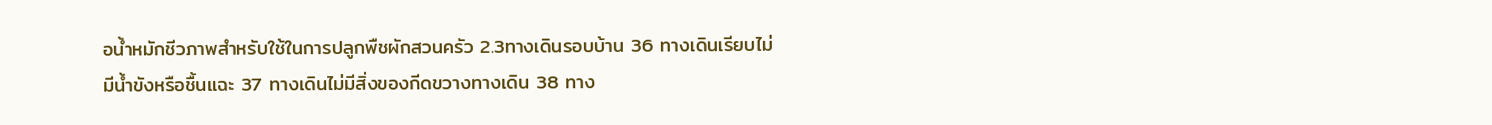อน้ำหมักชีวภาพสำหรับใช้ในการปลูกพืชผักสวนครัว 2.3ทางเดินรอบบ้าน 36 ทางเดินเรียบไม่มีน้ำขังหรือชื้นแฉะ 37 ทางเดินไม่มีสิ่งของกีดขวางทางเดิน 38 ทาง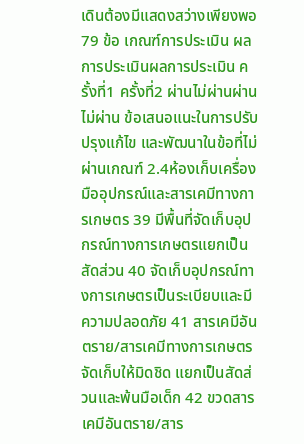เดินต้องมีแสดงสว่างเพียงพอ
79 ข้อ เกณฑ์การประเมิน ผลการประเมินผลการประเมิน ครั้งที่1 ครั้งที่2 ผ่านไม่ผ่านผ่านไม่ผ่าน ข้อเสนอแนะในการปรับปรุงแก้ไข และพัฒนาในข้อที่ไม่ผ่านเกณฑ์ 2.4ห้องเก็บเครื่องมืออุปกรณ์และสารเคมีทางการเกษตร 39 มีพื้นที่จัดเก็บอุปกรณ์ทางการเกษตรแยกเป็นสัดส่วน 40 จัดเก็บอุปกรณ์ทางการเกษตรเป็นระเบียบและมีความปลอดภัย 41 สารเคมีอันตราย/สารเคมีทางการเกษตรจัดเก็บให้มิดชิด แยกเป็นสัดส่วนและพ้นมือเด็ก 42 ขวดสารเคมีอันตราย/สาร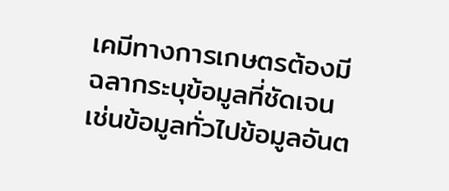เคมีทางการเกษตรต้องมีฉลากระบุข้อมูลที่ชัดเจน เช่นข้อมูลทั่วไปข้อมูลอันต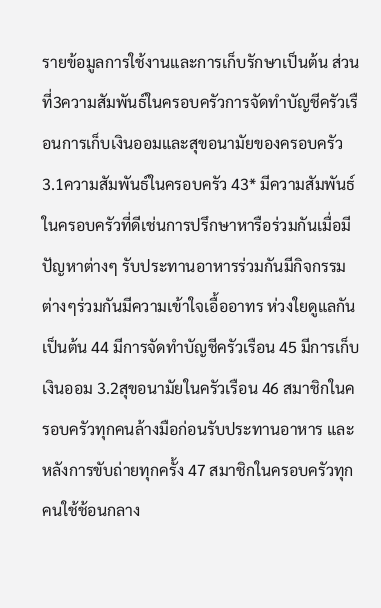รายข้อมูลการใช้งานและการเก็บรักษาเป็นต้น ส่วนที่3ความสัมพันธ์ในครอบครัวการจัดทำบัญชีครัวเรือนการเก็บเงินออมและสุขอนามัยของครอบครัว 3.1ความสัมพันธ์ในครอบครัว 43* มีความสัมพันธ์ในครอบครัวที่ดีเช่นการปรึกษาหารือร่วมกันเมื่อมีปัญหาต่างๆ รับประทานอาหารร่วมกันมีกิจกรรมต่างๆร่วมกันมีความเข้าใจเอื้ออาทร ห่วงใยดูแลกันเป็นต้น 44 มีการจัดทำบัญชีครัวเรือน 45 มีการเก็บเงินออม 3.2สุขอนามัยในครัวเรือน 46 สมาชิกในครอบครัวทุกคนล้างมือก่อนรับประทานอาหาร และหลังการขับถ่ายทุกครั้ง 47 สมาชิกในครอบครัวทุกคนใช้ช้อนกลาง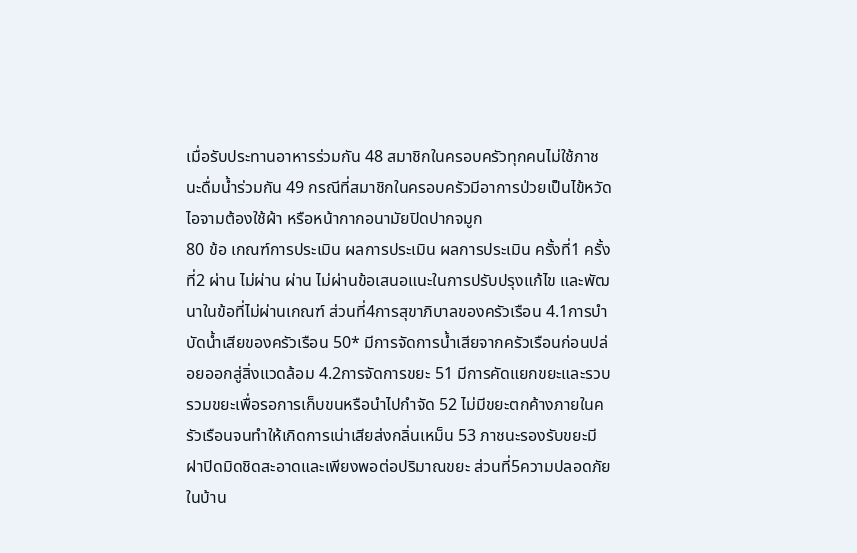เมื่อรับประทานอาหารร่วมกัน 48 สมาชิกในครอบครัวทุกคนไม่ใช้ภาชนะดื่มน้ำร่วมกัน 49 กรณีที่สมาชิกในครอบครัวมีอาการป่วยเป็นไข้หวัดไอจามต้องใช้ผ้า หรือหน้ากากอนามัยปิดปากจมูก
80 ข้อ เกณฑ์การประเมิน ผลการประเมิน ผลการประเมิน ครั้งที่1 ครั้งที่2 ผ่าน ไม่ผ่าน ผ่าน ไม่ผ่านข้อเสนอแนะในการปรับปรุงแก้ไข และพัฒนาในข้อที่ไม่ผ่านเกณฑ์ ส่วนที่4การสุขาภิบาลของครัวเรือน 4.1การบำบัดน้ำเสียของครัวเรือน 50* มีการจัดการน้ำเสียจากครัวเรือนก่อนปล่อยออกสู่สิ่งแวดล้อม 4.2การจัดการขยะ 51 มีการคัดแยกขยะและรวบรวมขยะเพื่อรอการเก็บขนหรือนำไปกำจัด 52 ไม่มีขยะตกค้างภายในครัวเรือนจนทำให้เกิดการเน่าเสียส่งกลิ่นเหม็น 53 ภาชนะรองรับขยะมีฝาปิดมิดชิดสะอาดและเพียงพอต่อปริมาณขยะ ส่วนที่5ความปลอดภัยในบ้าน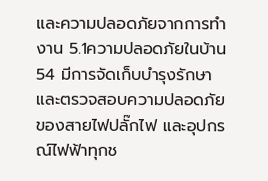และความปลอดภัยจากการทำงาน 5.1ความปลอดภัยในบ้าน 54 มีการจัดเก็บบำรุงรักษาและตรวจสอบความปลอดภัยของสายไฟปลั๊กไฟ และอุปกรณ์ไฟฟ้าทุกช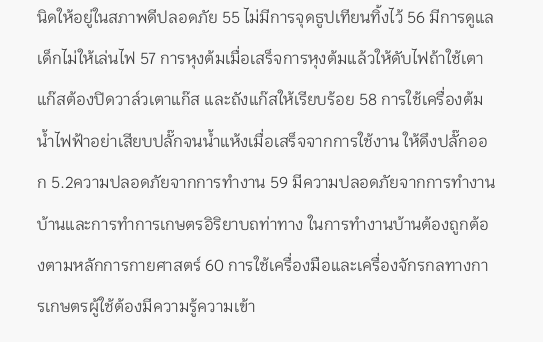นิดให้อยู่ในสภาพดีปลอดภัย 55 ไม่มีการจุดธูปเทียนทิ้งไว้ 56 มีการดูแลเด็กไม่ให้เล่นไฟ 57 การหุงต้มเมื่อเสร็จการหุงต้มแล้วให้ดับไฟถ้าใช้เตาแก๊สต้องปิดวาล์วเตาแก๊ส และถังแก๊สให้เรียบร้อย 58 การใช้เครื่องต้มน้ำไฟฟ้าอย่าเสียบปลั๊กจนน้ำแห้งเมื่อเสร็จจากการใช้งาน ให้ดึงปลั๊กออก 5.2ความปลอดภัยจากการทำงาน 59 มีความปลอดภัยจากการทำงานบ้านและการทำการเกษตรอิริยาบถท่าทาง ในการทำงานบ้านต้องถูกต้องตามหลักการกายศาสตร์ 60 การใช้เครื่องมือและเครื่องจักรกลทางการเกษตรผู้ใช้ต้องมีความรู้ความเข้า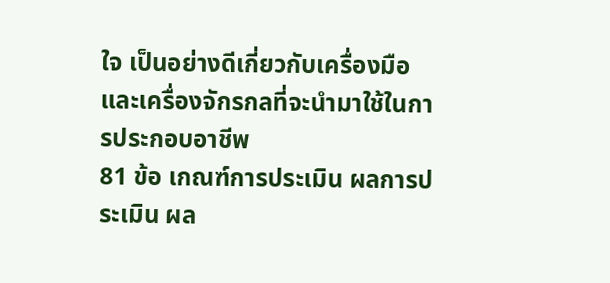ใจ เป็นอย่างดีเกี่ยวกับเครื่องมือและเครื่องจักรกลที่จะนำมาใช้ในการประกอบอาชีพ
81 ข้อ เกณฑ์การประเมิน ผลการประเมิน ผล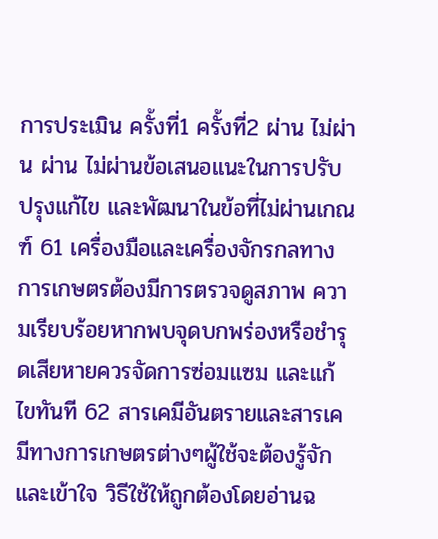การประเมิน ครั้งที่1 ครั้งที่2 ผ่าน ไม่ผ่าน ผ่าน ไม่ผ่านข้อเสนอแนะในการปรับปรุงแก้ไข และพัฒนาในข้อที่ไม่ผ่านเกณฑ์ 61 เครื่องมือและเครื่องจักรกลทางการเกษตรต้องมีการตรวจดูสภาพ ความเรียบร้อยหากพบจุดบกพร่องหรือชำรุดเสียหายควรจัดการซ่อมแซม และแก้ไขทันที 62 สารเคมีอันตรายและสารเคมีทางการเกษตรต่างๆผู้ใช้จะต้องรู้จักและเข้าใจ วิธีใช้ให้ถูกต้องโดยอ่านฉ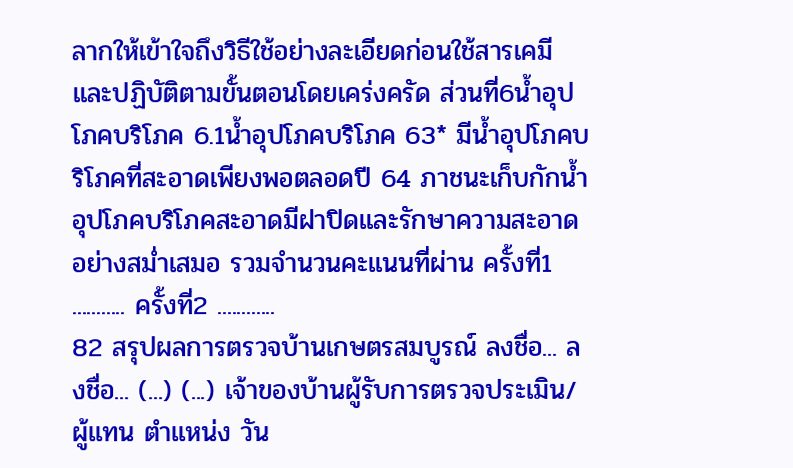ลากให้เข้าใจถึงวิธีใช้อย่างละเอียดก่อนใช้สารเคมี และปฏิบัติตามขั้นตอนโดยเคร่งครัด ส่วนที่6น้ำอุปโภคบริโภค 6.1น้ำอุปโภคบริโภค 63* มีน้ำอุปโภคบริโภคที่สะอาดเพียงพอตลอดปี 64 ภาชนะเก็บกักน้ำอุปโภคบริโภคสะอาดมีฝาปิดและรักษาความสะอาด อย่างสม่ำเสมอ รวมจำนวนคะแนนที่ผ่าน ครั้งที่1 ........... ครั้งที่2 ............
82 สรุปผลการตรวจบ้านเกษตรสมบูรณ์ ลงชื่อ... ลงชื่อ... (...) (...) เจ้าของบ้านผู้รับการตรวจประเมิน/ผู้แทน ตำแหน่ง วัน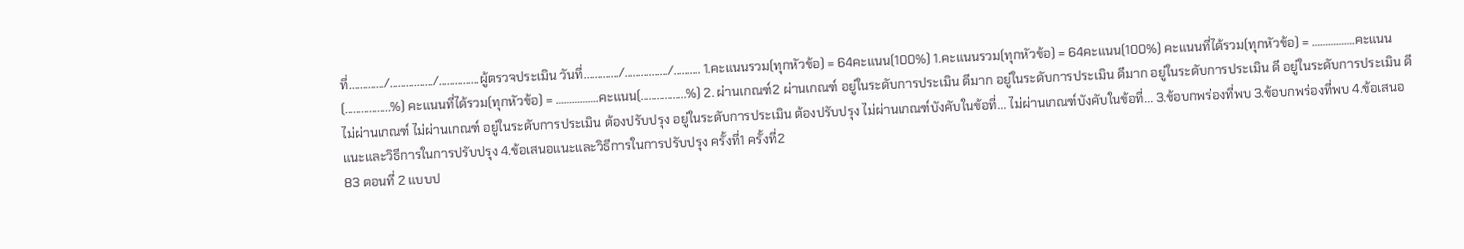ที่............./................/...............ผู้ตรวจประเมิน วันที่............./................/.......... 1.คะแนนรวม(ทุกหัวข้อ) = 64คะแนน(100%) 1.คะแนนรวม(ทุกหัวข้อ) = 64คะแนน(100%) คะแนนที่ได้รวม(ทุกหัวข้อ) = …………….คะแนน(.................%) คะแนนที่ได้รวม(ทุกหัวข้อ) = …………….คะแนน(.................%) 2. ผ่านเกณฑ์2 ผ่านเกณฑ์ อยู่ในระดับการประเมิน ดีมาก อยู่ในระดับการประเมิน ดีมาก อยู่ในระดับการประเมิน ดี อยู่ในระดับการประเมิน ดี ไม่ผ่านเกณฑ์ ไม่ผ่านเกณฑ์ อยู่ในระดับการประเมิน ต้องปรับปรุง อยู่ในระดับการประเมิน ต้องปรับปรุง ไม่ผ่านเกณฑ์บังคับในข้อที่... ไม่ผ่านเกณฑ์บังคับในข้อที่... 3.ข้อบกพร่องที่พบ 3.ข้อบกพร่องที่พบ 4.ข้อเสนอแนะและวิธีการในการปรับปรุง 4.ข้อเสนอแนะและวิธีการในการปรับปรุง ครั้งที่1 ครั้งที่2
83 ตอนที่ 2 แบบป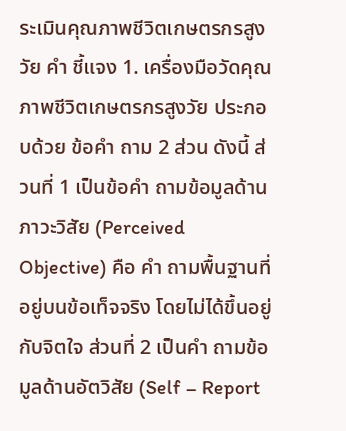ระเมินคุณภาพชีวิตเกษตรกรสูงวัย คำ ชี้แจง 1. เครื่องมือวัดคุณภาพชีวิตเกษตรกรสูงวัย ประกอบด้วย ข้อคำ ถาม 2 ส่วน ดังนี้ ส่วนที่ 1 เป็นข้อคำ ถามข้อมูลด้านภาวะวิสัย (Perceived Objective) คือ คำ ถามพื้นฐานที่อยู่บนข้อเท็จจริง โดยไม่ได้ขึ้นอยู่กับจิตใจ ส่วนที่ 2 เป็นคำ ถามข้อมูลด้านอัตวิสัย (Self – Report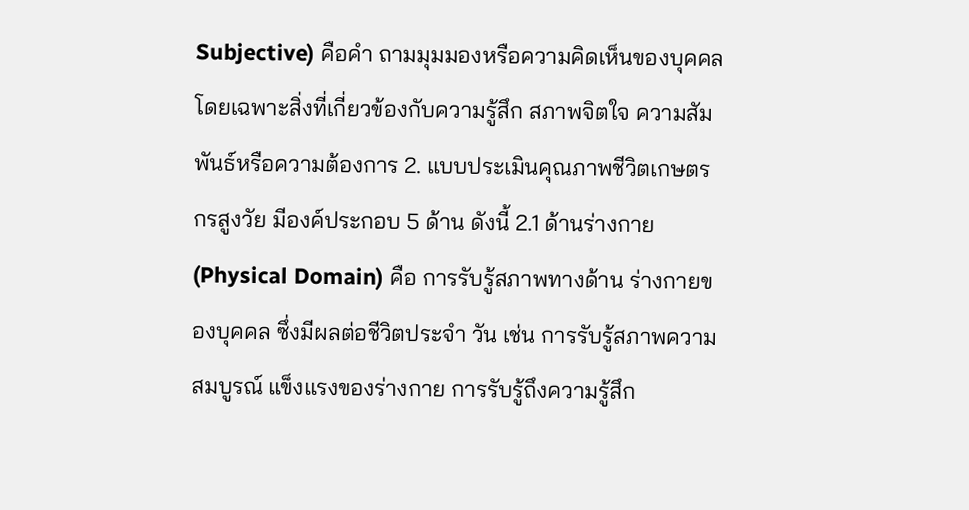Subjective) คือคำ ถามมุมมองหรือความคิดเห็นของบุคคลโดยเฉพาะสิ่งที่เกี่ยวข้องกับความรู้สึก สภาพจิตใจ ความสัมพันธ์หรือความต้องการ 2. แบบประเมินคุณภาพชีวิตเกษตรกรสูงวัย มีองค์ประกอบ 5 ด้าน ดังนี้ 2.1 ด้านร่างกาย (Physical Domain) คือ การรับรู้สภาพทางด้าน ร่างกายของบุคคล ซึ่งมีผลต่อชีวิตประจำ วัน เช่น การรับรู้สภาพความสมบูรณ์ แข็งแรงของร่างกาย การรับรู้ถึงความรู้สึก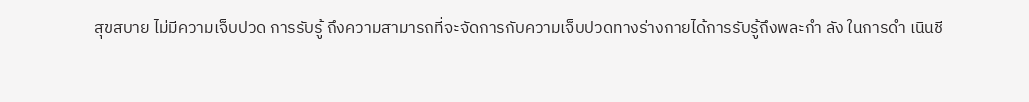สุขสบาย ไม่มีความเจ็บปวด การรับรู้ ถึงความสามารถที่จะจัดการกับความเจ็บปวดทางร่างกายได้การรับรู้ถึงพละกำ ลัง ในการดำ เนินชี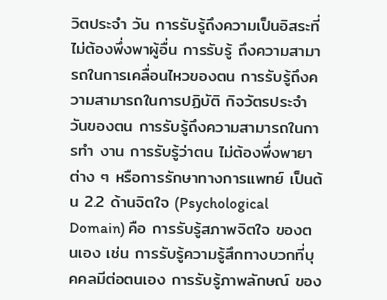วิตประจำ วัน การรับรู้ถึงความเป็นอิสระที่ไม่ต้องพึ่งพาผู้อื่น การรับรู้ ถึงความสามารถในการเคลื่อนไหวของตน การรับรู้ถึงความสามารถในการปฏิบัติ กิจวัตรประจำ วันของตน การรับรู้ถึงความสามารถในการทำ งาน การรับรู้ว่าตน ไม่ต้องพึ่งพายาต่าง ๆ หรือการรักษาทางการแพทย์ เป็นต้น 2.2 ด้านจิตใจ (Psychological Domain) คือ การรับรู้สภาพจิตใจ ของตนเอง เช่น การรับรู้ความรู้สึกทางบวกที่บุคคลมีต่อตนเอง การรับรู้ภาพลักษณ์ ของ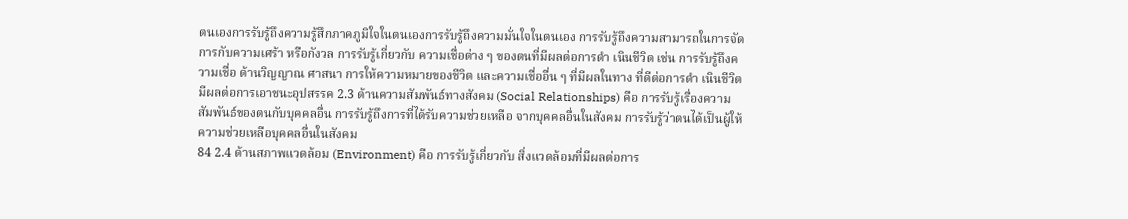ตนเองการรับรู้ถึงความรู้สึกภาคภูมิใจในตนเองการรับรู้ถึงความมั่นใจในตนเอง การรับรู้ถึงความสามารถในการจัดการกับความเศร้า หรือกังวล การรับรู้เกี่ยวกับ ความเชื่อต่าง ๆ ของตนที่มีผลต่อการดำ เนินชีวิต เช่น การรับรู้ถึงความเชื่อ ด้านวิญญาณ ศาสนา การให้ความหมายของชีวิต และความเชื่ออื่น ๆ ที่มีผลในทาง ที่ดีต่อการดำ เนินชีวิต มีผลต่อการเอาชนะอุปสรรค 2.3 ด้านความสัมพันธ์ทางสังคม (Social Relationships) คือ การรับรู้เรื่องความสัมพันธ์ของตนกับบุคคลอื่น การรับรู้ถึงการที่ได้รับความช่วยเหลือ จากบุคคลอื่นในสังคม การรับรู้ว่าตนได้เป็นผู้ให้ความช่วยเหลือบุคคลอื่นในสังคม
84 2.4 ด้านสภาพแวดล้อม (Environment) คือ การรับรู้เกี่ยวกับ สิ่งแวดล้อมที่มีผลต่อการ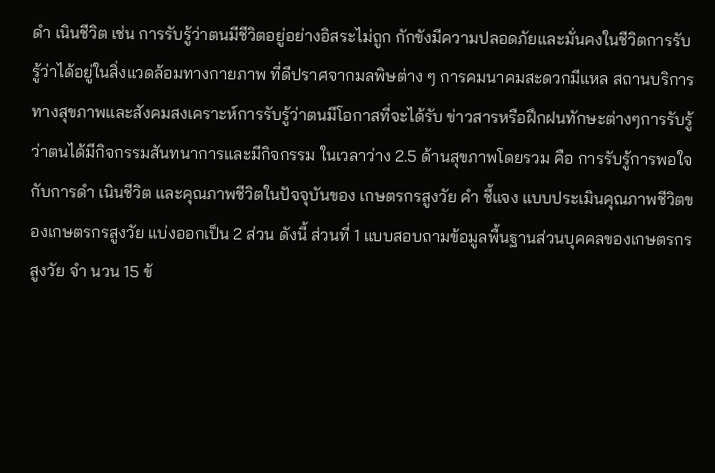ดำ เนินชีวิต เช่น การรับรู้ว่าตนมีชีวิตอยู่อย่างอิสระไม่ถูก กักขังมีความปลอดภัยและมั่นคงในชีวิตการรับรู้ว่าได้อยู่ในสิ่งแวดล้อมทางกายภาพ ที่ดีปราศจากมลพิษต่าง ๆ การคมนาคมสะดวกมีแหล สถานบริการทางสุขภาพและสังคมสงเคราะห์การรับรู้ว่าตนมีโอกาสที่จะได้รับ ข่าวสารหรือฝึกฝนทักษะต่างๆการรับรู้ว่าตนได้มีกิจกรรมสันทนาการและมีกิจกรรม ในเวลาว่าง 2.5 ด้านสุขภาพโดยรวม คือ การรับรู้การพอใจกับการดำ เนินชีวิต และคุณภาพชีวิตในปัจจุบันของ เกษตรกรสูงวัย คำ ชี้แจง แบบประเมินคุณภาพชีวิตของเกษตรกรสูงวัย แบ่งออกเป็น 2 ส่วน ดังนี้ ส่วนที่ 1 แบบสอบถามข้อมูลพื้นฐานส่วนบุคคลของเกษตรกรสูงวัย จำ นวน 15 ข้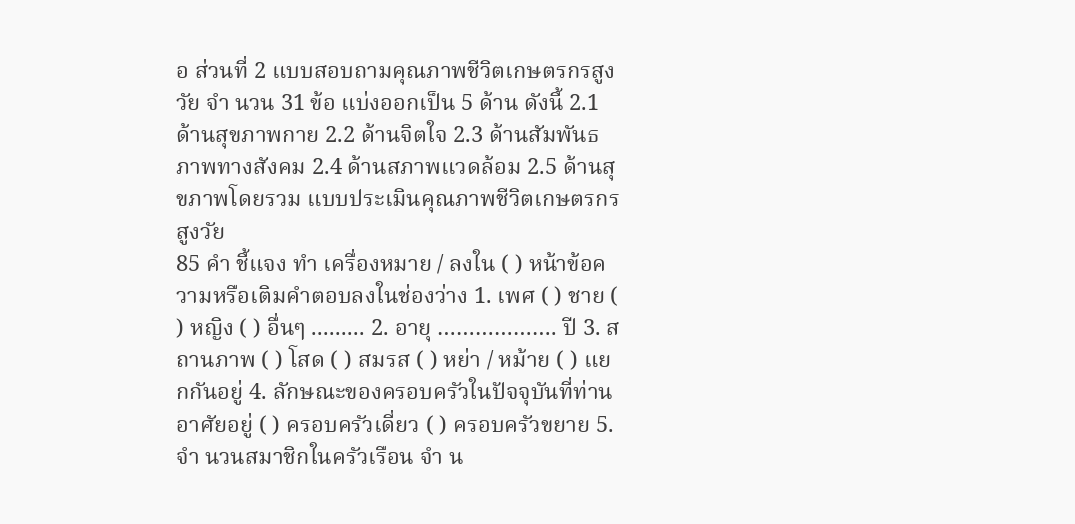อ ส่วนที่ 2 แบบสอบถามคุณภาพชีวิตเกษตรกรสูงวัย จำ นวน 31 ข้อ แบ่งออกเป็น 5 ด้าน ดังนี้ 2.1 ด้านสุขภาพกาย 2.2 ด้านจิตใจ 2.3 ด้านสัมพันธภาพทางสังคม 2.4 ด้านสภาพแวดล้อม 2.5 ด้านสุขภาพโดยรวม แบบประเมินคุณภาพชีวิตเกษตรกรสูงวัย
85 คำ ชี้แจง ทำ เครื่องหมาย / ลงใน ( ) หน้าข้อความหรือเติมคำตอบลงในช่องว่าง 1. เพศ ( ) ชาย ( ) หญิง ( ) อื่นๆ ......... 2. อายุ ………………. ปี 3. สถานภาพ ( ) โสด ( ) สมรส ( ) หย่า / หม้าย ( ) แยกกันอยู่ 4. ลักษณะของครอบครัวในปัจจุบันที่ท่านอาศัยอยู่ ( ) ครอบครัวเดี่ยว ( ) ครอบครัวขยาย 5. จำ นวนสมาชิกในครัวเรือน จำ น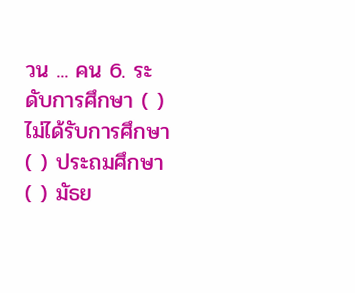วน ... คน 6. ระดับการศึกษา ( ) ไม่ได้รับการศึกษา ( ) ประถมศึกษา ( ) มัธย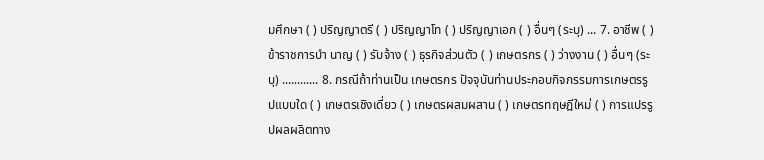มศึกษา ( ) ปริญญาตรี ( ) ปริญญาโท ( ) ปริญญาเอก ( ) อื่นๆ (ระบุ) ... 7. อาชีพ ( ) ข้าราชการบำ นาญ ( ) รับจ้าง ( ) ธุรกิจส่วนตัว ( ) เกษตรกร ( ) ว่างงาน ( ) อื่นๆ (ระบุ) ............ 8. กรณีถ้าท่านเป็น เกษตรกร ปัจจุบันท่านประกอบกิจกรรมการเกษตรรูปแบบใด ( ) เกษตรเชิงเดี่ยว ( ) เกษตรผสมผสาน ( ) เกษตรทฤษฎีใหม่ ( ) การแปรรูปผลผลิตทาง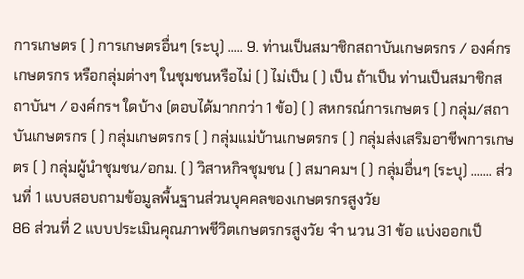การเกษตร ( ) การเกษตรอื่นๆ (ระบุ) ..... 9. ท่านเป็นสมาชิกสถาบันเกษตรกร / องค์กรเกษตรกร หรือกลุ่มต่างๆ ในชุมชนหรือไม่ ( ) ไม่เป็น ( ) เป็น ถ้าเป็น ท่านเป็นสมาชิกสถาบันฯ / องค์กรฯ ใดบ้าง (ตอบได้มากกว่า 1 ข้อ) ( ) สหกรณ์การเกษตร ( ) กลุ่ม/สถาบันเกษตรกร ( ) กลุ่มเกษตรกร ( ) กลุ่มแม่บ้านเกษตรกร ( ) กลุ่มส่งเสริมอาชีพการเกษตร ( ) กลุ่มผู้นำชุมชน/อกม. ( ) วิสาหกิจชุมชน ( ) สมาคมฯ ( ) กลุ่มอื่นๆ (ระบุ) ....... ส่วนที่ 1 แบบสอบถามข้อมูลพื้นฐานส่วนบุคคลของเกษตรกรสูงวัย
86 ส่วนที่ 2 แบบประเมินคุณภาพชีวิตเกษตรกรสูงวัย จำ นวน 31 ข้อ แบ่งออกเป็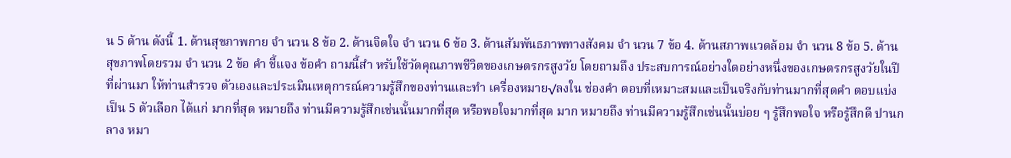น 5 ด้าน ดังนี้ 1. ด้านสุขภาพกาย จำ นวน 8 ข้อ 2. ด้านจิตใจ จำ นวน 6 ข้อ 3. ด้านสัมพันธภาพทางสังคม จำ นวน 7 ข้อ 4. ด้านสภาพแวดล้อม จำ นวน 8 ข้อ 5. ด้านสุขภาพโดยรวม จำ นวน 2 ข้อ คำ ชี้แจง ข้อคำ ถามนี้สำ หรับใช้วัดคุณภาพชีวิตของเกษตรกรสูงวัย โดยถามถึง ประสบการณ์อย่างใดอย่างหนึ่งของเกษตรกรสูงวัยในปีที่ผ่านมา ให้ท่านสำรวจ ตัวเองและประเมินเหตุการณ์ความรู้สึกของท่านและทำ เครื่องหมาย√ลงใน ช่องคำ ตอบที่เหมาะสมและเป็นจริงกับท่านมากที่สุดคำ ตอบแบ่งเป็น 5 ตัวเลือก ได้แก่ มากที่สุด หมายถึง ท่านมีความรู้สึกเช่นนั้นมากที่สุด หรือพอใจมากที่สุด มาก หมายถึง ท่านมีความรู้สึกเช่นนั้นบ่อย ๆ รู้สึกพอใจ หรือรู้สึกดี ปานกลาง หมา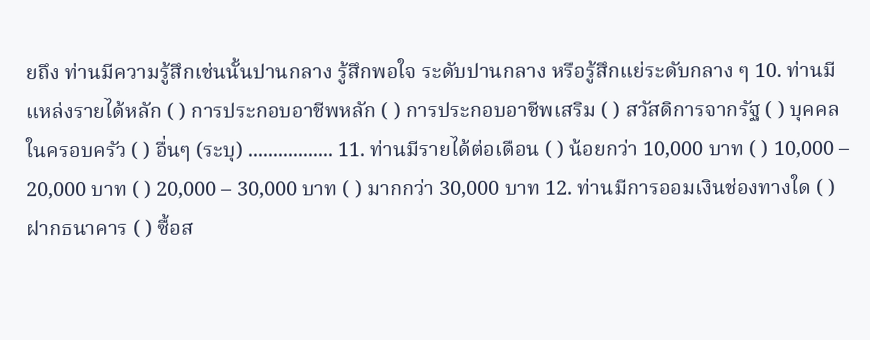ยถึง ท่านมีความรู้สึกเช่นนั้นปานกลาง รู้สึกพอใจ ระดับปานกลาง หรือรู้สึกแย่ระดับกลาง ๆ 10. ท่านมีแหล่งรายได้หลัก ( ) การประกอบอาชีพหลัก ( ) การประกอบอาชีพเสริม ( ) สวัสดิการจากรัฐ ( ) บุคคลในครอบครัว ( ) อื่นๆ (ระบุ) ................. 11. ท่านมีรายได้ต่อเดือน ( ) น้อยกว่า 10,000 บาท ( ) 10,000 – 20,000 บาท ( ) 20,000 – 30,000 บาท ( ) มากกว่า 30,000 บาท 12. ท่านมีการออมเงินช่องทางใด ( ) ฝากธนาคาร ( ) ซื้อส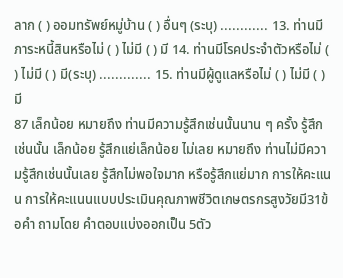ลาก ( ) ออมทรัพย์หมู่บ้าน ( ) อื่นๆ (ระบุ) ............ 13. ท่านมีภาระหนี้สินหรือไม่ ( ) ไม่มี ( ) มี 14. ท่านมีโรคประจำตัวหรือไม่ ( ) ไม่มี ( ) มี(ระบุ) ............. 15. ท่านมีผู้ดูแลหรือไม่ ( ) ไม่มี ( ) มี
87 เล็กน้อย หมายถึง ท่านมีความรู้สึกเช่นนั้นนาน ๆ ครั้ง รู้สึกเช่นนั้น เล็กน้อย รู้สึกแย่เล็กน้อย ไม่เลย หมายถึง ท่านไม่มีความรู้สึกเช่นนั้นเลย รู้สึกไม่พอใจมาก หรือรู้สึกแย่มาก การให้คะแนน การให้คะแนนแบบประเมินคุณภาพชีวิตเกษตรกรสูงวัยมี31ข้อคำ ถามโดย คำตอบแบ่งออกเป็น 5ตัว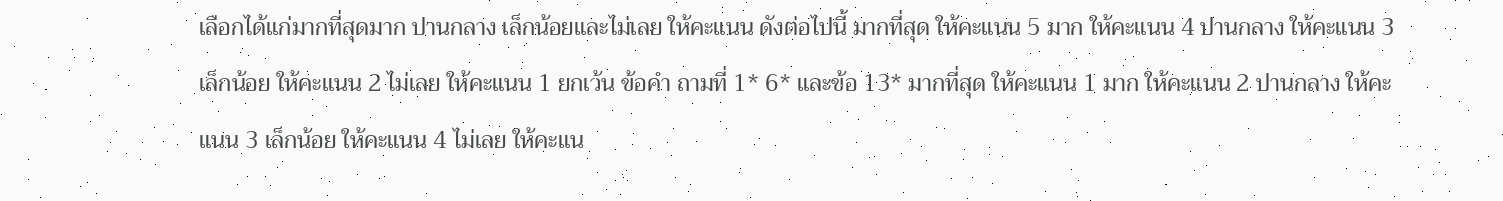เลือกได้แก่มากที่สุดมาก ปานกลาง เล็กน้อยและไม่เลย ให้คะแนน ดังต่อไปนี้ มากที่สุด ให้คะแนน 5 มาก ให้คะแนน 4 ปานกลาง ให้คะแนน 3 เล็กน้อย ให้คะแนน 2 ไม่เลย ให้คะแนน 1 ยกเว้น ข้อคำ ถามที่ 1* 6* และข้อ 13* มากที่สุด ให้คะแนน 1 มาก ให้คะแนน 2 ปานกลาง ให้คะแนน 3 เล็กน้อย ให้คะแนน 4 ไม่เลย ให้คะแน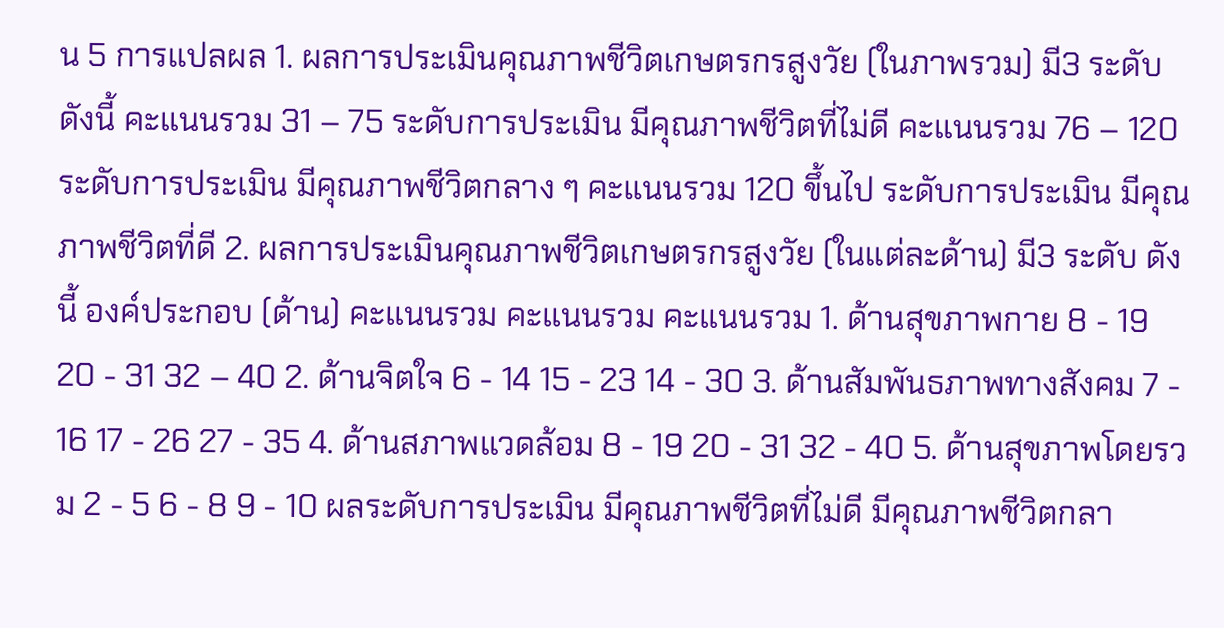น 5 การแปลผล 1. ผลการประเมินคุณภาพชีวิตเกษตรกรสูงวัย (ในภาพรวม) มี3 ระดับ ดังนี้ คะแนนรวม 31 – 75 ระดับการประเมิน มีคุณภาพชีวิตที่ไม่ดี คะแนนรวม 76 – 120 ระดับการประเมิน มีคุณภาพชีวิตกลาง ๆ คะแนนรวม 120 ขึ้นไป ระดับการประเมิน มีคุณภาพชีวิตที่ดี 2. ผลการประเมินคุณภาพชีวิตเกษตรกรสูงวัย (ในแต่ละด้าน) มี3 ระดับ ดังนี้ องค์ประกอบ (ด้าน) คะแนนรวม คะแนนรวม คะแนนรวม 1. ด้านสุขภาพกาย 8 - 19 20 - 31 32 – 40 2. ด้านจิตใจ 6 - 14 15 - 23 14 - 30 3. ด้านสัมพันธภาพทางสังคม 7 - 16 17 - 26 27 - 35 4. ด้านสภาพแวดล้อม 8 - 19 20 - 31 32 - 40 5. ด้านสุขภาพโดยรวม 2 - 5 6 - 8 9 - 10 ผลระดับการประเมิน มีคุณภาพชีวิตที่ไม่ดี มีคุณภาพชีวิตกลา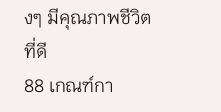งๆ มีคุณภาพชีวิตที่ดี
88 เกณฑ์กา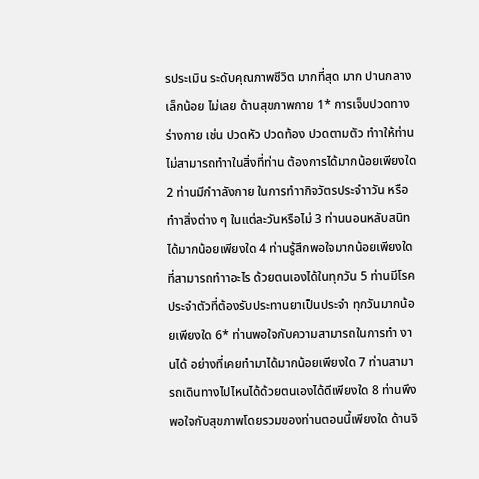รประเมิน ระดับคุณภาพชีวิต มากที่สุด มาก ปานกลาง เล็กน้อย ไม่เลย ด้านสุขภาพกาย 1* การเจ็บปวดทางร่างกาย เช่น ปวดหัว ปวดท้อง ปวดตามตัว ทำาให้ท่านไม่สามารถทำาในสิ่งที่ท่าน ต้องการได้มากน้อยเพียงใด 2 ท่านมีกำาลังกาย ในการทำากิจวัตรประจำาวัน หรือทำาสิ่งต่าง ๆ ในแต่ละวันหรือไม่ 3 ท่านนอนหลับสนิทได้มากน้อยเพียงใด 4 ท่านรู้สึกพอใจมากน้อยเพียงใดที่สามารถทำาอะไร ด้วยตนเองได้ในทุกวัน 5 ท่านมีโรคประจำตัวที่ต้องรับประทานยาเป็นประจำ ทุกวันมากน้อยเพียงใด 6* ท่านพอใจกับความสามารถในการทำ งานได้ อย่างที่เคยทำมาได้มากน้อยเพียงใด 7 ท่านสามารถเดินทางไปไหนได้ด้วยตนเองได้ดีเพียงใด 8 ท่านพึงพอใจกับสุขภาพโดยรวมของท่านตอนนี้เพียงใด ด้านจิ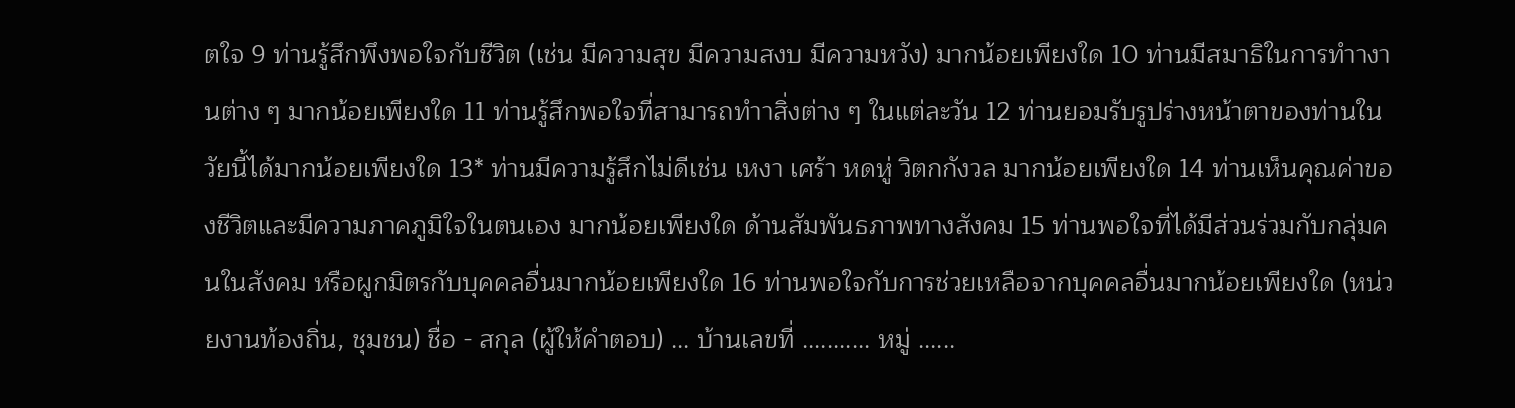ตใจ 9 ท่านรู้สึกพึงพอใจกับชีวิต (เช่น มีความสุข มีความสงบ มีความหวัง) มากน้อยเพียงใด 10 ท่านมีสมาธิในการทำางานต่าง ๆ มากน้อยเพียงใด 11 ท่านรู้สึกพอใจที่สามารถทำาสิ่งต่าง ๆ ในแต่ละวัน 12 ท่านยอมรับรูปร่างหน้าตาของท่านในวัยนี้ได้มากน้อยเพียงใด 13* ท่านมีความรู้สึกไม่ดีเช่น เหงา เศร้า หดหู่ วิตกกังวล มากน้อยเพียงใด 14 ท่านเห็นคุณค่าของชีวิตและมีความภาคภูมิใจในตนเอง มากน้อยเพียงใด ด้านสัมพันธภาพทางสังคม 15 ท่านพอใจที่ได้มีส่วนร่วมกับกลุ่มคนในสังคม หรือผูกมิตรกับบุคคลอื่นมากน้อยเพียงใด 16 ท่านพอใจกับการช่วยเหลือจากบุคคลอื่นมากน้อยเพียงใด (หน่วยงานท้องถิ่น, ชุมชน) ชื่อ - สกุล (ผู้ให้คำตอบ) ... บ้านเลขที่ ........... หมู่ ......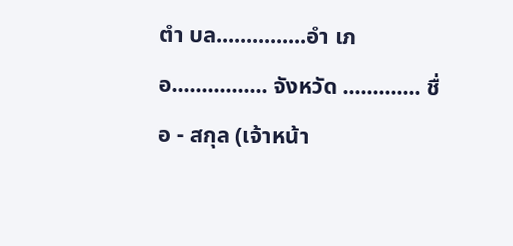ตำ บล...............อำ เภอ................ จังหวัด ............. ชื่อ - สกุล (เจ้าหน้า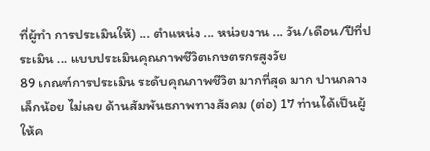ที่ผู้ทำ การประเมินให้) ... ตำแหน่ง ... หน่วยงาน ... วัน/เดือน/ปีที่ประเมิน ... แบบประเมินคุณภาพชีวิตเกษตรกรสูงวัย
89 เกณฑ์การประเมิน ระดับคุณภาพชีวิต มากที่สุด มาก ปานกลาง เล็กน้อย ไม่เลย ด้านสัมพันธภาพทางสังคม (ต่อ) 17 ท่านได้เป็นผู้ให้ค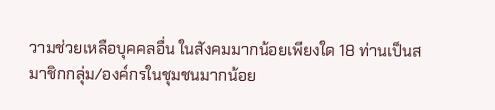วามช่วยเหลือบุคคลอื่น ในสังคมมากน้อยเพียงใด 18 ท่านเป็นสมาชิกกลุ่ม/องค์กรในชุมชนมากน้อย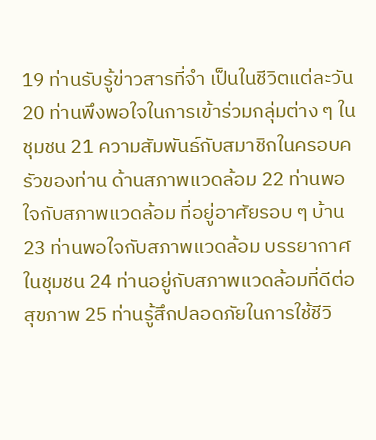19 ท่านรับรู้ข่าวสารที่จำ เป็นในชีวิตแต่ละวัน 20 ท่านพึงพอใจในการเข้าร่วมกลุ่มต่าง ๆ ในชุมชน 21 ความสัมพันธ์กับสมาชิกในครอบครัวของท่าน ด้านสภาพแวดล้อม 22 ท่านพอใจกับสภาพแวดล้อม ที่อยู่อาศัยรอบ ๆ บ้าน 23 ท่านพอใจกับสภาพแวดล้อม บรรยากาศในชุมชน 24 ท่านอยู่กับสภาพแวดล้อมที่ดีต่อสุขภาพ 25 ท่านรู้สึกปลอดภัยในการใช้ชีวิ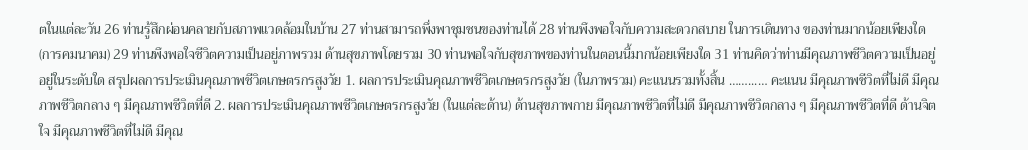ตในแต่ละวัน 26 ท่านรู้สึกผ่อนคลายกับสภาพแวดล้อมในบ้าน 27 ท่านสามารถพึ่งพาชุมชนของท่านได้ 28 ท่านพึงพอใจกับความสะดวกสบาย ในการเดินทาง ของท่านมากน้อยเพียงใด (การคมนาคม) 29 ท่านพึงพอใจชีวิตความเป็นอยู่ภาพรวม ด้านสุขภาพโดยรวม 30 ท่านพอใจกับสุขภาพของท่านในตอนนี้มากน้อยเพียงใด 31 ท่านคิดว่าท่านมีคุณภาพชีวิตความเป็นอยู่ อยู่ในระดับใด สรุปผลการประเมินคุณภาพชีวิตเกษตรกรสูงวัย 1. ผลการประเมินคุณภาพชีวิตเกษตรกรสูงวัย (ในภาพรวม) คะแนนรวมทั้งสิ้น ……...… คะแนน มีคุณภาพชีวิตที่ไม่ดี มีคุณภาพชีวิตกลาง ๆ มีคุณภาพชีวิตที่ดี 2. ผลการประเมินคุณภาพชีวิตเกษตรกรสูงวัย (ในแต่ละด้าน) ด้านสุขภาพกาย มีคุณภาพชีวิตที่ไม่ดี มีคุณภาพชีวิตกลาง ๆ มีคุณภาพชีวิตที่ดี ด้านจิตใจ มีคุณภาพชีวิตที่ไม่ดี มีคุณ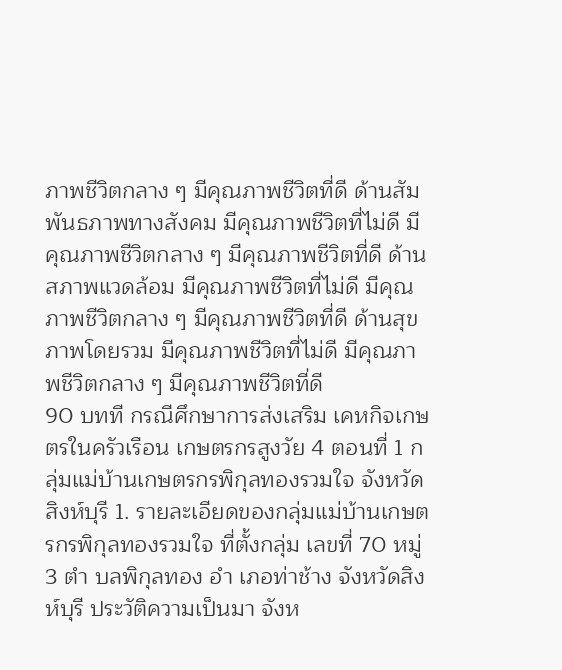ภาพชีวิตกลาง ๆ มีคุณภาพชีวิตที่ดี ด้านสัมพันธภาพทางสังคม มีคุณภาพชีวิตที่ไม่ดี มีคุณภาพชีวิตกลาง ๆ มีคุณภาพชีวิตที่ดี ด้านสภาพแวดล้อม มีคุณภาพชีวิตที่ไม่ดี มีคุณภาพชีวิตกลาง ๆ มีคุณภาพชีวิตที่ดี ด้านสุขภาพโดยรวม มีคุณภาพชีวิตที่ไม่ดี มีคุณภาพชีวิตกลาง ๆ มีคุณภาพชีวิตที่ดี
90 บทที กรณีศึกษาการส่งเสริม เคหกิจเกษตรในครัวเรือน เกษตรกรสูงวัย 4 ตอนที่ 1 กลุ่มแม่บ้านเกษตรกรพิกุลทองรวมใจ จังหวัดสิงห์บุรี 1. รายละเอียดของกลุ่มแม่บ้านเกษตรกรพิกุลทองรวมใจ ที่ตั้งกลุ่ม เลขที่ 70 หมู่ 3 ตำ บลพิกุลทอง อำ เภอท่าช้าง จังหวัดสิงห์บุรี ประวัติความเป็นมา จังห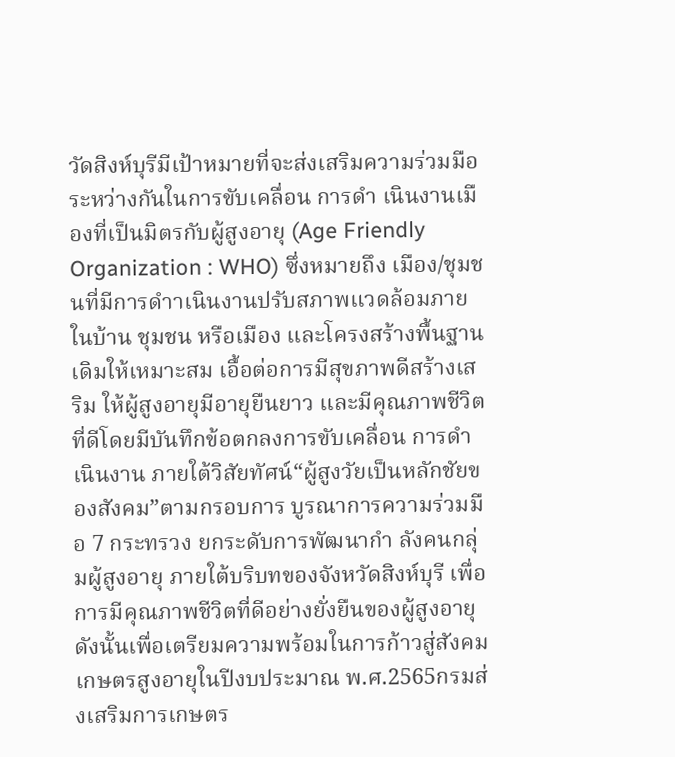วัดสิงห์บุรีมีเป้าหมายที่จะส่งเสริมความร่วมมือระหว่างกันในการขับเคลื่อน การดำ เนินงานเมืองที่เป็นมิตรกับผู้สูงอายุ (Age Friendly Organization : WHO) ซึ่งหมายถึง เมือง/ชุมชนที่มีการดำาเนินงานปรับสภาพแวดล้อมภายในบ้าน ชุมชน หรือเมือง และโครงสร้างพื้นฐานเดิมให้เหมาะสม เอื้อต่อการมีสุขภาพดีสร้างเสริม ให้ผู้สูงอายุมีอายุยืนยาว และมีคุณภาพชีวิตที่ดีโดยมีบันทึกข้อตกลงการขับเคลื่อน การดำ เนินงาน ภายใต้วิสัยทัศน์“ผู้สูงวัยเป็นหลักชัยของสังคม”ตามกรอบการ บูรณาการความร่วมมือ 7 กระทรวง ยกระดับการพัฒนากำ ลังคนกลุ่มผู้สูงอายุ ภายใต้บริบทของจังหวัดสิงห์บุรี เพื่อการมีคุณภาพชีวิตที่ดีอย่างยั่งยืนของผู้สูงอายุ ดังนั้นเพื่อเตรียมความพร้อมในการก้าวสู่สังคมเกษตรสูงอายุในปีงบประมาณ พ.ศ.2565กรมส่งเสริมการเกษตร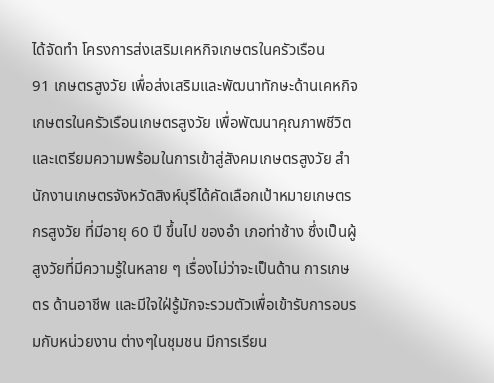ได้จัดทำ โครงการส่งเสริมเคหกิจเกษตรในครัวเรือน
91 เกษตรสูงวัย เพื่อส่งเสริมและพัฒนาทักษะด้านเคหกิจเกษตรในครัวเรือนเกษตรสูงวัย เพื่อพัฒนาคุณภาพชีวิตและเตรียมความพร้อมในการเข้าสู่สังคมเกษตรสูงวัย สำ นักงานเกษตรจังหวัดสิงห์บุรีได้คัดเลือกเป้าหมายเกษตรกรสูงวัย ที่มีอายุ 60 ปี ขึ้นไป ของอำ เภอท่าช้าง ซึ่งเป็นผู้สูงวัยที่มีความรู้ในหลาย ๆ เรื่องไม่ว่าจะเป็นด้าน การเกษตร ด้านอาชีพ และมีใจใฝ่รู้มักจะรวมตัวเพื่อเข้ารับการอบรมกับหน่วยงาน ต่างๆในชุมชน มีการเรียน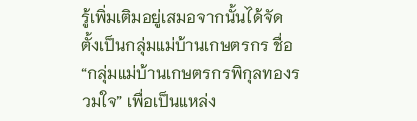รู้เพิ่มเติมอยู่เสมอจากนั้นได้จัดตั้งเป็นกลุ่มแม่บ้านเกษตรกร ชื่อ “กลุ่มแม่บ้านเกษตรกรพิกุลทองรวมใจ” เพื่อเป็นแหล่ง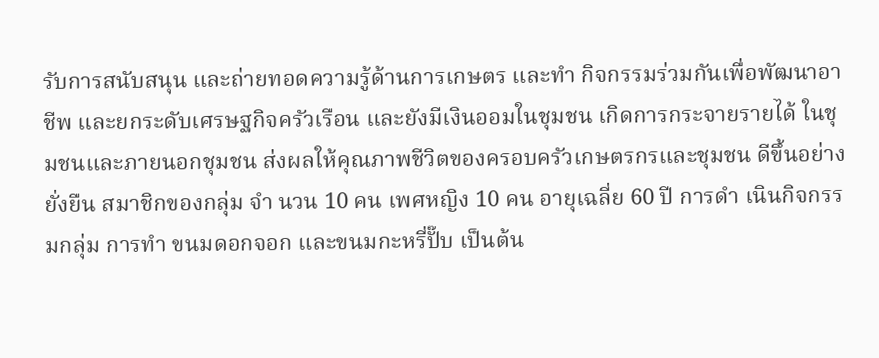รับการสนับสนุน และถ่ายทอดความรู้ด้านการเกษตร และทำ กิจกรรมร่วมกันเพื่อพัฒนาอาชีพ และยกระดับเศรษฐกิจครัวเรือน และยังมีเงินออมในชุมชน เกิดการกระจายรายได้ ในชุมชนและภายนอกชุมชน ส่งผลให้คุณภาพชีวิตของครอบครัวเกษตรกรและชุมชน ดีขึ้นอย่างยั่งยืน สมาชิกของกลุ่ม จำ นวน 10 คน เพศหญิง 10 คน อายุเฉลี่ย 60 ปี การดำ เนินกิจกรรมกลุ่ม การทำ ขนมดอกจอก และขนมกะหรี่ปั๊บ เป็นต้น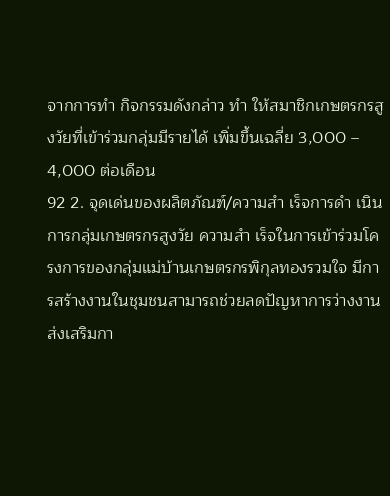จากการทำ กิจกรรมดังกล่าว ทำ ให้สมาชิกเกษตรกรสูงวัยที่เข้าร่วมกลุ่มมีรายได้ เพิ่มขึ้นเฉลี่ย 3,000 – 4,000 ต่อเดือน
92 2. จุดเด่นของผลิตภัณฑ์/ความสำ เร็จการดำ เนินการกลุ่มเกษตรกรสูงวัย ความสำ เร็จในการเข้าร่วมโครงการของกลุ่มแม่บ้านเกษตรกรพิกุลทองรวมใจ มีการสร้างงานในชุมชนสามารถช่วยลดปัญหาการว่างงาน ส่งเสริมกา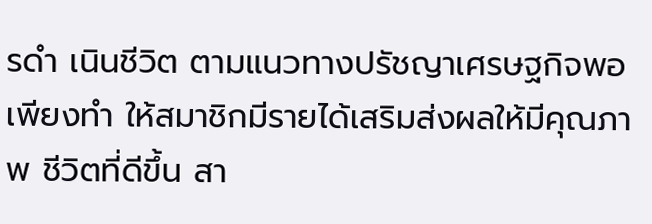รดำ เนินชีวิต ตามแนวทางปรัชญาเศรษฐกิจพอเพียงทำ ให้สมาชิกมีรายได้เสริมส่งผลให้มีคุณภาพ ชีวิตที่ดีขึ้น สา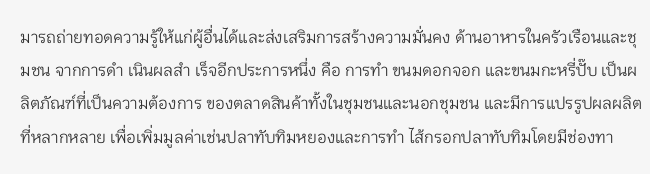มารถถ่ายทอดความรู้ให้แก่ผู้อื่นได้และส่งเสริมการสร้างความมั่นคง ด้านอาหารในครัวเรือนและชุมชน จากการดำ เนินผลสำ เร็จอีกประการหนึ่ง คือ การทำ ขนมดอกจอก และขนมกะหรี่ปั๊บ เป็นผลิตภัณฑ์ที่เป็นความต้องการ ของตลาดสินค้าทั้งในชุมชนและนอกชุมชน และมีการแปรรูปผลผลิตที่หลากหลาย เพื่อเพิ่มมูลค่าเช่นปลาทับทิมหยองและการทำ ไส้กรอกปลาทับทิมโดยมีช่องทา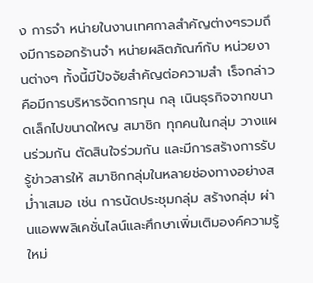ง การจำ หน่ายในงานเทศกาลสำคัญต่างๆรวมถึงมีการออกร้านจำ หน่ายผลิตภัณฑ์กับ หน่วยงานต่างๆ ทั้งนี้มีปัจจัยสำคัญต่อความสำ เร็จกล่าวคือมีการบริหารจัดการทุน กลุ เนินธุรกิจจากขนาดเล็กไปขนาดใหญ สมาชิก ทุกคนในกลุ่ม วางแผนร่วมกัน ตัดสินใจร่วมกัน และมีการสร้างการรับรู้ข่าวสารให้ สมาชิกกลุ่มในหลายช่องทางอย่างสม่ำาเสมอ เช่น การนัดประชุมกลุ่ม สร้างกลุ่ม ผ่านแอพพลิเคชั่นไลน์และศึกษาเพิ่มเติมองค์ความรู้ใหม่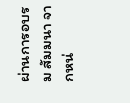ผ่านการอบรม สัมมนา จากหน่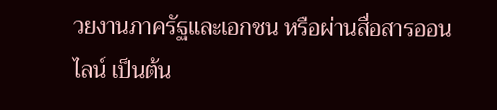วยงานภาครัฐและเอกชน หรือผ่านสื่อสารออนไลน์ เป็นต้น